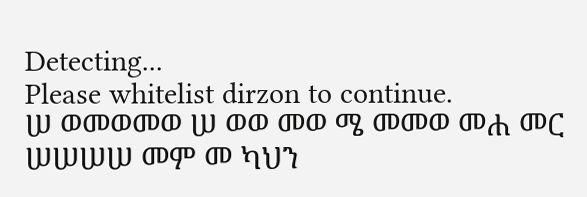Detecting...
Please whitelist dirzon to continue.
ሠ ወመወመወ ሠ ወወ መወ ሜ መመወ መሐ መር ሠሠሠሠ መም መ ካህን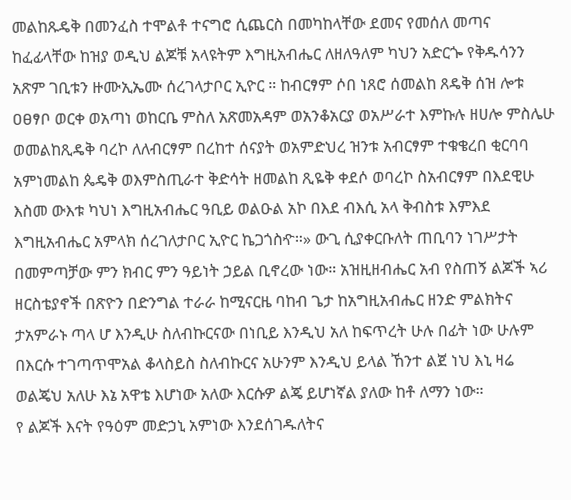መልከጹዴቅ በመንፈስ ተሞልቶ ተናግሮ ሲጨርስ በመካከላቸው ደመና የመሰለ መጣና ከፈፊላቸው ከዝያ ወዲህ ልጆቹ አላዩትም እግዚአብሔር ለዘለዓለም ካህን አድርጐ የቅዱሳንን አጽም ገቢቱን ዙሙኢኤሙ ሰረገላታቦር ኢዮር ። ከብርፃም ሶበ ነጸሮ ሰመልከ ጸዴቅ ሰዝ ሎቱ ዐፀፃቦ ወርቀ ወአጣነ ወከርቤ ምስለ አጽመአዳም ወአንቆአርያ ወአሥራተ እምኩሉ ዘሀሎ ምስሌሁ ወመልከጺዴቅ ባረኮ ለለብርፃም በረከተ ሰናያት ወአምድህረ ዝንቱ አብርፃም ተቁቄረበ ቂርባባ አምነመልከ ጴዴቅ ወእምስጢራተ ቅድሳት ዘመልከ ጺዬቅ ቀደሶ ወባረኮ ስአብርፃም በእደዊሁ እስመ ውእቱ ካህነ እግዚአብሔር ዓቢይ ወልዑል አኮ በእደ ብእሲ አላ ቅብስቱ እምእደ እግዚአብሔር አምላክ ሰረገለታቦር ኢዮር ኬጋጎስዯ።» ውጊ ሲያቀርቡለት ጠቢባን ነገሥታት በመምጣቻው ምን ክብር ምን ዓይነት ኃይል ቢኖረው ነው። አዝዚዘብሔር አብ የስጠኝ ልጆች ኣሪ ዘርስቴያኖች በጽዮን በድንግል ተራራ ከሚናርዜ ባከብ ጌታ ከአግዚአብሔር ዘንድ ምልክትና ታአምራኑ ጣላ ሆ እንዲሁ ስለብኩርናው በነቢይ እንዲህ አለ ከፍጥረት ሁሉ በፊት ነው ሁሉም በእርሱ ተገጣጥሞአል ቆላስይስ ስለብኩርና አሁንም እንዲህ ይላል ኸንተ ልጀ ነህ እኒ ዛሬ ወልጄህ አለሁ እኔ አዋቴ እሆነው አለው እርሱዎ ልጄ ይሆነኛል ያለው ከቶ ለማን ነው።
የ ልጆች እናት የዓዕም መድኃኒ አምነው እንደሰገዱለትና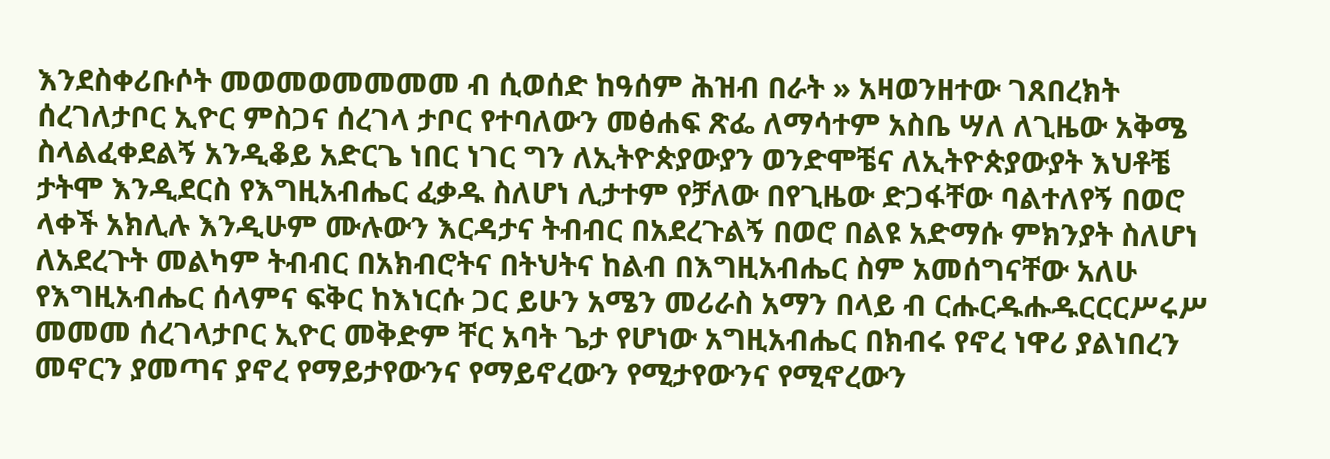እንደስቀሪቡሶት መወመወመመመመ ብ ሲወሰድ ከዓሰም ሕዝብ በራት » አዛወንዘተው ገጸበረክት ሰረገለታቦር ኢዮር ምስጋና ሰረገላ ታቦር የተባለውን መፅሐፍ ጽፌ ለማሳተም አስቤ ሣለ ለጊዜው አቅሜ ስላልፈቀደልኝ አንዲቆይ አድርጌ ነበር ነገር ግን ለኢትዮጵያውያን ወንድሞቼና ለኢትዮጵያውያት እህቶቼ ታትሞ እንዲደርስ የእግዚአብሔር ፈቃዱ ስለሆነ ሊታተም የቻለው በየጊዜው ድጋፋቸው ባልተለየኝ በወሮ ላቀች አክሊሉ እንዲሁም ሙሉውን እርዳታና ትብብር በአደረጉልኝ በወሮ በልዩ አድማሱ ምክንያት ስለሆነ ለአደረጉት መልካም ትብብር በአክብሮትና በትህትና ከልብ በእግዚአብሔር ስም አመሰግናቸው አለሁ የእግዚአብሔር ሰላምና ፍቅር ከእነርሱ ጋር ይሁን አሜን መሪራስ አማን በላይ ብ ርሑርዱሑዱርርርሥሩሥ መመመ ሰረገላታቦር ኢዮር መቅድም ቸር አባት ጌታ የሆነው አግዚአብሔር በክብሩ የኖረ ነዋሪ ያልነበረን መኖርን ያመጣና ያኖረ የማይታየውንና የማይኖረውን የሚታየውንና የሚኖረውን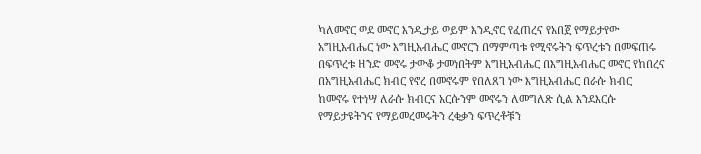ካለመኖር ወደ መኖር እንዲታይ ወይም እንዲኖር የፈጠረና የአበጀ የማይታየው አግዚአብሔር ነው እግዚአብሔር መኖርን በማምጣቱ የሚኖሩትን ፍጥረቱን በመፍጠሩ በፍጥረቱ ዘንድ መኖሩ ታውቆ ታመነበትም እግዚአብሔር በእግዚአብሔር መኖር የከበረና በአግዚአብሔር ክብር የኖረ በመኖሩም የበለጸገ ነው እግዚአብሔር በራሱ ክብር ከመኖሩ የተነሣ ለራሱ ክብርና አርሱንም መኖሩን ለመግለጽ ሲል እንደእርሱ የማይታዩትንና የማይመረመሩትን ረቂቃን ፍጥረቶቹን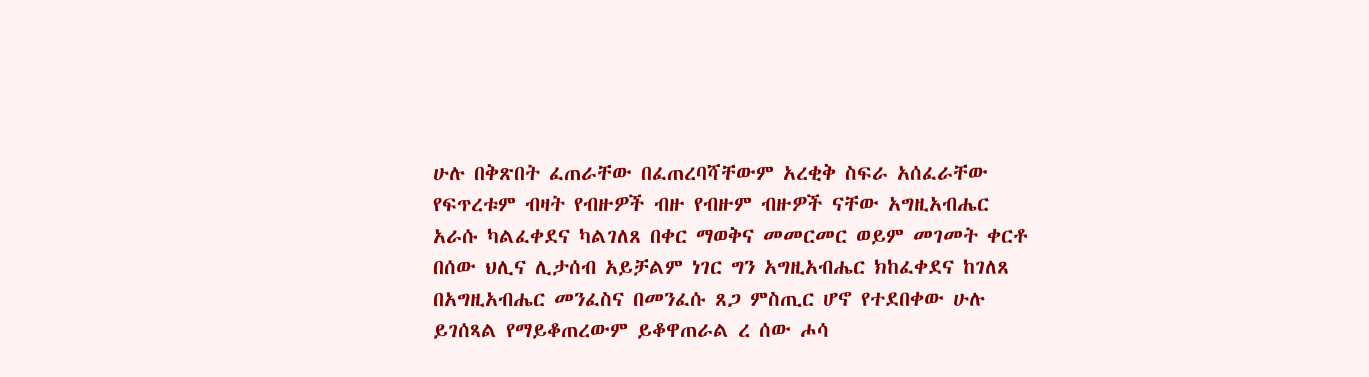ሁሉ በቅጽበት ፈጠራቸው በፈጠረባሻቸውም አረቂቅ ስፍራ አሰፈራቸው የፍጥረቱም ብዛት የብዙዎች ብዙ የብዙም ብዙዎች ናቸው አግዚአብሔር አራሱ ካልፈቀደና ካልገለጸ በቀር ማወቅና መመርመር ወይም መገመት ቀርቶ በሰው ህሊና ሊታሰብ አይቻልም ነገር ግን አግዚአብሔር ክከፈቀደና ከገለጸ በአግዚአብሔር መንፈስና በመንፈሱ ጸጋ ምስጢር ሆኖ የተደበቀው ሁሉ ይገሰጻል የማይቆጠረውም ይቆዋጠራል ረ ሰው ሖሳ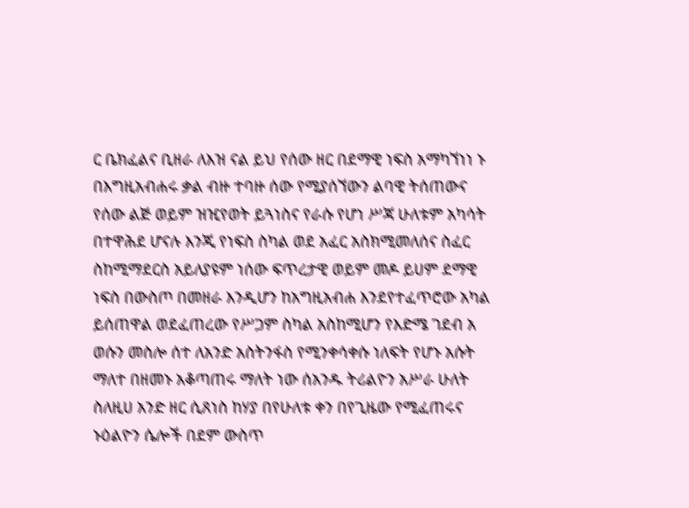ር ቤክፈልና ቢዘራ ለእዝ ናል ይህ የሰው ዘር በደማዊ ነፍስ አማካኘነነ ኑ በእግዚአብሐሩ ቃል ብዙ ተባዙ ሰው የሚያሰኘውን ልባዊ ትሰጠውና የሰው ልጅ ወይም ዝዢየወት ይጓነስና የራሱ የሆነ ሥጃ ሁለቱም አካሳት በተዋሕደ ሆናሉ እንጂ የነፍስ ስካል ወደ አፈር አስክሚመለሰና ስፈር ስከሚማደርስ አይለያዩም ነሰው ፍጥረታዊ ወይም መዶ ይሀም ደማዊ ነፍስ በውስጦ በመዘራ እንዲሆን ከአግዚአብሐ እንደየተፈጥሮው አካል ይሰጠዋል ወደፈጠረው የሥጋም ስካል አስከሚሆን የእድሜ ገደብ አ ወሱን መስሎ ሰተ ለአንድ አስትንፋስ የሚንቀሳቀሱ ነለፍት የሆኑ አሱት ማለተ በዘመኑ አቆጣጠሩ ማለት ነው ሰአንዱ ትሪልዮን አሥራ ሁለት ስለዚሀ አንድ ዘር ሲጸነስ ከሃያ በየሁለቱ ቀን በየጊዜው የሚፈጠሩና ኑዕልዮን ሴሎች በደም ውስጥ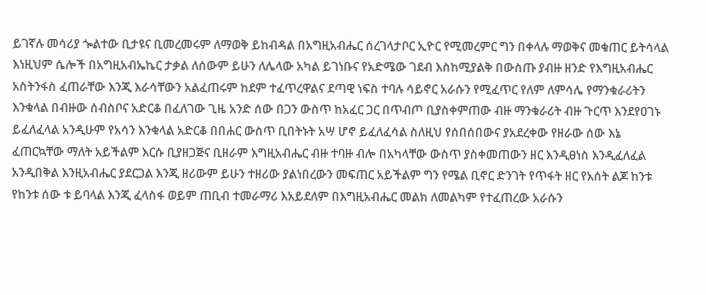ይገኛሉ መሳሪያ ጐልተው ቢታዩና ቢመረመሩም ለማወቅ ይከብዳል በአግዚአብሔር ሰረገላታቦር ኢዮር የሚመረምር ግን በቀላሉ ማወቅና መቁጠር ይትሳላል እነዚህም ሴሎች በአግዚአብኤኬር ታቃል ለሰውም ይሁን ለሌላው አካል ይገነቡና የአድሜው ገደብ እስከሚያልቅ በውስጡ ያብዙ ዘንድ የእግዚአብሔር አስትንፋስ ፈጠራቸው እንጂ እራሳቸውን አልፈጠሩም ከደም ተፈጥረዋልና ደጣዊ ነፍስ ተባሉ ሳይኖር አራሱን የሚፈጥር የለም ለምሳሌ የማንቁራሪትን እንቁላል በብዙው ሰብስቦና አድርቆ በፈለገው ጊዜ አንድ ሰው በጋን ውስጥ ከአፈር ጋር በጥብጦ ቢያስቀምጠው ብዙ ማንቁራሪት ብዙ ጉርጥ እንደየዐገኑ ይፈለፈላል አንዲሁም የአሳን እንቁላል አድርቆ በበሐር ውስጥ ቢበትኑት አሣ ሆኖ ይፈለፈሳል ስለዚህ የሰበሰበውና ያአደረቀው የዘራው ሰው እኔ ፈጠርኳቸው ማለት አይችልም እርሱ ቢያዘጋጅና ቢዘራም እግዚአብሔር ብዙ ተባዙ ብሎ በአካላቸው ውስጥ ያስቀመጠውን ዘር እንዲፀነስ እንዲፈለፈል አንዲበቅል እንዚአብሔር ያደርጋል እንጂ ዘሪውም ይሁን ተዘሪው ያልነበረውን መፍጠር አይችልም ግን የሜል ቢኖር ድንገት የጥፋት ዘር የአሰት ልጆ ከንቱ የከንቱ ሰው ቱ ይባላል እንጂ ፈላስፋ ወይም ጠቢብ ተመራማሪ እአይደለም በእግዚአብሔር መልክ ለመልካም የተፈጠረው አራሱን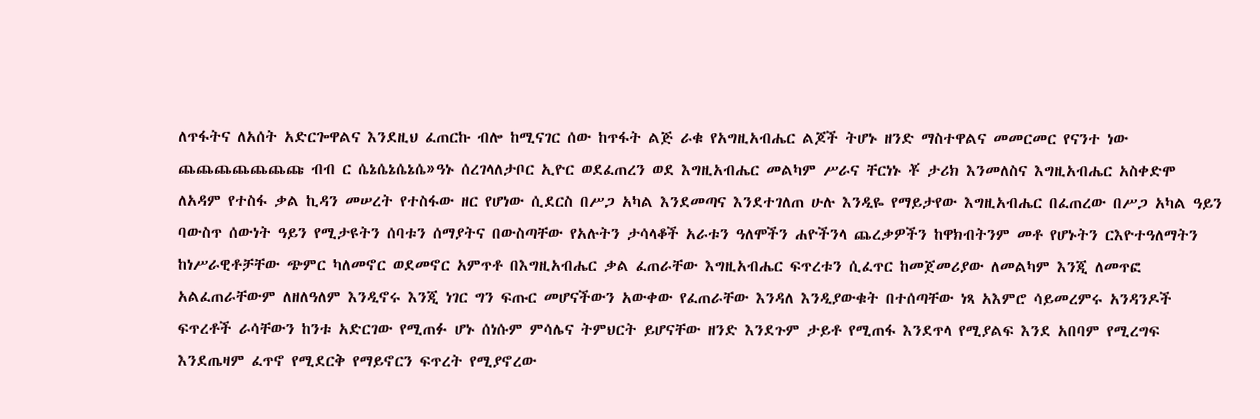ለጥፋትና ለአሰት አድርጐዋልና እንደዚህ ፈጠርኩ ብሎ ከሚናገር ሰው ከጥፋት ልጅ ራቁ የአግዚአብሔር ልጆች ትሆኑ ዘንድ ማስተዋልና መመርመር የናንተ ነው ጨጨጨጨጨጨጩ ብብ ር ሴኔሴኔሴኔሴ»ዓኑ ሰረገላለታቦር ኢዮር ወደፈጠረን ወደ እግዚአብሔር መልካም ሥራና ቸርነኑ ቾ ታሪክ እንመለስና እግዚአብሔር አስቀድሞ ለአዳም የተስፋ ቃል ኪዳን መሠረት የተስፋው ዘር የሆነው ሲደርስ በሥጋ አካል እንደመጣና እንደተገለጠ ሁሉ እንዲዬ የማይታየው እግዚአብሔር በፈጠረው በሥጋ አካል ዓይን ባውስጥ ሰውነት ዓይን የሚታዩትን ሰባቱን ሰማያትና በውስጣቸው የአሉትን ታሳላቆች አራቱን ዓለሞችን ሐዮችንላ ጨረቃዎችን ከዋክብትንም መቶ የሆኑትን ርእዮተዓለማትን ከነሥራዊቶቻቸው ጭምር ካለመኖር ወደመኖር አምጥቶ በእግዚአብሔር ቃል ፈጠራቸው እግዚአብሔር ፍጥረቱን ሲፈጥር ከመጀመሪያው ለመልካም እንጂ ለመጥፎ አልፈጠራቸውም ለዘለዓለም እንዲኖሩ እንጂ ነገር ግን ፍጡር መሆናችውን አውቀው የፈጠራቸው እንዳለ እንዲያውቁት በተሰጣቸው ነጻ አእምሮ ሳይመረምሩ አንዳንዶች ፍጥረቶች ራሳቸውን ከንቱ አድርገው የሚጠፉ ሆኑ ሰነሱም ምሳሌና ትምህርት ይሆናቸው ዘንድ እንደጉም ታይቶ የሚጠፋ እንደጥላ የሚያልፍ እንደ አበባም የሚረግፍ እንደጤዛም ፈጥኖ የሚደርቅ የማይኖርን ፍጥረት የሚያኖረው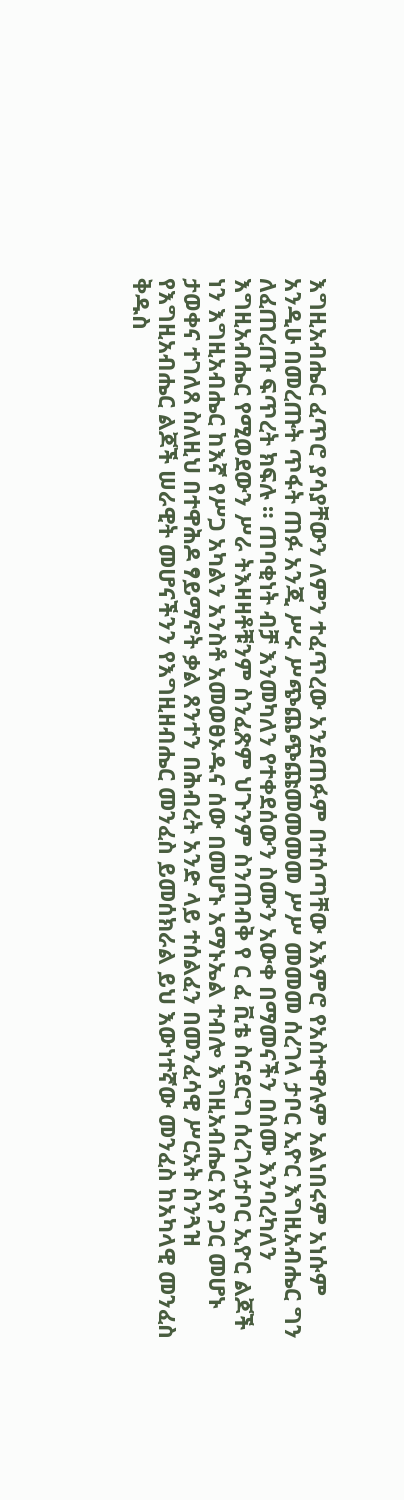እግዚአብሔር ፈጥሮ ያሳያቸውን ለምን ተፈጥረው አንደጠፉም በተሰጣቸው አእምሮ የአስተዋሉም አልነበሩም አነሱም አንዲሁ በመረጡት ጥፋት ጠፉ አንጂ ሥሩ ሥጭጨጭጩመመመመ ሥሥ መመመ ሰረገላ ታቦር ኢዮር እግዚአብሔር ግን ለፈጠረጡ ፍጥረት ክፍሉ ። ጠባቂነት ብቻ እንመካለን የተቀደሰውን ስሙን አውቀ በማመናችን በስሙ እንባረካለን እግዚአብሔር የሚወደውን ሥራ ትእዛዛቶቹንም ስንፈጽም ህጉንም ስንጠብቅ የ ር ፈ ቪቴ ስናደርግ ሰረገላታቦር ኢዮር ልጆች ነን እግዚአብሔር ከእኛ የሥጋ አካልን አንስቶ አመወፀኦዱና ሰው በመሆኑ አማኑኤል ተብሎ እግዚአብሔር አየ ጋር መሆኑ ታወቀና ተገለጸ ስለዚህ በተዋሕዶ ፃይማኖት ቃል ጸንተን በሕብረት አንድ ላይ ተሰልፈን በመንፈሳዊ ሥርአት ስንጓዝ የእግዚአብሔር ልጆች ሠራዊት መሆናችንን የእግዚዘብሔር መንፈስ ይመሰክራል ይህ እውነተኛው መንፈስ ከአካላዊ መንፈስ ቅዱስ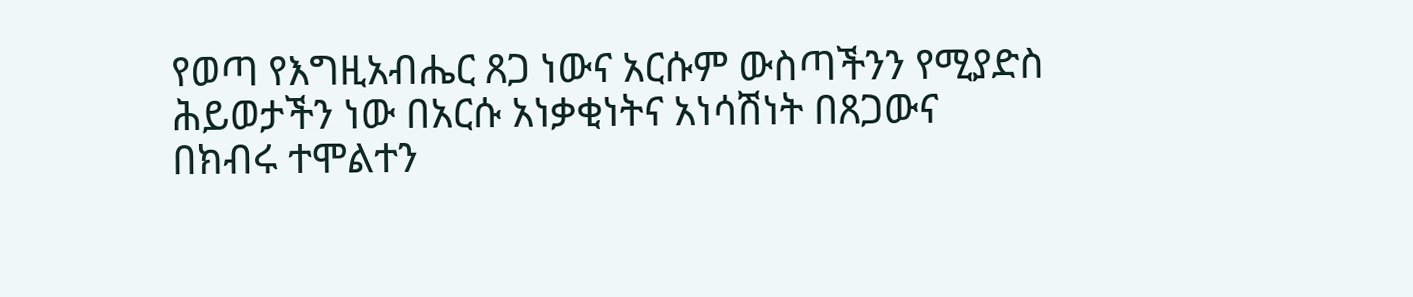የወጣ የእግዚአብሔር ጸጋ ነውና አርሱም ውስጣችንን የሚያድስ ሕይወታችን ነው በአርሱ አነቃቂነትና አነሳሽነት በጸጋውና በክብሩ ተሞልተን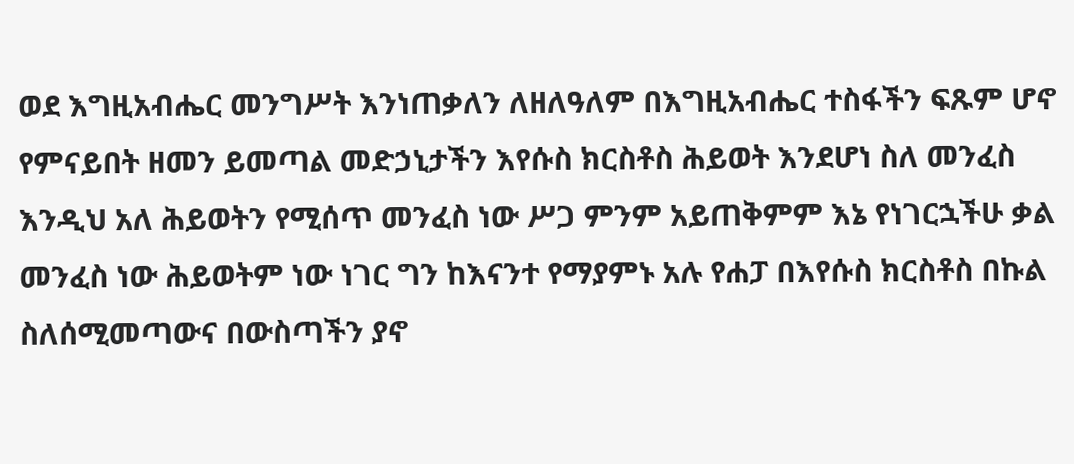ወደ እግዚአብሔር መንግሥት እንነጠቃለን ለዘለዓለም በእግዚአብሔር ተስፋችን ፍጹም ሆኖ የምናይበት ዘመን ይመጣል መድኃኒታችን እየሱስ ክርስቶስ ሕይወት እንደሆነ ስለ መንፈስ እንዲህ አለ ሕይወትን የሚሰጥ መንፈስ ነው ሥጋ ምንም አይጠቅምም እኔ የነገርኋችሁ ቃል መንፈስ ነው ሕይወትም ነው ነገር ግን ከእናንተ የማያምኑ አሉ የሐፓ በእየሱስ ክርስቶስ በኩል ስለሰሚመጣውና በውስጣችን ያኖ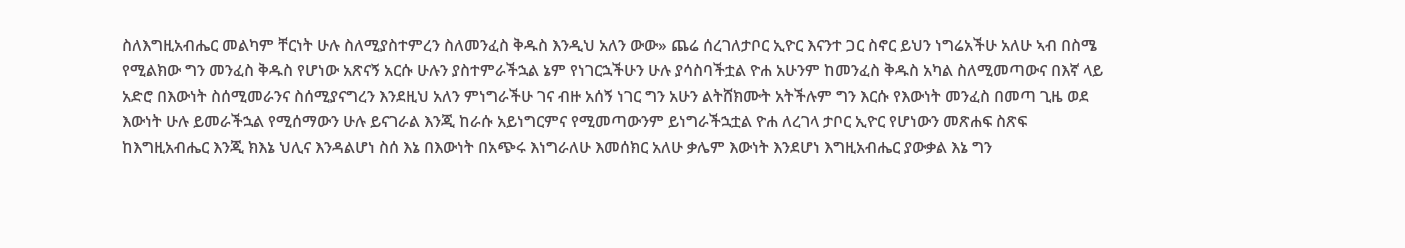ስለእግዚአብሔር መልካም ቸርነት ሁሉ ስለሚያስተምረን ስለመንፈስ ቅዱስ እንዲህ አለን ውው» ጨሬ ሰረገለታቦር ኢዮር እናንተ ጋር ስኖር ይህን ነግሬአችሁ አለሁ ኣብ በስሜ የሚልክው ግን መንፈስ ቅዱስ የሆነው አጽናኝ አርሱ ሁሉን ያስተምራችኋል ኔም የነገርኋችሁን ሁሉ ያሳስባችቷል ዮሐ አሁንም ከመንፈስ ቅዱስ አካል ስለሚመጣውና በእኛ ላይ አድሮ በእውነት ስሰሚመራንና ስሰሚያናግረን እንደዚህ አለን ምነግራችሁ ገና ብዙ አሰኝ ነገር ግን አሁን ልትሸክሙት አትችሉም ግን እርሱ የእውነት መንፈስ በመጣ ጊዜ ወደ እውነት ሁሉ ይመራችኋል የሚሰማውን ሁሉ ይናገራል እንጂ ከራሱ አይነግርምና የሚመጣውንም ይነግራችኋቷል ዮሐ ለረገላ ታቦር ኢዮር የሆነውን መጽሐፍ ስጽፍ ከእግዚአብሔር እንጂ ክእኔ ህሊና እንዳልሆነ ስሰ እኔ በእውነት በአጭሩ እነግራለሁ እመሰክር አለሁ ቃሌም እውነት እንደሆነ እግዚአብሔር ያውቃል እኔ ግን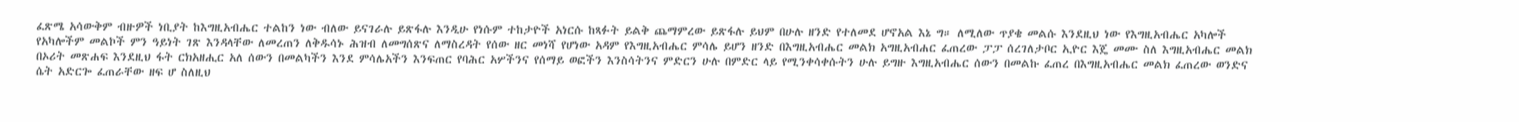ፈጽሜ አሳውቅም ብዙዎች ነቢያት ከእግዚአብሔር ተልከን ነው ብለው ይናገራሉ ይጽፋሉ እንዲሁ የነሱም ተከታዮች አነርሱ ከጻፉት ይልቅ ጨማምረው ይጽፋሉ ይህም በሁሉ ዘንድ የተለመደ ሆኖአል እኔ ግ። ለሚለው ጥያቄ መልሱ እንደዚህ ነው የእግዚአብሔር አካሎች የአካሎችም መልኮች ምን ዓይነት ገጽ እንዳላቸው ለመረጠን ለቅዱሳኑ ሕዝብ ለመግሰጽና ለማስረዳት የሰው ዘር መነሻ የሆነው አዳም የእግዚአብሔር ምሳሌ ይሆን ዘንድ በእግዚአብሔር መልክ አግዚአብሐር ፈጠረው ፓፓ ሰረገለታቦር ኢዮር እጄ መሙ ስለ እግዚአብሔር መልክ በኦሪት መጽሐፍ እንደዚህ ፋት ርክአዘሒር አለ ሰውን በመልካችን እንደ ምሳሌአችን እንፍጠር የባሕር አሦችንና የሰማይ ወፎችን እንስሳትንና ምድርን ሁሉ በምድር ላይ የሚንቀሳቀሱትን ሁሉ ይግዙ እግዚአብሔር ሰውን በመልኩ ፈጠረ በእግዚአብሔር መልክ ፈጠረው ወንድና ሴት አድርጐ ፈጠራቸው ዘፍ ሆ ስለዚህ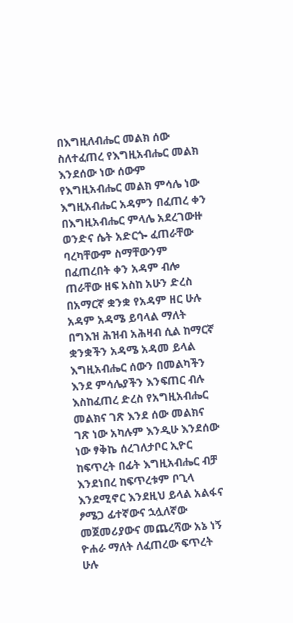በእግዚለብሔር መልክ ሰው ስለተፈጠረ የእግዚአብሔር መልክ እንደሰው ነው ሰውም የእግዚአብሔር መልክ ምሳሌ ነው እግዚአብሔር አዳምን በፈጠረ ቀን በእግዚአብሔር ምላሌ አደረገውዙ ወንድና ሴት አድርጐ ፈጠራቸው ባረካቸውም ስማቸውንም በፈጠረበት ቀን አዳም ብሎ ጠራቸው ዘፍ አስከ አሁን ድረስ በአማርኛ ቋንቋ የአዳም ዘር ሁሉ አዳም አዳሜ ይባላል ማለት በግእዝ ሕዝብ አሕዛብ ሲል ከማርኛ ቋንቋችን አዳሜ አዳመ ይላል እግዚአብሔር ሰውን በመልካችን እንደ ምሳሌያችን እንፍጠር ብሉ እስከፈጠረ ድረስ የአግዚአብሔር መልክና ገጽ እንደ ሰው መልክና ገጽ ነው አካሉም እንዲሁ እንደሰው ነው ፃቅኬ ሰረገለታቦር ኢዮር ከፍጥረት በፊት እግዚአብሔር ብቻ እንደነበረ ከፍጥረቱም ቦጊላ እንደሚኖር እንደዚህ ይላል አልፋና ፆሜጋ ፊተኛውና ኋሏለኛው መጀመሪያውና መጨረሻው አኔ ነኝ ዮሐራ ማለት ለፈጠረው ፍጥረት ሁሉ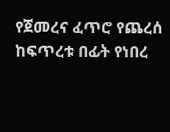የጀመረና ፈጥሮ የጨረሰ ከፍጥረቱ በፊት የነበረ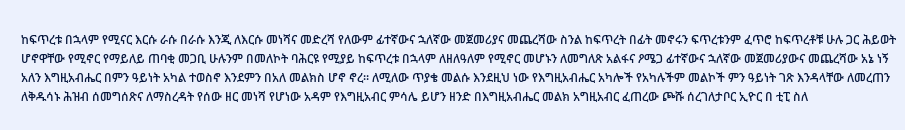ከፍጥረቱ በኋላም የሚናር እርሱ ራሱ በራሱ እንጂ ለእርሱ መነሻና መድረሻ የለውም ፊተኛውና ኋለኛው መጀመሪያና መጨረሻው ስንል ከፍጥረት በፊት መኖሩን ፍጥረቱንም ፈጥሮ ከፍጥረቶቹ ሁሉ ጋር ሕይወት ሆኖዋቸው የሚኖር የማይለይ ጠባቂ መጋቢ ሁሉንም በመለኮት ባሕርዩ የሚያይ ከፍጥረቱ በኋላም ለዘለዓለም የሚኖር መሆኑን ለመግለጽ አልፋና ዖሜጋ ፊተኛውና ኋለኛው መጀመሪያውና መጨረሻው አኔ ነኝ አለን እግዚአብሔር በምን ዓይነት አካል ተወስኖ እንደምን በአለ መልክስ ሆኖ ኖረ። ለሚለው ጥያቄ መልሱ እንደዚህ ነው የእግዚአብሔር አካሎች የአካሉችም መልኮች ምን ዓይነት ገጽ እንዳላቸው ለመረጠን ለቅዱሳኑ ሕዝብ ሰመግሰጽና ለማስረዳት የሰው ዘር መነሻ የሆነው አዳም የእግዚአብር ምሳሌ ይሆን ዘንድ በእግዚአብሔር መልክ አግዚአብር ፈጠረው ጮሹ ሰረገለታቦር ኢዮር በ ቲፒ ስለ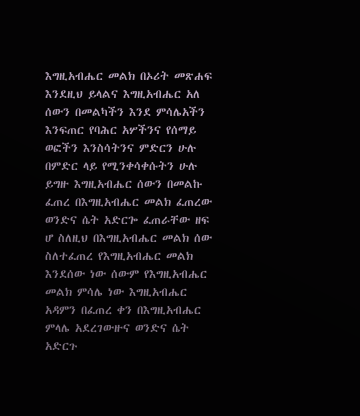እግዚአብሔር መልክ በኦሪት መጽሐፍ እንደዚህ ይላልና እግዚአብሔር አለ ሰውን በመልካችን እንደ ምሳሌአችን እንፍጠር የባሕር አሦችንና የሰማይ ወፎችን እንስሳትንና ምድርን ሁሉ በምድር ላይ የሚንቀሳቀሱትን ሁሉ ይግዙ እግዚአብሔር ሰውን በመልኩ ፈጠረ በእግዚአብሔር መልክ ፈጠረው ወንድና ሴት አድርጐ ፈጠራቸው ዘፍ ሆ ስለዚህ በእግዚአብሔር መልክ ሰው ስለተፈጠረ የእግዚአብሔር መልክ እንደሰው ነው ሰውም የእግዚአብሔር መልክ ምሳሌ ነው እግዚአብሔር አዳምን በፈጠረ ቀን በእግዚአብሔር ምላሌ አደረገውዙና ወንድና ሴት አድርጉ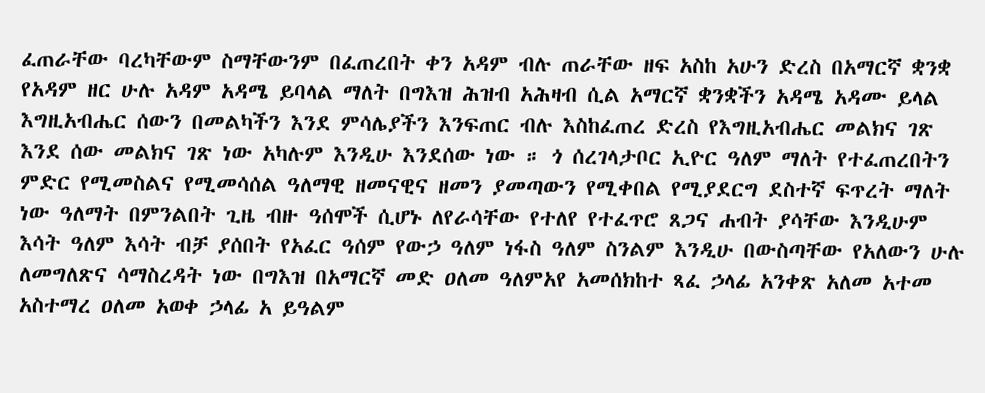ፈጠራቸው ባረካቸውም ስማቸውንም በፈጠረበት ቀን አዳም ብሉ ጠራቸው ዘፍ አስከ አሁን ድረስ በአማርኛ ቋንቋ የአዳም ዘር ሁሉ አዳም አዳሜ ይባላል ማለት በግእዝ ሕዝብ አሕዛብ ሲል አማርኛ ቋንቋችን አዳሜ አዳሙ ይላል እግዚአብሔር ሰውን በመልካችን እንደ ምሳሌያችን እንፍጠር ብሉ እስከፈጠረ ድረስ የእግዚአብሔር መልክና ገጽ እንደ ሰው መልክና ገጽ ነው አካሉም እንዲሁ እንደሰው ነው ። ጎ ሰረገላታቦር ኢዮር ዓለም ማለት የተፈጠረበትን ምድር የሚመስልና የሚመሳሰል ዓለማዊ ዘመናዊና ዘመን ያመጣውን የሚቀበል የሚያደርግ ደስተኛ ፍጥረት ማለት ነው ዓለማት በምንልበት ጊዜ ብዙ ዓሰሞች ሲሆኑ ለየራሳቸው የተለየ የተፈጥሮ ጸጋና ሐብት ያሳቸው እንዲሁም እሳት ዓለም እሳት ብቻ ያሰበት የአፈር ዓሰም የውኃ ዓለም ነፋስ ዓለም ስንልም እንዲሁ በውስጣቸው የአለውን ሁሉ ለመግለጽና ሳማስረዳት ነው በግእዝ በአማርኛ መድ ዐለመ ዓለምአየ አመሰክከተ ጻፈ ኃላፊ አንቀጽ አለመ አተመ አስተማረ ዐለመ አወቀ ኃላፊ አ ይዓልም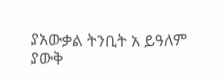ያአውቃል ትንቢት አ ይዓለም ያውቅ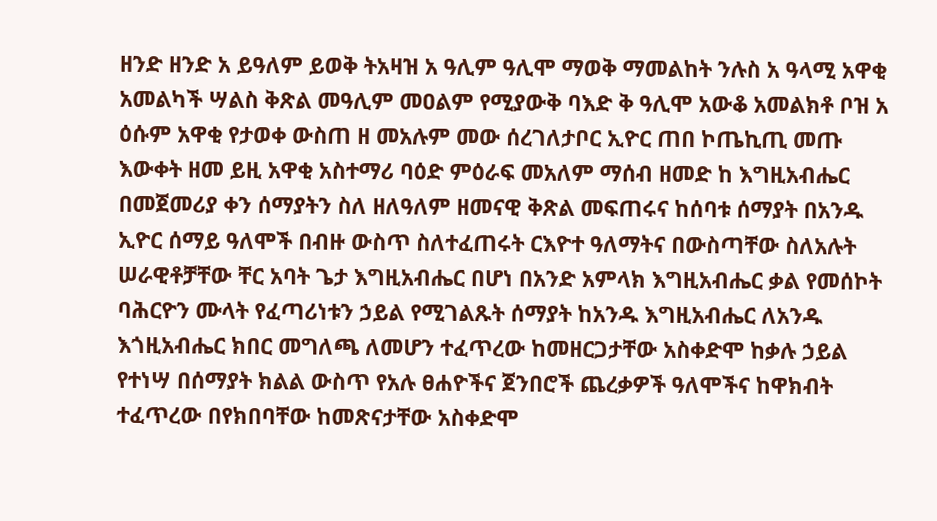ዘንድ ዘንድ አ ይዓለም ይወቅ ትአዛዝ አ ዓሊም ዓሊሞ ማወቅ ማመልከት ንሉስ አ ዓላሚ አዋቂ አመልካች ሣልስ ቅጽል መዓሊም መዐልም የሚያውቅ ባእድ ቅ ዓሊሞ አውቆ አመልክቶ ቦዝ አ ዕሱም አዋቂ የታወቀ ውስጠ ዘ መአሉም መው ሰረገለታቦር ኢዮር ጠበ ኮጤኪጢ መጡ እውቀት ዘመ ይዚ አዋቂ አስተማሪ ባዕድ ምዕራፍ መአለም ማሰብ ዘመድ ከ እግዚአብሔር በመጀመሪያ ቀን ሰማያትን ስለ ዘለዓለም ዘመናዊ ቅጽል መፍጠሩና ከሰባቱ ሰማያት በአንዱ ኢዮር ሰማይ ዓለሞች በብዙ ውስጥ ስለተፈጠሩት ርእዮተ ዓለማትና በውስጣቸው ስለአሉት ሠራዊቶቻቸው ቸር አባት ጌታ እግዚአብሔር በሆነ በአንድ አምላክ እግዚአብሔር ቃል የመሰኮት ባሕርዮን ሙላት የፈጣሪነቱን ኃይል የሚገልጹት ሰማያት ከአንዱ እግዚአብሔር ለአንዱ እጎዚአብሔር ክበር መግለጫ ለመሆን ተፈጥረው ከመዘርጋታቸው አስቀድሞ ከቃሉ ኃይል የተነሣ በሰማያት ክልል ውስጥ የአሉ ፀሐዮችና ጀንበሮች ጨረቃዎች ዓለሞችና ከዋክብት ተፈጥረው በየክበባቸው ከመጽናታቸው አስቀድሞ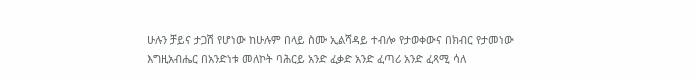ሁሉን ቻይና ታጋሽ የሆነው ከሁሉም በላይ ስሙ ኢልሻዳይ ተብሎ የታወቀውና በክብር የታመነው እግዚአብሔር በአንድነቱ መለኮት ባሕርይ አንድ ፈቃድ አንድ ፈጣሪ አንድ ፈጻሚ ሳለ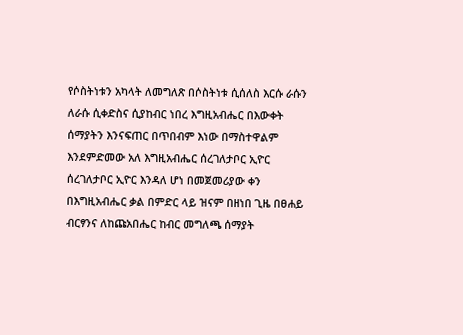የሶስትነቱን አካላት ለመግለጽ በሶስትነቱ ሲሰለስ እርሱ ራሱን ለራሱ ሲቀድስና ሲያከብር ነበረ እግዚአብሔር በእውቀት ሰማያትን እንናፍጠር በጥበብም እነው በማስተዋልም እንደምድመው አለ እግዚአብሔር ሰረገለታቦር ኢዮር ሰረገለታቦር ኢዮር እንዳለ ሆነ በመጀመሪያው ቀን በእግዚአብሔር ቃል በምድር ላይ ዝናም በዘነበ ጊዜ በፀሐይ ብርፃንና ለከጩአበሔር ከብር መግለጫ ሰማያት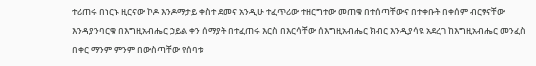ተሪጠሩ በነርኑ ዚርናው ኮዶ እንዶማታይ ቀስተ ደመና አንዲሁ ተፈጥሪው ተዘርግተው መጠቁ በተሰጣቸውና በተቀቡት በቀሰም ብርፃናቸው እንዳያንባርቁ በእግዚአብሔር ኃይል ቀን ሰማያት በተፈጠሩ እርስ በእርሳቸው ሰእግዚአብሔር ክብር እንዲያሳዩ አደረገ ከእግዚአብሔር መንፈስ በቀር ማንም ምንም በውስጣቸው የሰባቱ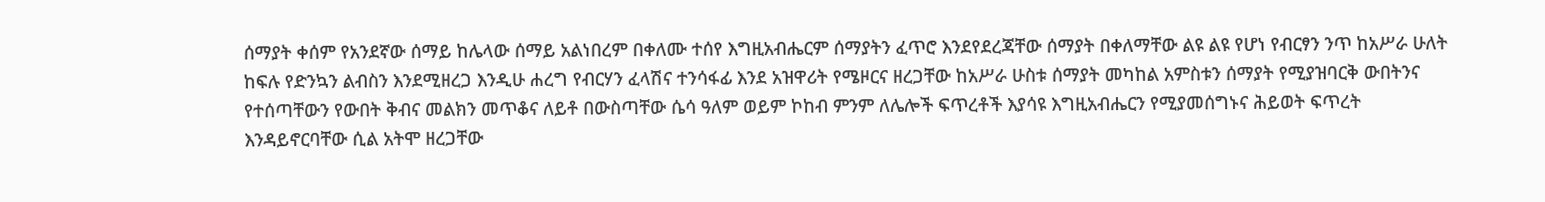ሰማያት ቀሰም የአንደኛው ሰማይ ከሌላው ሰማይ አልነበረም በቀለሙ ተሰየ እግዚአብሔርም ሰማያትን ፈጥሮ እንደየደረጃቸው ሰማያት በቀለማቸው ልዩ ልዩ የሆነ የብርፃን ንጥ ከአሥራ ሁለት ከፍሉ የድንኳን ልብስን እንደሚዘረጋ እንዲሁ ሐረግ የብርሃን ፈላሽና ተንሳፋፊ እንደ አዝዋሪት የሜዞርና ዘረጋቸው ከአሥራ ሁስቱ ሰማያት መካከል አምስቱን ሰማያት የሚያዝባርቅ ውበትንና የተሰጣቸውን የውበት ቅብና መልክን መጥቆና ለይቶ በውስጣቸው ሴሳ ዓለም ወይም ኮከብ ምንም ለሌሎች ፍጥረቶች እያሳዩ እግዚአብሔርን የሚያመሰግኑና ሕይወት ፍጥረት እንዳይኖርባቸው ሲል አትሞ ዘረጋቸው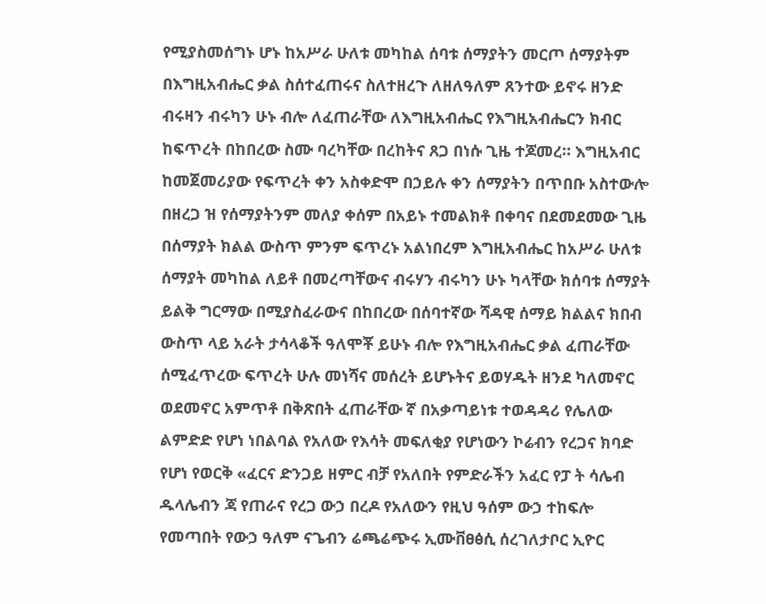የሚያስመሰግኑ ሆኑ ከአሥራ ሁለቱ መካከል ሰባቱ ሰማያትን መርጦ ሰማያትም በእግዚአብሔር ቃል ስሰተፈጠሩና ስለተዘረጉ ለዘለዓለም ጸንተው ይኖሩ ዘንድ ብሩዛን ብሩካን ሁኑ ብሎ ለፈጠራቸው ለእግዚአብሔር የእግዚአብሔርን ክብር ከፍጥረት በከበረው ስሙ ባረካቸው በረከትና ጸጋ በነሱ ጊዜ ተጆመረ። እግዚአብር ከመጀመሪያው የፍጥረት ቀን አስቀድሞ በኃይሉ ቀን ሰማያትን በጥበቡ አስተውሎ በዘረጋ ዝ የሰማያትንም መለያ ቀሰም በአይኑ ተመልክቶ በቀባና በደመደመው ጊዜ በሰማያት ክልል ውስጥ ምንም ፍጥረኑ አልነበረም እግዚአብሔር ከአሥራ ሁለቱ ሰማያት መካከል ለይቶ በመረጣቸውና ብሩሃን ብሩካን ሁኑ ካላቸው ክሰባቱ ሰማያት ይልቅ ግርማው በሚያስፈራውና በከበረው በሰባተኛው ሻዳዊ ሰማይ ክልልና ክበብ ውስጥ ላይ አራት ታሳላቆች ዓለሞቾ ይሁኑ ብሎ የእግዚአብሔር ቃል ፈጠራቸው ሰሚፈጥረው ፍጥረት ሁሉ መነሻና መሰረት ይሆኑትና ይወሃዱት ዘንደ ካለመኖር ወደመኖር አምጥቶ በቅጽበት ፈጠራቸው ኛ በአቃጣይነቱ ተወዳዳሪ የሌለው ልምድድ የሆነ ነበልባል የአለው የእሳት መፍለቂያ የሆነውን ኮሬብን የረጋና ክባድ የሆነ የወርቅ «ፈርና ድንጋይ ዘምር ብቻ የአለበት የምድራችን አፈር የፓ ት ሳሌብ ዱላሌብን ጃ የጠራና የረጋ ውኃ በረዶ የአለውን የዚህ ዓሰም ውኃ ተከፍሎ የመጣበት የውኃ ዓለም ናጌብን ሬጫሬጭሩ ኢሙቨፀፅሲ ሰረገለታቦር ኢዮር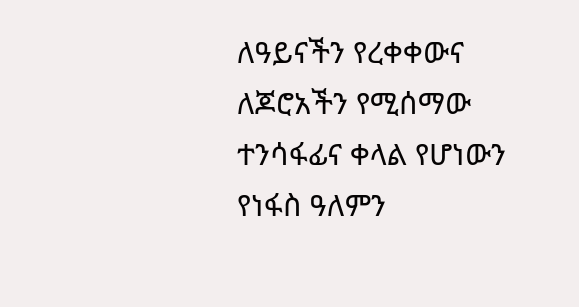ለዓይናችን የረቀቀውና ለጆሮአችን የሚሰማው ተንሳፋፊና ቀላል የሆነውን የነፋስ ዓለምን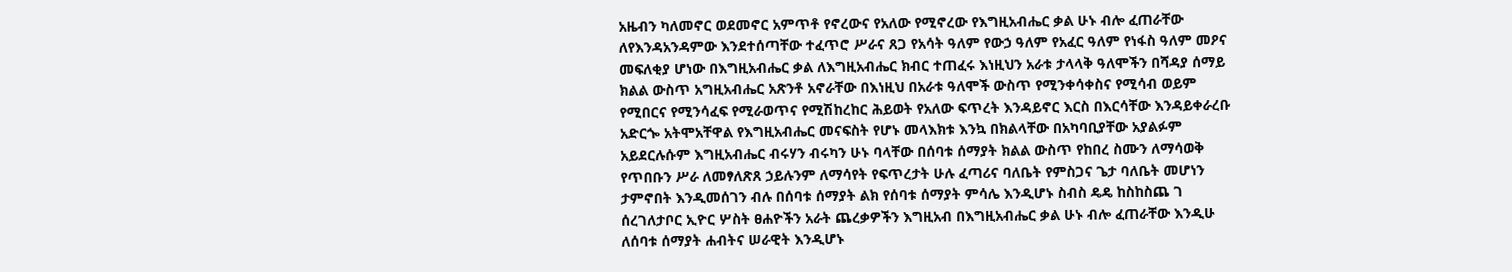አዜብን ካለመኖር ወደመኖር አምጥቶ የኖረውና የአለው የሚኖረው የእግዚአብሔር ቃል ሁኑ ብሎ ፈጠራቸው ለየእንዳአንዳምው እንደተሰጣቸው ተፈጥሮ ሥራና ጸጋ የአሳት ዓለም የውኃ ዓለም የአፈር ዓለም የነፋስ ዓለም መዖና መፍለቂያ ሆነው በእግዚአብሔር ቃል ለእግዚአብሔር ክብር ተጠፈሩ እነዚህን አራቱ ታላላቅ ዓለሞችን በሻዳያ ሰማይ ክልል ውስጥ አግዚአብሔር አጽንቶ አኖራቸው በእነዚህ በአራቱ ዓለሞች ውስጥ የሚንቀሳቀስና የሚሳብ ወይም የሚበርና የሚንሳፈፍ የሚራወጥና የሚሽከረከር ሕይወት የአለው ፍጥረት እንዳይኖር እርስ በእርሳቸው እንዳይቀራረቡ አድርጐ አትሞአቸዋል የእግዚአብሔር መናፍስት የሆኑ መላእክቱ እንኳ በክልላቸው በአካባቢያቸው አያልፉም አይደርሉሱም እግዚአብሔር ብሩሃን ብሩካን ሁኑ ባላቸው በሰባቱ ሰማያት ክልል ውስጥ የከበረ ስሙን ለማሳወቅ የጥበቡን ሥራ ለመፃለጽጸ ኃይሉንም ለማሳየት የፍጥረታት ሁሉ ፈጣሪና ባለቤት የምስጋና ጌታ ባለቤት መሆነን ታምኖበት እንዲመሰገን ብሉ በሰባቱ ሰማያት ልክ የሰባቱ ሰማያት ምሳሌ እንዲሆኑ ስብስ ዴዴ ከስከስጨ ገ ሰረገለታቦር ኢዮር ሦስት ፀሐዮችን አራት ጨረቃዎችን እግዚአብ በእግዚአብሔር ቃል ሁኑ ብሎ ፈጠራቸው እንዲሁ ለሰባቱ ሰማያት ሐብትና ሠራዊት እንዲሆኑ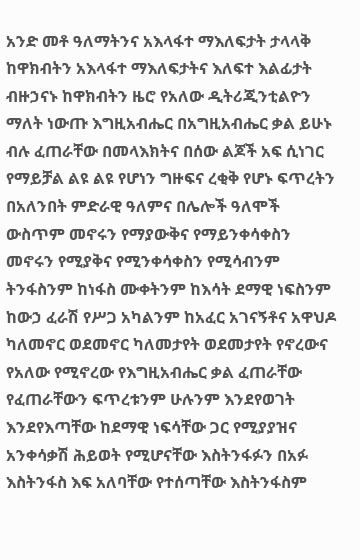አንድ መቶ ዓለማትንና አእላፋተ ማእለፍታት ታላላቅ ከዋክብትን አእላፋተ ማእለፍታትና እለፍተ እልፊታት ብዙኃናኑ ከዋክብትን ዜሮ የአለው ዲትሪጂንቲልዮን ማለት ነውጡ እግዚአብሔር በአግዚአብሔር ቃል ይሁኑ ብሉ ፈጠራቸው በመላእክትና በሰው ልጆች አፍ ሲነገር የማይቻል ልዩ ልዩ የሆነን ግዙፍና ረቂቅ የሆኑ ፍጥረትን በአለንበት ምድራዊ ዓለምና በሌሎች ዓለሞች ውስጥም መኖሩን የማያውቅና የማይንቀሳቀስን መኖሩን የሚያቅና የሚንቀሳቀስን የሚሳብንም ትንፋስንም ከነፋስ ሙቀትንም ከእሳት ደማዊ ነፍስንም ከውኃ ፈራሽ የሥጋ አካልንም ከአፈር አገናኝቶና አዋህዶ ካለመኖር ወደመኖር ካለመታየት ወደመታየት የኖረውና የአለው የሚኖረው የእግዚአብሔር ቃል ፈጠራቸው የፈጠራቸውን ፍጥረቱንም ሁሉንም እንደየወገት እንደየእጣቸው ከደማዊ ነፍሳቸው ጋር የሚያያዝና አንቀሳቃሽ ሕይወት የሚሆናቸው እስትንፋፉን በአፉ እስትንፋስ እፍ አለባቸው የተሰጣቸው እስትንፋስም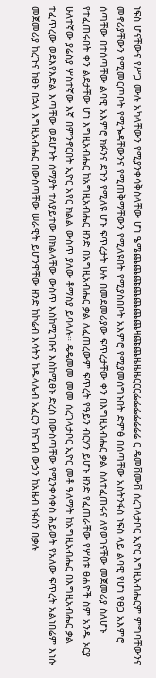ነፍስ ሆናቸውና የሥጋ ሙሉ አካላቸውን የሚያንቀሳቅስላቸው ሆነ ዔሜጨጨጩጨጨጨጨዛጩጨዜዜዜርርርፌፌፌፌሬሬሬ ር ዴመቨሙቨ ሰረገላታቦር ኢዮር እግዚአብሔርም ምግባቸውንና መኖሪያቸውን የሚመርጦቦት የሚጐዳቸውንና የሚጠቅማቸውን የሚለዩበት የሚያስበቦት አእምሮ የሚያመሰግኑበት ድምፅ በሰጣቸው አስትንፋስ ነፍስ ላይ ልባዊ የሆነ የፀጋ አእምሮ ሰጣቸው በተሰጣቸው ልባዊ አእምሮ ክፉንና ደጉን የሚለዩ ሆኑ ፍጥረታት ሁሉ በመደመሪያው ፍጥረታቸው ቀን በእግዚአብሔር ቃል ስለተፈጠሩና ለየወገናቸው መጀመሪያ ስለሆኑ የተፈጠሩበት ቀን ልደታቸው ሆነ እግዚአብሔር ከአግዚአብሔር ዘንድ በአግዚአብሔር ቃል ለፈጠረውም ፍጥረት የዓይን ብርሃን ይሆኑ ዘንድ የፈጠራቸው የሦስቱ ፀሐዮች ስም አንዱ ኦርያ ሁለተኛው ያሬስያ ሦስተኛው እኛ በምንኖርበት ኢዮር አየር ክልል ውስጥ ያለው ቶማስያ ይባላሉ። ዴዴመመ መመ ሰረገላታቦር ኢዮር መቶ ዓለማት ከአግዚአብሔር በእግዚአብሔር ቃል ተፈጥረው ወደእየእድል እጣቸው ወደሆኑት ሰማያት ተለያይተው በክልላቸው ውስጥ እስከሚገቡና እስከሚፀኑ ድረስ በውስጣቸው የሚንቀሳቀስ ሕይወት የአለው ፍጥረት አልነበሬም እነሱ መጀመሪያ ከረጉና ከፀኑ በኋላ እግዚአብሔር በውስጣቸው ሠራዊት ይሆንዋቸው ዘንድ ከኮሬብ እሳትን ከዱላሌብ አፈርን ከናጌብ ውኃን ከአዜብ ነፋስን በቃሉ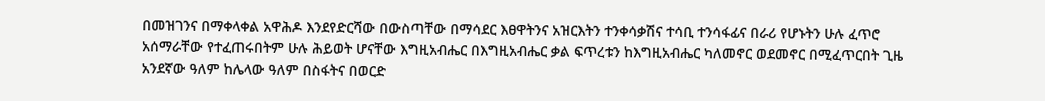በመዝገንና በማቀላቀል አዋሕዶ እንደየድርሻው በውስጣቸው በማሳደር እፀዋትንና አዝርእትን ተንቀሳቃሽና ተሳቢ ተንሳፋፊና በራሪ የሆኑትን ሁሉ ፈጥሮ አሰማራቸው የተፈጠሩበትም ሁሉ ሕይወት ሆናቸው እግዚአብሔር በእግዚአብሔር ቃል ፍጥረቱን ከእግዚአብሔር ካለመኖር ወደመኖር በሚፈጥርበት ጊዜ አንደኛው ዓለም ከሌላው ዓለም በስፋትና በወርድ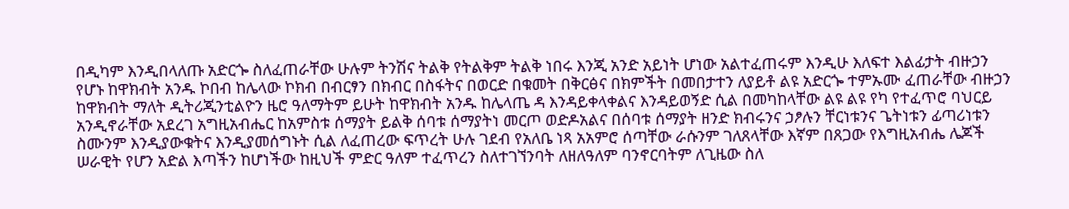በዲካም እንዲበላለጡ አድርጐ ስለፈጠራቸው ሁሉም ትንሽና ትልቅ የትልቅም ትልቅ ነበሩ እንጂ አንድ አይነት ሆነው አልተፈጠሩም እንዲሁ እለፍተ እልፊታት ብዙኃን የሆኑ ከዋክብት አንዱ ኮበብ ከሌላው ኮክብ በብርፃን በክብር በስፋትና በወርድ በቁመት በቅርፅና በክምችት በመበታተን ለያይቶ ልዩ አድርጐ ተምኡሙ ፈጠራቸው ብዙኃን ከዋክብት ማለት ዲትሪጂንቲልዮን ዜሮ ዓለማትም ይሁት ከዋክብት አንዱ ከሌላጤ ዳ እንዳይቀላቀልና እንዳይወኝድ ሲል በመካከላቸው ልዩ ልዩ የካ የተፈጥሮ ባህርይ አንዲኖራቸው አደረገ አግዚአብሔር ከአምስቱ ሰማያት ይልቅ ሰባቱ ሰማያትነ መርጦ ወድዶአልና በሰባቱ ሰማያት ዘንድ ክብሩንና ኃፆሉን ቸርነቱንና ጌትነቱን ፊጣሪነቱን ስሙንም እንዲያውቁትና እንዲያመሰግኑት ሲል ለፈጠረው ፍጥረት ሁሉ ገደብ የአለቤ ነጻ አአምሮ ሰጣቸው ራሱንም ገለጸላቸው እኛም በጸጋው የእግዚአብሔ ሌጆች ሠራዊት የሆን አድል እጣችን ከሆነችው ከዚህች ምድር ዓለም ተፈጥረን ስለተገኘንባት ለዘለዓለም ባንኖርባትም ለጊዜው ስለ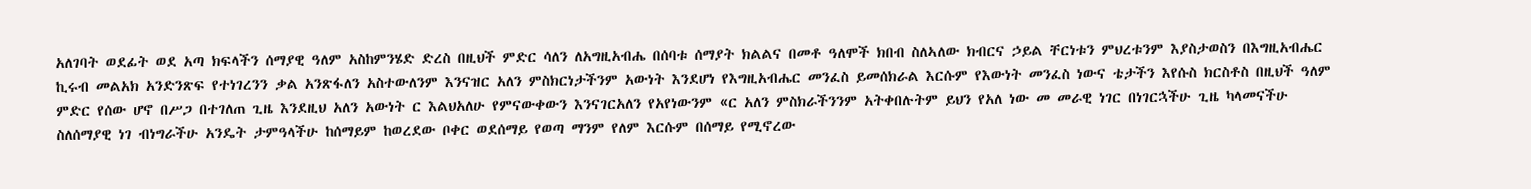አለገባት ወደፊት ወደ አጣ ክፍላችን ሰማያዊ ዓለም አስከምንሄድ ድረስ በዚህች ምድር ሳለን ለአግዚአብሔ በሰባቱ ሰማያት ክልልና በመቶ ዓለሞች ክበብ ስለኣለው ክብርና ኃይል ቸርነቱን ምህረቱንም እያስታወስን በእግዚአብሔር ኪሩብ መልአክ አንድንጽፍ የተነገረንን ቃል አንጽፋለን አስተውለንም እንናዝር አለን ምስክርነታችንም አውነት እንደሆነ የእግዚአብሔር መንፈስ ይመሰክራል እርሱም የእውነት መንፈስ ነውና ቴታችን እየሱስ ክርስቶስ በዚህች ዓለም ምድር የሰው ሆኖ በሥጋ በተገለጠ ጊዜ እንደዚህ አለን አውነት ር እልህአለሁ የምናውቀውን እንናገርአለን የአየነውንም «ር አለን ምስክራችንንም አትቀበሉትም ይህን የአለ ነው መ መራዊ ነገር በነገርኋችሁ ጊዜ ካላመናችሁ ስለሰማያዊ ነገ ብነግራችሁ አንዴት ታምዓላችሁ ከሰማይም ከወረደው ቦቀር ወደሰማይ የወጣ ማንም የለም እርሱም በሰማይ የሚኖረው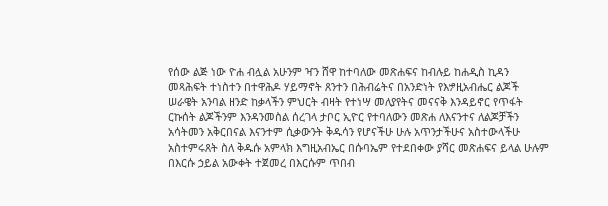የሰው ልጅ ነው ዮሐ ብሏል አሁንም ዣን ሸዋ ከተባለው መጽሐፍና ከብሉይ ከሐዲስ ኪዳን መጻሕፍት ተነስተን በተዋሕዶ ሃይማኖት ጸንተን በሕብሬትና በአንድነት የእፇዚአብሔር ልጆች ሠራዌት አንባል ዘንድ ከቃላችን ምህርት ብዛት የተነሣ መለያየትና መናናቅ እንዳይኖር የጥፋት ርኩሰት ልጆችንም እንዳንመስል ሰረገላ ታቦር ኢዮር የተባለውን መጽሐ ለእናንተና ለልጆቻችን አሳትመን አቅርበናል እናንተም ሲቃውንት ቅዱሳን የሆናችሁ ሁሉ አጥንታችሁና አስተውላችሁ አስተምሩጸት ስለ ቅዱሱ አምላክ እግዚአብኤር በሱባኤም የተደበቀው ያሻር መጽሐፍና ይላል ሁሉም በእርሱ ኃይል አውቀት ተጀመረ በእርሱም ጥበብ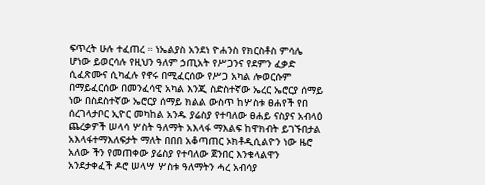ፍጥረት ሁሉ ተፈጠረ ። ነኤልያስ አንደነ ዮሐንስ የክርስቶስ ምሳሌ ሆነው ይወርሳሉ የዚህን ዓለም ኃጢአት የሥጋንና የደምን ፈቃድ ሲፈጽሙና ሲካፈሉ የኖሩ በሚፈርሰው የሥጋ አካል ሎወርሱም በማይፈርሰው በመንፈሳዊ አካል እንጂ ስድስተኛው ኤረር ኤሮርያ ሰማይ ነው በስደስተኛው ኤሮርያ ሰማይ ክልል ውስጥ ከሦስቱ ፀሐየች የበ ሰረገላታቦር ኢዮር መካከል አንዱ ያሬስያ የተባለው ፀሐይ ናስያና አብላዕ ጨረቃዎች ሠላሳ ሦስት ዓለማት አእላፋ ማእልፍ ከዋክብት ይገኙበታል አእላፋተማእለፍታት ማለት በበበ አቆጣጠር ኦክቶዲሲልዮን ነው ዜሮ አለው ችን የመጠቀው ያሬስያ የተባለው ጀንበር እንቁላልዋን አንደታቀፈች ዶሮ ሠላሣ ሦስቱ ዓለማትን ሓረ አብሳያ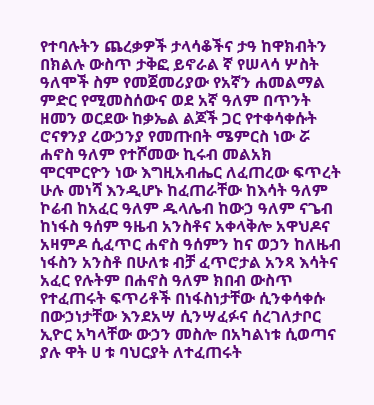የተባሉትን ጨረቃዎች ታላሳቆችና ታዓ ከዋክብትን በክልሉ ውስጥ ታቅፎ ይኖራል ኛ የሠላሳ ሦስት ዓለሞች ስም የመጀመሪያው የአኛን ሐመልማል ምድር የሚመስሰውና ወደ አኛ ዓለም በጥንት ዘመን ወርደው ከቃኤል ልጆች ጋር የተቀሳቀሱት ሮናፃንያ ረውኃንያ የመጡበት ሜምርስ ነው ሯ ሐኖስ ዓለም የተሾመው ኪሩብ መልአክ ሞርሞርዮን ነው እግዚአብሔር ለፈጠረው ፍጥረት ሁሉ መነሻ እንዲሆኑ ከፈጠራቸው ከእሳት ዓለም ኮሬብ ከአፈር ዓለም ዱላሌብ ከውኃ ዓለም ናጌብ ከነፋስ ዓሰም ዓዜብ አንስቶና አቀላቅሎ አዋህዶና አዛምዶ ሲፈጥር ሐኖስ ዓሰምን ከና ወኃን ከለዜብ ነፋስን አንስቶ በሁለቱ ብቻ ፈጥሮታል አንጻ እሳትና አፈር የሉትም በሐኖስ ዓለም ክበብ ውስጥ የተፈጠሩት ፍጥሪቶች በነፋስነታቸው ሲንቀሳቀሱ በውኃነታቸው እንደአሣ ሲንሣፈፉና ሰረገለታቦር ኢዮር አካላቸው ውኃን መስሎ በአካልነቱ ሲወጣና ያሉ ዋት ሀ ቱ ባህርያት ለተፈጠሩት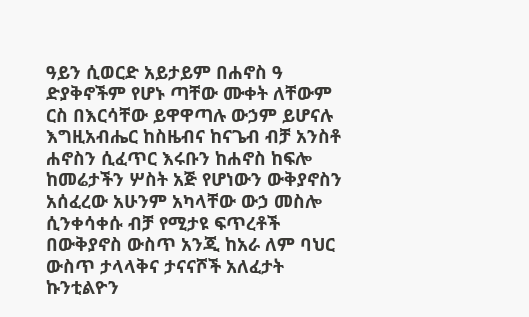ዓይን ሲወርድ አይታይም በሐኖስ ዓ ድያቅኖችም የሆኑ ጣቸው ሙቀት ለቸውም ርስ በእርሳቸው ይዋዋጣሉ ውኃም ይሆናሉ እግዚአብሔር ከስዜብና ከናጌብ ብቻ አንስቶ ሐኖስን ሲፈጥር እሩቡን ከሐኖስ ከፍሎ ከመሬታችን ሦስት አጅ የሆነውን ውቅያኖስን አሰፈረው አሁንም አካላቸው ውኃ መስሎ ሲንቀሳቀሱ ብቻ የሚታዩ ፍጥረቶች በውቅያኖስ ውስጥ አንጂ ከአራ ለም ባህር ውስጥ ታላላቅና ታናናሾች አለፈታት ኩንቲልዮን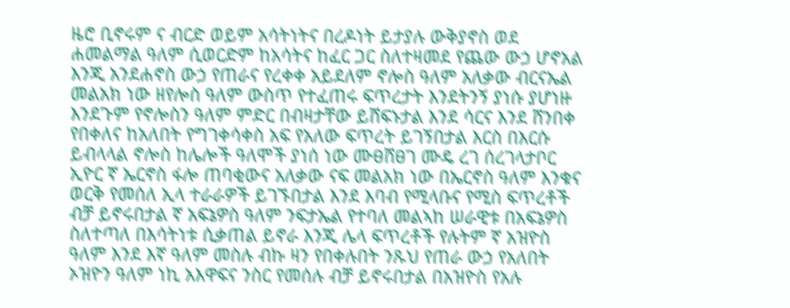ዜሮ ቢኖሩም ና ብርድ ወይም አሳትነትና በረዶነት ይታያሉ ውቅያኖስ ወደ ሐመልማል ዓለም ሲወርድም ከአሳትና ከፈር ጋር ስለተዛመደ የጨው ውኃ ሆኖአል እንጂ አንደሐኖስ ውኃ የጠራና የረቀቀ አይደለም ኖሎስ ዓለም አለቃው ብርናኤል መልአክ ነው ዘየሎስ ዓለም ውስጥ የተፈጠሩ ፍጥረታት እንደትንኝ ያነሱ ያሆነዙ እንደጉም የኖሎስን ዓለም ምድር በብዛታቸው ይሸፍኑታል እንደ ሳርና እንደ ሸንበቀ የበቀለና ከአለበት የግገቀሳቀስ አፍ የአለው ፍጥረት ይገኝበታል እርስ በእርሱ ይብላላል ኖሎስ ከሌሎች ዓለሞች ያነሰ ነው ሙፀሸፀገ ሙዴ ረገ ሰረገላታቦር ኢዮር ኛ ኤርኖስ ፋሎ ጠባቂውና አለቃው ናፍ መልአክ ነው በኤርኖስ ዓለም እንቁና ወርቅ የመሰለ ኢላ ተራራዎች ይገኙበታል እንደ እባብ የሚላቡና የሚስ ፍጥረቶች ብቻ ይኖሩበታል ኛ አፍኔዎስ ዓለም ንፍታኤል የተባለ መልኣከ ሠራዊቱ በአፍኔዎስ ስለተጣለ በእሳትነቱ ሲቃጠል ይኖራ እንጂ ሌላ ፍጥረቶች የሉትም ኛ አዝዮስ ዓለም እንደ እኛ ዓለም መስሉ ብኩ ዛን የበቀሉበት ንጹህ የጠራ ውኃ የአለበት ኦዝዮን ዓለም ነኪ አእዋፍና ንስር የመሰሉ ብቻ ይኖሩበታል በአዝዮስ የአሉ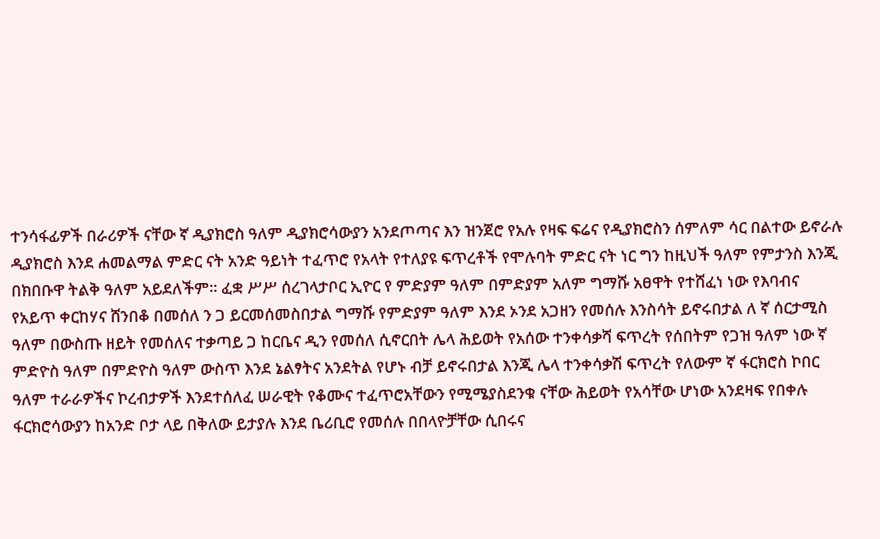ተንሳፋፊዎች በራሪዎች ናቸው ኛ ዲያክሮስ ዓለም ዲያክሮሳውያን አንደጦጣና እን ዝንጀሮ የአሉ የዛፍ ፍሬና የዲያክሮስን ሰምለም ሳር በልተው ይኖራሉ ዲያክሮስ እንደ ሐመልማል ምድር ናት አንድ ዓይነት ተፈጥሮ የአላት የተለያዩ ፍጥረቶች የሞሉባት ምድር ናት ነር ግን ከዚህች ዓለም የምታንስ እንጂ በክበቡዋ ትልቅ ዓለም አይደለችም። ፈቋ ሥሥ ሰረገላታቦር ኢዮር የ ምድያም ዓለም በምድያም አለም ግማሹ አፀዋት የተሸፈነ ነው የእባብና የአይጥ ቀርከሃና ሸንበቆ በመሰለ ን ጋ ይርመሰመስበታል ግማሹ የምድያም ዓለም እንደ ኦንደ አጋዘን የመሰሉ እንስሳት ይኖሩበታል ለ ኛ ሰርታሚስ ዓለም በውስጡ ዘይት የመሰለና ተቃጣይ ጋ ከርቤና ዲን የመሰለ ሲኖርበት ሌላ ሕይወት የአሰው ተንቀሳቃሻ ፍጥረት የሰበትም የጋዝ ዓለም ነው ኛ ምድዮስ ዓለም በምድዮስ ዓለም ውስጥ እንደ ኔልፃትና አንደትል የሆኑ ብቻ ይኖሩበታል እንጂ ሌላ ተንቀሳቃሽ ፍጥረት የለውም ኛ ፋርክሮስ ኮበር ዓለም ተራራዎችና ኮረብታዎች እንደተሰለፈ ሠራዊት የቆሙና ተፈጥሮአቸውን የሚሜያስደንቁ ናቸው ሕይወት የአሳቸው ሆነው አንደዛፍ የበቀሉ ፋርክሮሳውያን ከአንድ ቦታ ላይ በቅለው ይታያሉ እንደ ቤሪቢሮ የመሰሉ በበላዮቻቸው ሲበሩና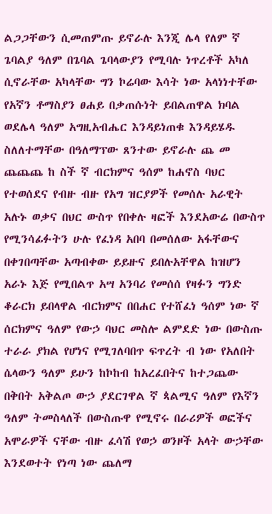ልጋጋቸውን ሲመጠምጡ ይኖራሉ እንጂ ሌላ የለም ኛ ጌባልያ ዓለም በጌባል ጌባላውያን የሚባሉ ነጥረቶች አካለ ሲኖራቸው አካላቸው ግን ኮሬባው እሳት ነው አላነነተቸው የአኛን ቶማስያን ፀሐይ በቃጠሱነት ይበልጠዋል ክባል ወደሌላ ዓለም አግዚአብሔር እንዳይነጠቁ እንዳይሄዱ ስለለተማቸው በዓለማፕው ጸንተው ይኖራሉ ጨ መ ጨጨጨ ከ ስች ኛ ብርክምና ዓሰም ከሐኖስ ባህር የተወሰደና የብዙ ብዙ የአግ ዝርያዎች የመሰሉ አራዊት አሉኑ ወቃና በህር ውስጥ የበቀሉ ዛፎች እንደአውሬ በውስጥ የሚንሳፊፉትን ሁሉ የፈነዳ አበባ በመሰለው አፋቸውና በቀገበጣቸው አጣብቀው ይይዙና ይበሉአቸዋል ከዝሆን አራኑ እጅ የሚበልጥ አሣ አንባሪ የመሰሰ የዛፉን ግንድ ቆራርክ ይበላዋል ብርክምና በበሐር የተሸፈነ ዓሰም ነው ኛ ሰርክምና ዓለም የውኃ ባህር መስሎ ልምደድ ነው በውስጡ ተራራ ያክል የሆነና የሚገለባበጥ ፍጥረት ብ ነው የአለበት ሴላውን ዓለም ይሁን ከኮከብ ከአረፈበትና ከተጋጨው በቅበት አቅልጦ ውኃ ያደርገዋል ኛ ጳልሚና ዓለም የእኛን ዓለም ትመስላለች በውስጡዋ የሚኖሩ በራሪዎች ወፎችና አሞራዎች ናቸው ብዙ ፈሳሽ የወኃ ወንዞች አላት ውኃቸው እንደወተት የነጣ ነው ጨለማ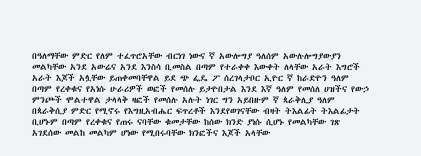በዓለማቸው ምድር የለም ተፈጥሮአቸው ብርነገ ነውና ኛ አውሎግያ ዓለሰም አውሉሎግያውያን መልካቸው አንደ አውሬና አንደ እንስሳ ቢመስል በጣም የተራቀቀ እውቀት ለላቸው አራት እግሮች አራት እጆች አሏቸው ይጠቀመባቸዋል ይደ ጭ ፌዴ ፖ ሰረገላታቦር ኢዮር ኛ ከራድዮን ዓለም በጣም የረቀቁና የአነሱ ሁራሪዎች ወፎች የመሰሉ ይታዮበታል እንደ እኛ ዓለም የመሰለ ሀዝችና የውኃ ምንጮች ሞልተዋል ታላላቅ ዛፎች የመሰሉ አሉት ነገር ግን አይበዙም ኛ ጳራቅሊያ ዓለም በጳራቅሲያ ምድር የሚኖሩ የእግዚአብሔር ፍጥረቶች እንደየወገናቸው ብዛት ትእልፊት ትእልፊታት ቢሆኑም በጣም የረቀቁና የጠሩ ናባቸው ቁመታቸው ከሰው ክንድ ያነሱ ሲሆኑ የመልካቸው ገጽ አገደሰው መልከ መልካም ሆነው የሚበሩባቸው ክንፎችና እጆች አላቸው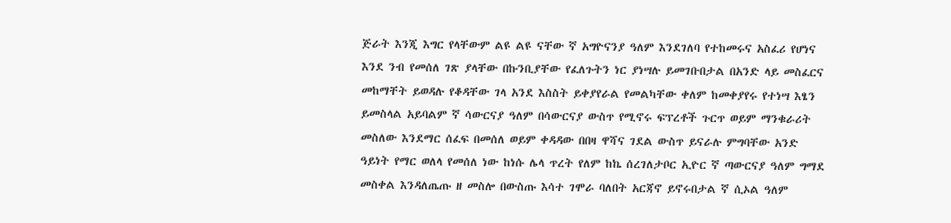ጅራት እንጂ እግር የላቸውም ልዩ ልዩ ናቸው ኛ አግዮናንያ ዓለም እንደገለባ የተከመሩና አስፈሪ የሆነና እንደ ንብ የመሰለ ገጽ ያላቸው በኩንቢያቸው የፈለጉትን ነር ያነሣሉ ይመገቡበታል በአንድ ላይ መስፈርና መከማቸት ይወዳሉ የቆዳቸው ገላ አንደ እስስት ይቀያየራል የመልካቸው ቀለም ከመቀያየሩ የተነሣ እፄን ይመስላል አይባልም ኛ ሳውርናያ ዓለም በሳውርናያ ውስጥ የሚኖሩ ፍፕረቶች ጉርጥ ወይም ማንቁራሪት መስለው እንደማር ሰፈፍ በመሰለ ወይም ቀዳዳው በበዛ ዋሻና ገደል ውስጥ ይናራሉ ምግባቸው አንድ ዓይነት የማር ወለላ የመሰለ ነው ከነሱ ሌላ ጥረት የለም ከኬ ሰረገለታቦር ኢዮር ኛ ጣውርናያ ዓለም ግማደ መስቀል እንዳለጤጡ ዘ መስሎ በውስጡ እሳተ ገሞራ ባለበት አርጃኖ ይኖሩበታል ኛ ሲኦል ዓለም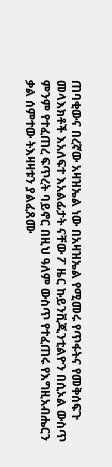ጠባቂውና በረኛው አዛዝኤል ነው በአዛዝኤል የሚመሩ የጥፋትና የመቅሰፍጉ መላእክቶች እአለፍተ እአልፊታት ናቸው ፖ ዜር ኩይንቪጂንቲልዮን በሲኦል ውስጥ ምንም የተፈጠረ ፍጥረት ባይኖር በዚህ ዓለም ውስጥ የተፈጠሩ የእግዚአብሔርን ቃል ሰምተው ትእዛዛቱን ያልፈጸሙ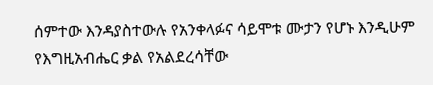ሰምተው እንዳያስተውሉ የአንቀላፉና ሳይሞቱ ሙታን የሆኑ እንዲሁም የእግዚአብሔር ቃል የአልደረሳቸው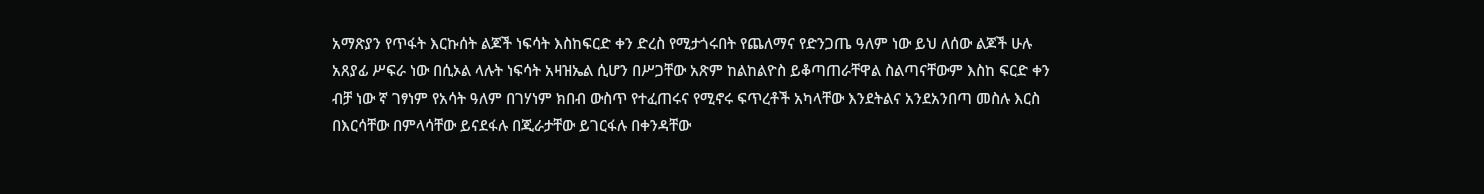አማጽያን የጥፋት እርኩሰት ልጆች ነፍሳት እስከፍርድ ቀን ድረስ የሚታጎሩበት የጨለማና የድንጋጤ ዓለም ነው ይህ ለሰው ልጆች ሁሉ አጸያፊ ሥፍራ ነው በሲኦል ላሉት ነፍሳት አዛዝኤል ሲሆን በሥጋቸው አጽም ከልከልዮስ ይቆጣጠራቸዋል ስልጣናቸውም እስከ ፍርድ ቀን ብቻ ነው ኛ ገፃነም የአሳት ዓለም በገሃነም ክበብ ውስጥ የተፈጠሩና የሚኖሩ ፍጥረቶች አካላቸው እንደትልና አንደአንበጣ መስሉ እርስ በእርሳቸው በምላሳቸው ይናደፋሉ በጂራታቸው ይገርፋሉ በቀንዳቸው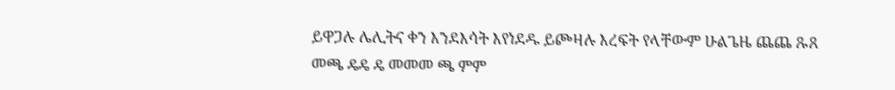ይዋጋሉ ሌሊትና ቀን እንደእሳት እየነደዱ ይጮዛሉ እረፍት የላቸውም ሁልጌዜ ጨጨ ጹጸ መጫ ዴዴ ዴ መመመ ጫ ምም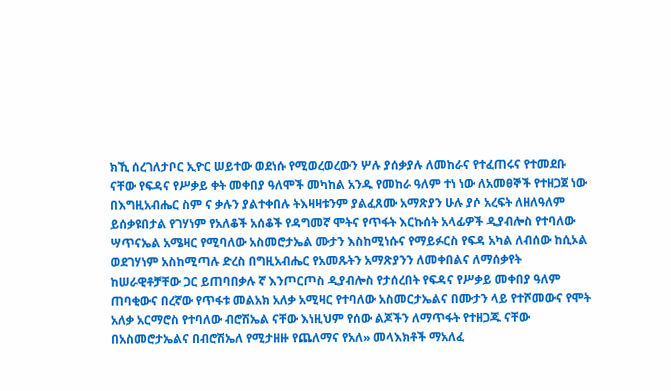ክኺ ሰረገለታቦር ኢዮር ሠይተው ወደነሱ የሚወረወረውን ሦሉ ያሰቃያሉ ለመከራና የተፈጠሩና የተመደቡ ናቸው የፍዳና የሥቃይ ቀት መቀበያ ዓለሞች መካከል አንዱ የመከራ ዓለም ተነ ነው ለአመፀኞች የተዘጋጀ ነው በእግዚአብሔር ስም ና ቃሉን ያልተቀበሉ ትእዛዛቱንም ያልፈጸሙ አማጽያን ሁሉ ያሶ አረፍት ለዘለዓለም ይሰቃዩበታል የገሃነም የአለቆች አሰቆች የዳግመኛ ሞትና የጥፋት እርኩሰት አላፊዎች ዲያብሎስ የተባለው ሣጥናኤል አሜዛር የሚባለው አስመሮታኤል ሙታን እስከሚነሱና የማይፉርስ የፍዳ አካል ለብሰው ከሲኦል ወደገሃነም አስከሚጣሉ ድረስ በግዚአብሔር የአመጹትን አማጽያንን ለመቀበልና ለማሰቃየት ከሠራዊቶቻቸው ጋር ይጠባበቃሉ ኛ እንጦርጦስ ዲያብሎስ የታሰረበት የፍዳና የሥቃይ መቀበያ ዓለም ጠባቂውና በረኛው የጥፋቱ መልአክ አለቃ አሚዛር የተባለው አስመርታኤልና በሙታን ላይ የተሾመውና የሞት አለቃ አርማሮስ የተባለው ብሮሽኤል ናቸው እነዚህም የሰው ልጆችን ለማጥፋት የተዘጋጁ ናቸው በአስመሮታኤልና በብሮሽኤለ የሚታዘዙ የጨለማና የአለ» መላእክቶች ማአለፈ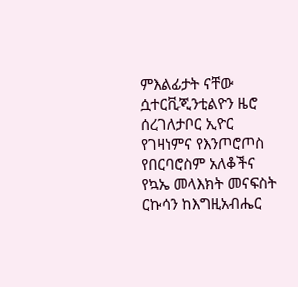ምእልፊታት ናቸው ሷተርቪጂንቲልዮን ዜሮ ሰረገለታቦር ኢዮር የገዛነምና የእንጦሮጦስ የበርባሮስም አለቆችና የኳኤ መላእክት መናፍስት ርኩሳን ከእግዚአብሔር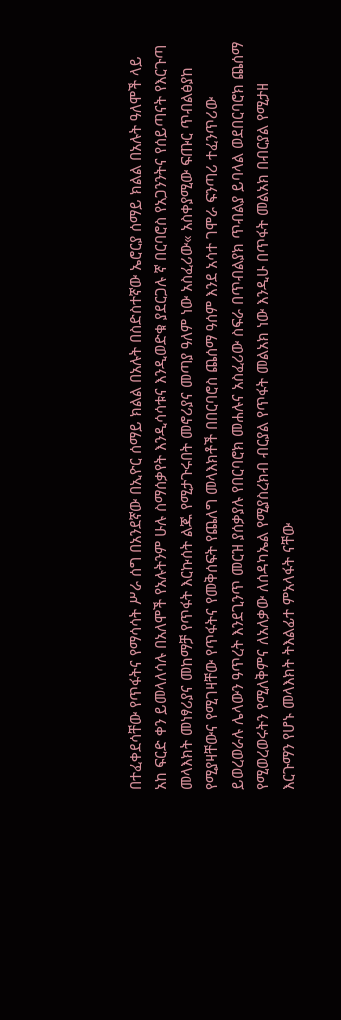በተፈቀደሳቸው የጥፋትና የማሳሳት ሥራ ሰግ በአንደኛው በኢዮር ሰማይ ክልል በአሉት በስድስተኛው ኤሮርያ ሰማይ ክልል በአሉት ዓለሞች ላይ አከ ፍርድ ቀን ይመላለሳሉ በአለሞች የአሉትንም ሁሉ ስማሰቃየት እንዲሳሳቱና እንዲወድቁ ያደርጋሉ ኛ በርባሮስ የአጋንንትና የሰይጣናት የእርጉጣ መላእክት መነፃሪያና መከማቻ የጥፋት እርኩሰት ልጁ የሚታጉሩበት መኖሪያና መጣያ ዓለም ነው አስፈሪው« አስቀያሚው ፍጡር ጥብልፅያከ የሚያዛቸውና የሚገዛቸው የጥፋትና የመቅሰፍት የጨለግ መላእክቶች በበርባሮስ ጨሰማ ዓሰም እንደ አሳተ ገሞራ ፍንጣሪ ተፈንጥሪው ይወረወራሉ ሌላውን ዓጥረት እንደጊንጥ መርዝ ያሰቃያሉ የበርባሮክ መሐሉና አስፈሪው ስፍራ በጥብልያክ ጥብልያ ይባላል ወደበርባሮክ ጨሰማ የሚወረወሩትን የሚለቅምና ለአለቃው ለሰዳካኤል የሚያስረክብ ብርያል የጥፋት መልአክ ነው እንዲሁ በጥፋት መልአክ በብርያል የሚታዘ እርጉማን የሆኑ መላእክት ትእልፊተ ምአላፋት ናቸው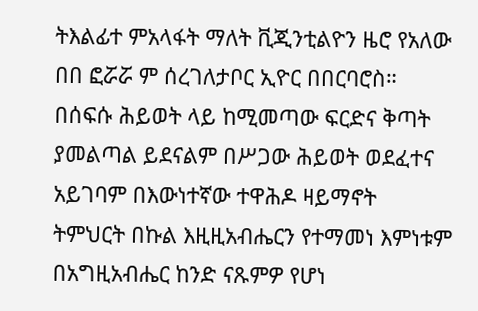ትእልፊተ ምአላፋት ማለት ቪጂንቲልዮን ዜሮ የአለው በበ ፎሯሯ ም ሰረገለታቦር ኢዮር በበርባሮስ። በሰፍሱ ሕይወት ላይ ከሚመጣው ፍርድና ቅጣት ያመልጣል ይደናልም በሥጋው ሕይወት ወደፈተና አይገባም በእውነተኛው ተዋሕዶ ዛይማኖት ትምህርት በኩል እዚዚአብሔርን የተማመነ እምነቱም በአግዚአብሔር ከንድ ናጹምዎ የሆነ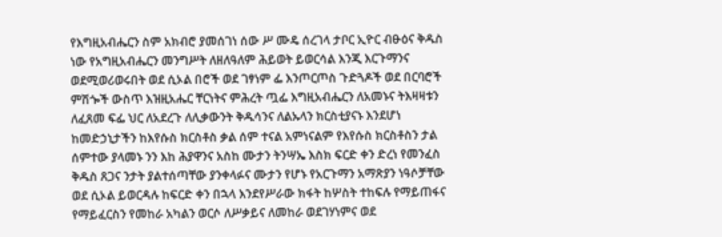የእግዚአብሔርን ስም አክብሮ ያመሰገነ ሰው ሥ ሙዴ ሰረገላ ታቦር ኢዮር ብፁዕና ቅዱስ ነው የአግዚአብሔርን መንግሥት ለዘለዓለም ሕይወት ይወርሳል እንጂ እርጉማንና ወደሚወሪወሩበት ወደ ሲኦል በሮች ወደ ገፃነም ፌ እንጦርጦስ ጉድጓዶች ወደ በርባሮች ምሽጐች ውስጥ እዝዚአሔር ቸርነትና ምሕረት ጧፌ እግዚአብሔርን ለአመኑና ትእዛዛቱን ለፈጸመ ፍፌ ህር ለአደረጉ ለሊቃውንት ቅዱሳንና ለልኡላን ክርስቲያናኑ እንደሆነ ከመድኃኒታችን ከእየሱስ ክርስቶስ ቃል ሰም ተናል አምነናልም የእየሱስ ክርስቶስን ታል ሰምተው ያላመኑ ንን እከ ሕያዋንና አስከ ሙታን ትንሣኤ እስክ ፍርድ ቀን ድረነ የመንፈስ ቅዱስ ጸጋና ንታት ያልተሰጣቸው ያንቀላፉና ሙታን የሆኑ የአርጉማን አማጽያን ነዓሶቻቸው ወደ ሲኦል ይወርዳሉ ከፍርድ ቀን በኋላ እንደየሥራው ክፋት ከሦስት ተከፍሉ የማይጠፋና የማይፈርስን የመከራ አካልን ወርሶ ለሥቃይና ለመከራ ወደገሃነምና ወደ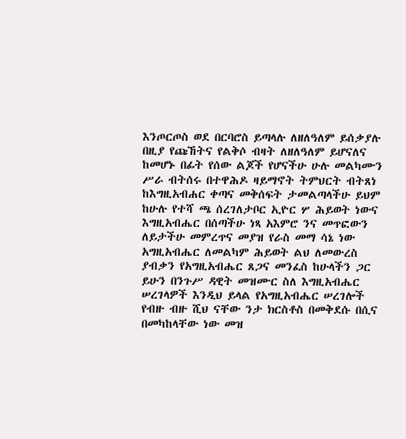እንጦርጦስ ወደ በርባሮስ ይጣላሉ ለዘለዓለም ይሰቃያሉ በዚያ የጩኸትና የልቅሶ ብዛት ለዘለዓለም ይሆናለና ከመሆኑ በፊት የሰው ልጆች የሆናችሁ ሁሉ መልካሙን ሥራ ብትሰሩ በተዋሕዶ ዛይማኖት ትምህርት ብትጸነ ከእግዚአብሐር ቀጣና መቅሰፍት ታመልጣላችሁ ይህም ከሁሉ የተሻ ጫ ሰረገለታቦር ኢዮር ሦ ሕይወት ነውና እግዚአብሔር በሰጣችሁ ነጻ አእምሮ ንና መጥፎውን ለይታችሁ መምረጥና መያዝ የራስ መማ ሳኔ ነው አግዚአብሔር ለመልካም ሕይወት ልህ ለመውረስ ያብቃን የአግዚአብሔር ጸጋና መንፈስ ከሁላችን ጋር ይሁን በንጉሥ ዳዊት መዝሙር ስለ እግዚአብሔር ሠረገላዎች እንዲህ ይላል የአግዚአብሔር ሠረገሎች የብዙ ብዙ ሺህ ናቸው ንታ ክርስቶስ በመቅደሱ በሲና በመካከላቸው ነው መዝ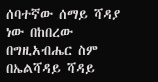ሰባተኛው ሰማይ ሻዳያ ነው በከበረው በግዚአብሔር ስም በኤልሻዳይ ሻዳይ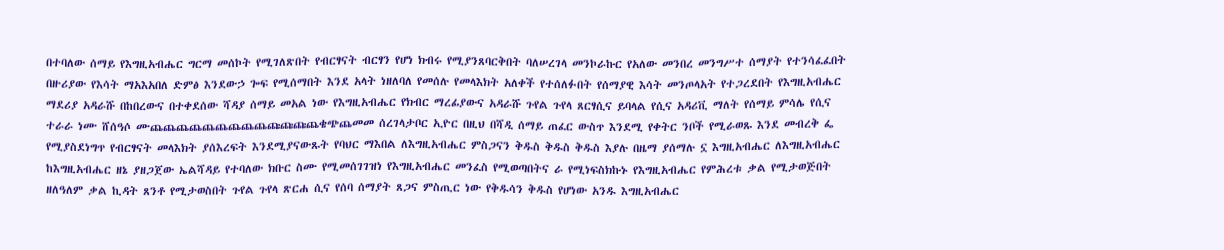በተባለው ሰማይ የእግዚአብሔር ግርማ መሰኮት የሚገለጽበት የብርፃናት ብርፃን የሆነ ክብሩ የሚያንጸባርቅበት ባለሠረገላ መንኮራኩር የአለው መንበረ መንግሥተ ሰማያት የተንሳፈፈበት በዙሪያው የእሳት ማአእአበለ ድምፅ እንደውኃ ጐፍ የሚሰማበት እንደ አላት ነዘለባለ የመሰሉ የመላእክት አለቀች የተሰለፉበት የሰማያዊ እሳት መንጦላአት የተጋረደበት የእግዚአብሔር ማደሪያ አዳራሹ በከበረውና በተቀደሰው ሻዳያ ሰማይ መአል ነው የእግዚአብሔር የክብር ማረፊያውና አዳራሹ ጉየል ጉየላ ጸርፃሲና ይባላል የሲና አዳሪቪ ማለት የሰማይ ምሳሌ የሲና ተራራ ነሙ ሸሰዓሶ ሙጨጨጨጨጨጨጨጨጨጩጩጩጨቄጭጨመመ ሰረገላታቦር ኢዮር በዚህ በሻዲ ሰማይ ጠፈር ውስጥ እንደሚ የቀትር ንቦች የሚራወጹ እንደ መብረቅ ፌ የሚያስደነግጥ የብርፃናት መላእክት ያሰእረፍት እንደሚያናውጹት የባህር ማእበል ለእግዚአብሔር ምስጋናን ቅዱስ ቅዱስ ቅዱስ እያሉ በዜማ ያሰማሉ ኗ እግዚአብሔር ለእግዚአብሔር ከእግዚአብሔር ዘኔ ያዘጋጀው ኤልሻዳይ የተባለው ክቡር ስሙ የሚመሰገገዝነ የእግዚአብሔር መንፈስ የሚወጣበትና ራ የሚነፍስክኩኑ የእግዚአብሔር የምሕረቱ ቃል የሚታወጅበት ዘለዓለም ቃል ኪዳት ጸንቶ የሚታወስበት ጉየል ጉየላ ጽርሐ ሲና የሰባ ሰማያት ጸጋና ምስጢር ነው የቅዱሳን ቅዱስ የሆነው አንዱ እግዚአብሔር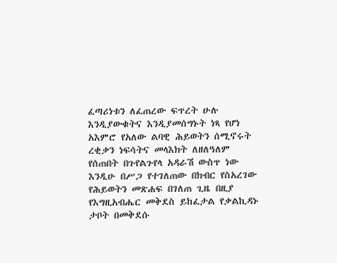ፈጣሪነቱን ለፈጠረው ፍጥረት ሁሉ እንዲያውቁትና እንዲያመሰግኑት ነጻ የሆነ አእምሮ የአለው ልባዊ ሕይወትን ሰሚኖሩት ረቂቃን ነፍሳትና መላእክት ለዘለዓለም የሰጠበት በጉየልጉየላ አዳራሽ ውስጥ ነው እንዲሁ በሥጋ የተገለጠው በክብር የስአረገው የሕይወትን መጽሐፍ በገለጠ ጊዜ በዚያ የእግዚአብሔር መቅደስ ይከፈታል የቃልኪዳኑ ታቦት በመቅደሱ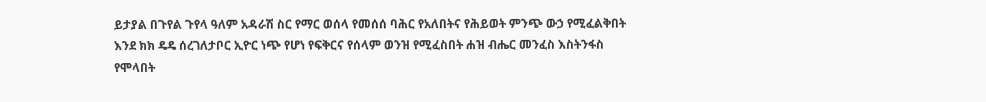ይታያል በጉየል ጉየላ ዓለም አዳራሽ ስር የማር ወሰላ የመሰሰ ባሕር የአለበትና የሕይወት ምንጭ ውኃ የሚፈልቅበት እንደ ክክ ዴዴ ሰረገለታቦር ኢዮር ነጭ የሆነ የፍቅርና የሰላም ወንዝ የሚፈስበት ሐዝ ብሔር መንፈስ እስትንፋስ የሞላበት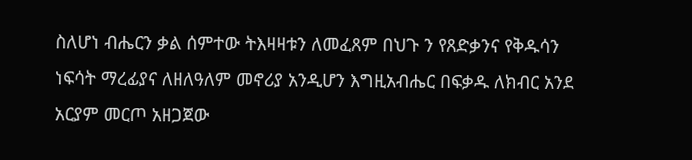ስለሆነ ብሔርን ቃል ሰምተው ትእዛዛቱን ለመፈጸም በህጉ ን የጸድቃንና የቅዱሳን ነፍሳት ማረፊያና ለዘለዓለም መኖሪያ አንዲሆን እግዚአብሔር በፍቃዱ ለክብር አንደ አርያም መርጦ አዘጋጀው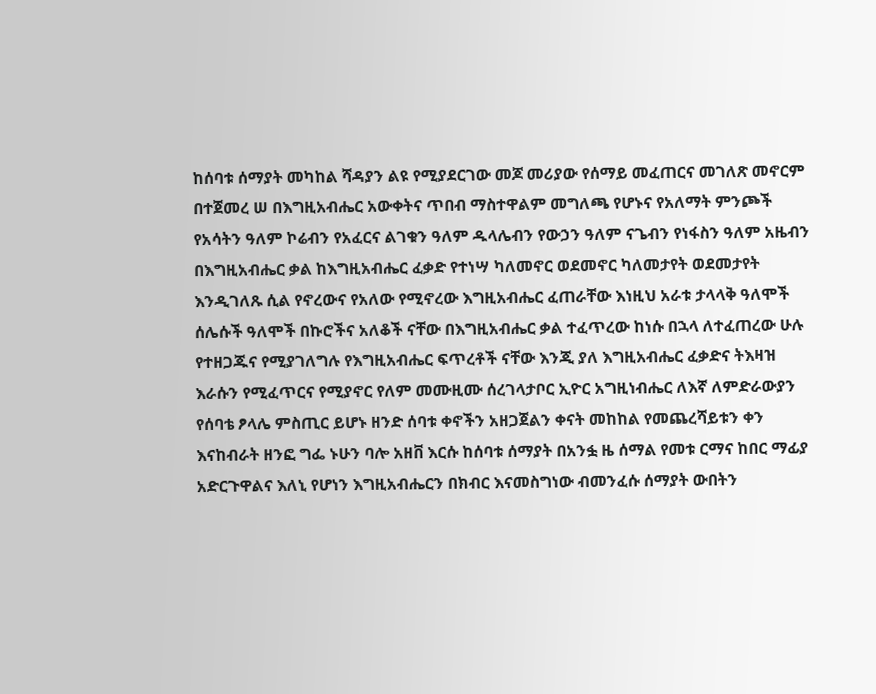ከሰባቱ ሰማያት መካከል ሻዳያን ልዩ የሚያደርገው መጆ መሪያው የሰማይ መፈጠርና መገለጽ መኖርም በተጀመረ ሠ በእግዚአብሔር አውቀትና ጥበብ ማስተዋልም መግለጫ የሆኑና የአለማት ምንጮች የአሳትን ዓለም ኮሬብን የአፈርና ልገቁን ዓለም ዱላሌብን የውኃን ዓለም ናጌብን የነፋስን ዓለም አዜብን በእግዚአብሔር ቃል ከእግዚአብሔር ፈቃድ የተነሣ ካለመኖር ወደመኖር ካለመታየት ወደመታየት እንዲገለጹ ሲል የኖረውና የአለው የሚኖረው እግዚአብሔር ፈጠራቸው እነዚህ አራቱ ታላላቅ ዓለሞች ሰሌሱች ዓለሞች በኩሮችና አለቆች ናቸው በእግዚአብሔር ቃል ተፈጥረው ከነሱ በኋላ ለተፈጠረው ሁሉ የተዘጋጁና የሚያገለግሉ የእግዚአብሔር ፍጥረቶች ናቸው እንጂ ያለ እግዚአብሔር ፈቃድና ትእዛዝ እራሱን የሚፈጥርና የሚያኖር የለም መሙዚሙ ሰረገላታቦር ኢዮር አግዚነብሔር ለእኛ ለምድራውያን የሰባቴ ፆላሌ ምስጢር ይሆኑ ዘንድ ሰባቱ ቀኖችን አዘጋጀልን ቀናት መከከል የመጨረሻይቱን ቀን እናከብራት ዘንፎ ግፌ ኑሁን ባሎ አዘቨ እርሱ ከሰባቱ ሰማያት በአንፏ ዜ ሰማል የመቱ ርማና ከበር ማፊያ አድርጉዋልና እለኒ የሆነን እግዚአብሔርን በክብር እናመስግነው ብመንፈሱ ሰማያት ውበትን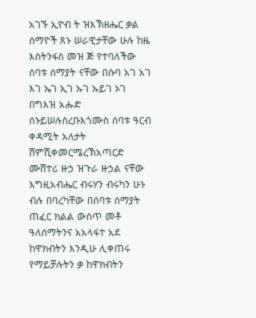አገኙ ኢዮብ ት ዝእኽዘሔር ቃል ሰማዮች ጸኑ ሠራዊታቸው ሁሉ ከዜ እስትንፋስ መዝ ጅ የተባለችው ሰባቱ ሰማያት ናቸው በሱባ አገ አገ እገ ኤገ ኢገ ኡገ ኡይገ ኦገ በግእዝ አሑድ ሰኑይሠሉስረቡእጎሙስ ሰባቱ ዓርብ ቀዳሚት አለታት ሸምሺቀመርሜረኽአጣርድ ሙሸተሪ ዙኃ ዝጉራ ዙኃል ናቸው እግዚአብሔር ብሩሃን ብሩካን ሁኑ ብሉ በባረካቸው በሰባቱ ሰማያት ጠፈር ክልል ውስጥ መቶ ዓለሰማትንና አአላፋተ አደ ከዋክብትን እንዲሁ ሊቀጠሩ የማይቻሉትን ቃ ከዋክብትን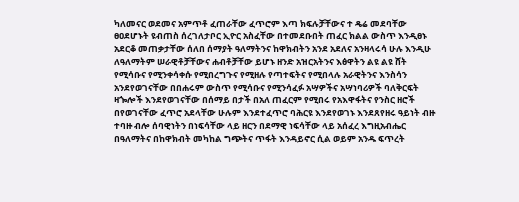ካለመናር ወደመና አምጥቶ ፈጠራቸው ፈጥሮም እጣ ክፍሉቻቸውና ተ ዴሬ መደባቸው ፀዐደሆኑት ዩብጠስ ሰረገለታቦር ኢዮር አስፈቸው በተመደቡበት ጠፈር ክልል ውስጥ እንዲፀኑ አደርቆ መጠቃታቸው ሰለበ ሰማያት ዓለማትንና ከዋክብትን አንደ አደለና አንዛላሩሳ ሁሉ እንዲሁ ለዓለማትም ሠራዊቶቻቸውና ሐብቶቻቸው ይሆኑ ዘንድ አዝርአትንና እፅዋትን ልዩ ልዩ ሸት የሚሳቡና የሚንቀሳቀሱ የሚበረግጉና የሚዘሉ የጣተፍትና የሚበላሉ አራዊትንና እንስሳን አንደየወገናቸው በበሐሩም ውስጥ የሚሳቡና የሚንሳፈፉ አሣዎችና አሣነባሪዎች ባለቅርፍት ዛጐሎች እንደየወገናቸው በሰማይ በታች በአለ ጠፈርም የሚበሩ የአእዋፋትና የንስር ዘሮች በየወገናቸው ፈጥሮ አደላቸው ሁሉም እንደተፈጥሮ ባሕርዩ እንደየወገኑ እንደጸየዘሩ ዓይነት ብዙ ተባዙ ብሎ ሰባዊነትን በነፍሳቸው ላይ ዘርን በደማዊ ነፍሳቸው ላይ አሰፈረ እግዚአብሔር በዓለማትና በከዋክብት መካከል ግጭትና ጥፋት እንዳይኖር ሲል ወይም አንዱ ፍጥረት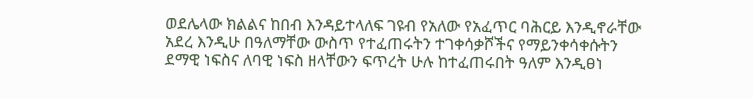ወደሌላው ክልልና ከበብ እንዳይተላለፍ ገዩብ የአለው የአፈጥር ባሕርይ እንዲኖራቸው አደረ እንዲሁ በዓለማቸው ውስጥ የተፈጠሩትን ተገቀሳቃሾችና የማይንቀሳቀሱትን ደማዊ ነፍስና ለባዊ ነፍስ ዘላቸውን ፍጥረት ሁሉ ከተፈጠሩበት ዓለም እንዲፀነ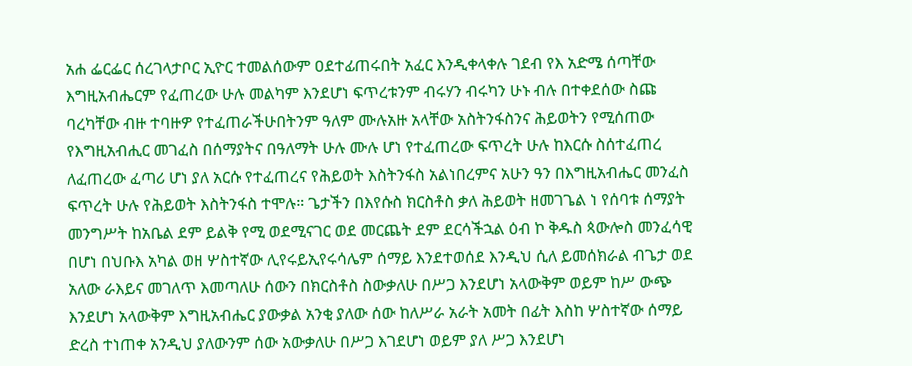አሐ ፌርፌር ሰረገላታቦር ኢዮር ተመልሰውም ዐደተፊጠሩበት አፈር እንዲቀላቀሉ ገደብ የእ አድሜ ሰጣቸው እግዚአብሔርም የፈጠረው ሁሉ መልካም እንደሆነ ፍጥረቱንም ብሩሃን ብሩካን ሁኑ ብሉ በተቀደሰው ስጩ ባረካቸው ብዙ ተባዙዎ የተፈጠራችሁበትንም ዓለም ሙሉአዙ አላቸው አስትንፋስንና ሕይወትን የሚሰጠው የእግዚአብሒር መገፈስ በሰማያትና በዓለማት ሁሉ ሙሉ ሆነ የተፈጠረው ፍጥረት ሁሉ ከእርሱ ስሰተፈጠረ ለፈጠረው ፈጣሪ ሆነ ያለ አርሱ የተፈጠረና የሕይወት እስትንፋስ አልነበረምና አሁን ዓን በእግዚአብሔር መንፈስ ፍጥረት ሁሉ የሕይወት እስትንፋስ ተሞሉ። ጌታችን በእየሱስ ክርስቶስ ቃለ ሕይወት ዘመገጌል ነ የሰባቱ ሰማያት መንግሥት ከአቤል ደም ይልቅ የሚ ወደሚናገር ወደ መርጨት ደም ደርሳችኋል ዕብ ኮ ቅዱስ ጳውሎስ መንፈሳዊ በሆነ በህቡእ አካል ወዘ ሦስተኛው ሊየሩይኢየሩሳሌም ሰማይ እንደተወሰደ እንዲህ ሲለ ይመሰክራል ብጌታ ወደ አለው ራእይና መገለጥ እመጣለሁ ሰውን በክርስቶስ ስውቃለሁ በሥጋ እንደሆነ አላውቅም ወይም ከሥ ውጭ እንደሆነ አላውቅም እግዚአብሔር ያውቃል አንቂ ያለው ሰው ከለሥራ አራት አመት በፊት እስከ ሦስተኛው ሰማይ ድረስ ተነጠቀ አንዲህ ያለውንም ሰው አውቃለሁ በሥጋ እገደሆነ ወይም ያለ ሥጋ እንደሆነ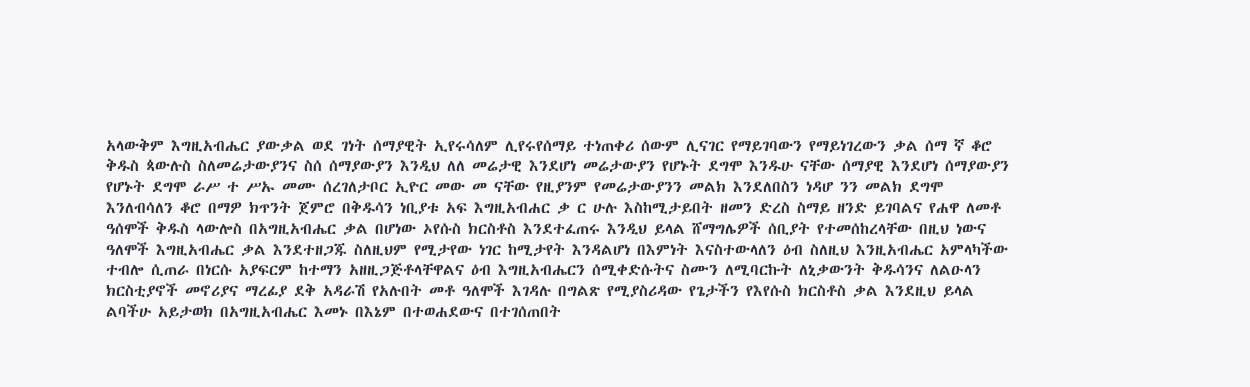አላውቅም እግዚአብሔር ያውቃል ወደ ገነት ሰማያዊት ኢየሩሳለም ሊየሩየሰማይ ተነጠቀሪ ሰውም ሊናገር የማይገባውን የማይነገረውን ቃል ሰማ ኛ ቆሮ ቅዱስ ጳውሉስ ስለመሬታውያንና ስሰ ሰማያውያን እንዲህ ለለ መሬታዊ እንደሆነ መሬታውያን የሆኑት ደግሞ እንዱሁ ናቸው ሰማያዊ እንደሆነ ሰማያውያን የሆኑት ደግሞ ራሥ ተ ሥኡ መሙ ሰረገለታቦር ኢዮር መው መ ናቸው የዚያንም የመሬታውያንን መልክ እንደለበስን ነዳሆ ንን መልክ ደግሞ እንለብሳለን ቆሮ በማዎ ክጥንት ጀምሮ በቅዱሳን ነቢያቱ አፍ እግዚአብሐር ቃ ር ሁሉ እስከሚታይበት ዘመን ድረስ ስማይ ዘንድ ይገባልና የሐዋ ለመቶ ዓሰሞች ቅዱስ ላውሎስ በአግዚአብሔር ቃል በሆነው ኦየሱስ ክርስቶስ እንደተፈጠሩ እንዲህ ይላል ሸማግሌዎች ሰቢያት የተመሰከረላቸው በዚህ ነውና ዓለሞች እግዚአብሔር ቃል እንደተዘጋጁ ስለዚህም የሚታየው ነገር ከሚታየት እንዳልሆነ በእምነት እናስተውላለን ዕብ ስለዚህ እንዚአብሔር አምላካችው ተብሎ ሲጠራ በነርሱ አያፍርም ከተማን አዘዚጋጅቶላቸዋልና ዕብ እግዚአብሔርን ሰሚቀድሱትና ስሙን ለሚባርኩት ለኒቃውንት ቅዱሳንና ለልዑላን ክርስቲያኖች መኖሪያና ማረፊያ ደቅ አዳራሽ የአሉበት መቶ ዓለሞች እገዳሉ በግልጽ የሚያስሪዳው የጌታችን የእየሱስ ክርስቶስ ቃል እንደዚህ ይላል ልባችሁ አይታወክ በአግዚአብሔር እመኑ በእኔም በተወሐደውና በተገሰጠበት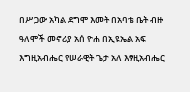በሥጋው አካል ደግሞ እመት በአባቴ ቤት ብዙ ዓለሞች መኖሪያ አሰ ዮሐ በኢዩኤል አፍ እግዚአብሔር የሠራዊት ጌታ አለ እፃዚአብሔር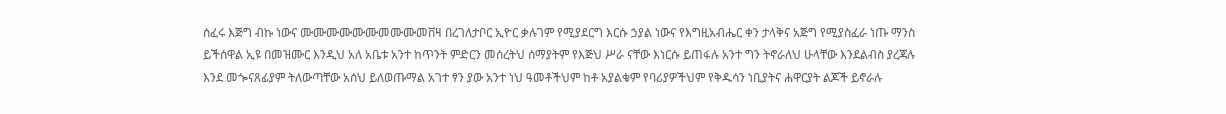ሰፈሩ እጅግ ብኩ ነውና ሙሙሙሙሙሙመሙሙመቨዛ በረገለታቦር ኢዮር ቃሉገም የሚያደርግ እርሱ ኃያል ነውና የእግዚአብሔር ቀን ታላቅና አጅግ የሚያስፈራ ነጡ ማንስ ይችሰዋል ኢዩ በመዝሙር እንዲህ አለ አቤቱ አንተ ከጥንት ምድርን መሰረትህ ሰማያትም የእጅህ ሥራ ናቸው እነርሱ ይጠፋሉ አንተ ግን ትኖራለህ ሁላቸው እንደልብስ ያረጃሉ እንደ መጐናጸፊያም ትለውጣቸው አሰህ ይለወጡማል አገተ ፃን ያው አንተ ነህ ዓመቶችህም ከቶ አያልቁም የባሪያዎችህም የቅዱሳን ነቢያትና ሐዋርያት ልጆች ይኖራሉ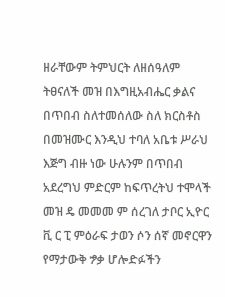ዘራቸውም ትምህርት ለዘሰዓለም ትፀናለች መዝ በእግዚአብሔር ቃልና በጥበብ ስለተመሰለው ስለ ክርስቶስ በመዝሙር እንዲህ ተባለ አቤቱ ሥራህ እጅግ ብዙ ነው ሁሉንም በጥበብ አደረግህ ምድርም ከፍጥረትህ ተሞላች መዝ ዴ መመመ ም ሰረገለ ታቦር ኢዮር ቪ ር ፒ ምዕራፍ ታወን ሶን ሰኛ መኖርዋን የማታውቅ ፇቃ ሆሎድፉችን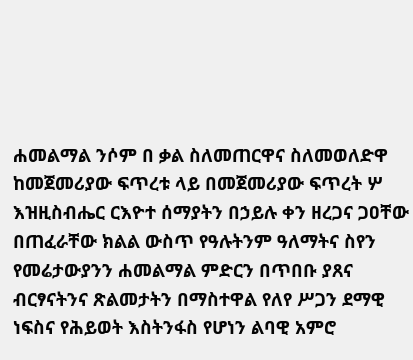ሐመልማል ንሶም በ ቃል ስለመጠርዋና ስለመወለድዋ ከመጀመሪያው ፍጥረቱ ላይ በመጀመሪያው ፍጥረት ሦ እዝዚስብሔር ርእዮተ ሰማያትን በኃይሉ ቀን ዘረጋና ጋዐቸው በጠፈራቸው ክልል ውስጥ የዓሉትንም ዓለማትና ስየን የመሬታውያንን ሐመልማል ምድርን በጥበቡ ያጸና ብርፃናትንና ጽልመታትን በማስተዋል የለየ ሥጋን ደማዊ ነፍስና የሕይወት እስትንፋስ የሆነን ልባዊ አምሮ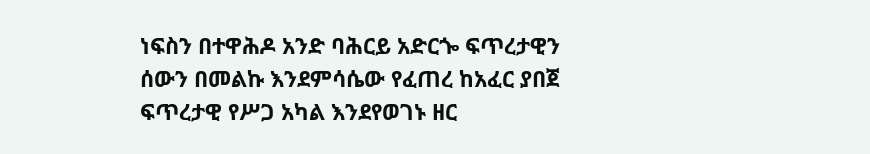ነፍስን በተዋሕዶ አንድ ባሕርይ አድርጐ ፍጥረታዊን ሰውን በመልኩ እንደምሳሴው የፈጠረ ከአፈር ያበጀ ፍጥረታዊ የሥጋ አካል እንደየወገኑ ዘር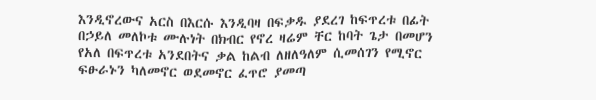እንዲኖረውና አርስ በእርሱ እንዲባዛ በፍቃዱ ያደረገ ከፍጥረቱ በፊት በኃይለ መለኮቱ ሙሉነት በክብር የኖረ ዛሬም ቸር ከባት ጌታ በመሆን የአለ በፍጥረቱ አንደበትና ቃል ከልብ ለዘለዓለም ሲመሰገን የሚኖር ፍፁራኑን ካለመኖር ወደመኖር ፈጥሮ ያመጣ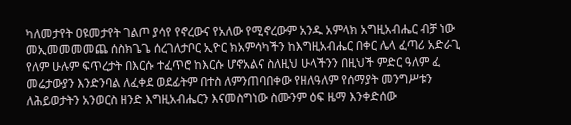ካለመታየት ዐዩመታየት ገልጦ ያሳየ የኖረውና የአለው የሚኖረውም አንዱ አምላክ አግዚአብሔር ብቻ ነው መኢመመመመጨ ሰስክጌጌ ሰረገለታቦር ኢዮር ክአምሳካችን ከእግዚአብሔር በቀር ሌላ ፈጣሪ አድራጊ የለም ሁሉም ፍጥረታት በእርሱ ተፈጥሮ ከእርሱ ሆኖአልና ስለዚህ ሁላችንን በዚህች ምድር ዓለም ፈ መሬታውያን እንድንባል ለፈቀደ ወደፊትም በተስ ለምንጠባበቀው የዘለዓለም የሰማያት መንግሥቱን ለሕይወታትን አንወርስ ዘንድ እግዚአብሔርን እናመስግነው ስሙንም ዕፍ ዜማ እንቀድሰው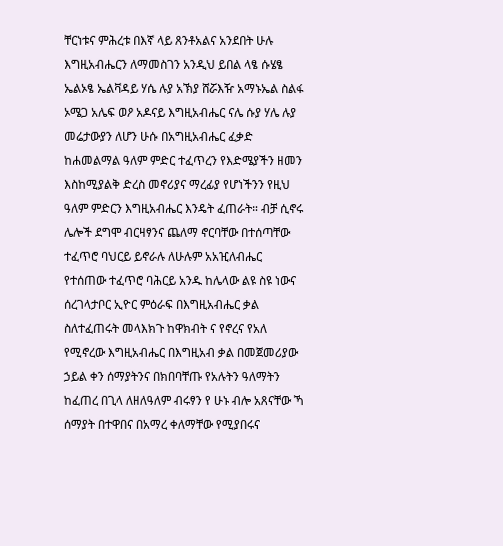ቸርነቱና ምሕረቱ በእኛ ላይ ጸንቶአልና አንደበት ሁሉ እግዚአብሔርን ለማመስገን አንዲህ ይበል ላፄ ሱሄፄ ኤልኦፄ ኤልቫዳይ ሃሴ ሉያ አኽያ ሸሯእዥ አማኑኤል ስልፋ ኦሜጋ አሌፍ ወዖ አዶናይ እግዚአብሔር ናሌ ሱያ ሃሌ ሉያ መሬታውያን ለሆን ሁሱ በአግዚአብሔር ፈቃድ ከሐመልማል ዓለም ምድር ተፈጥረን የእድሜያችን ዘመን እስከሚያልቅ ድረስ መኖሪያና ማረፊያ የሆነችንን የዚህ ዓለም ምድርን እግዚአብሔር እንዴት ፈጠራት። ብቻ ሲኖሩ ሌሎች ደግሞ ብርዛፃንና ጨለማ ኖርባቸው በተሰጣቸው ተፈጥሮ ባህርይ ይኖራሉ ለሁሉም አአዢለብሔር የተሰጠው ተፈጥሮ ባሕርይ አንዱ ከሌላው ልዩ ስዩ ነውና ሰረገላታቦር ኢዮር ምዕራፍ በእግዚአብሔር ቃል ስለተፈጠሩት መላእክጉ ከዋክብት ና የኖረና የአለ የሚኖረው እግዚአብሔር በእግዚአብ ቃል በመጀመሪያው ኃይል ቀን ሰማያትንና በክበባቸጡ የአሉትን ዓለማትን ከፈጠረ በጊላ ለዘለዓለም ብሩፃን የ ሁኑ ብሎ አጸናቸው ኻ ሰማያት በተዋበና በአማረ ቀለማቸው የሚያበሩና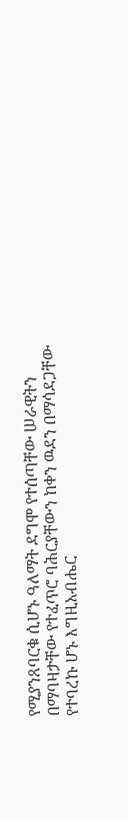የሚያንጸባርቁ ሲሆኑ ዓለማት ደግሞ የተሰጣቸው ሠራዊትን በማባዛታቸው የተፈጥሮ ባሕርያቸውን ከቀን ዉደን በማሳደጋቸው የተባረኩ ሆኑ እግዚአብሔር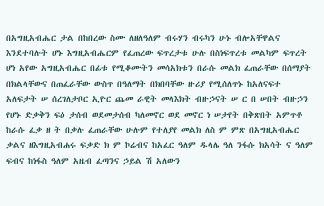በአግዚአብሔር ታል በከበረው ስሙ ለዘለዓለም ብሩሃን ብሩካን ሁኑ ብሎአቸዋልና እንደተባሉት ሆኑ እግዚአብሔርም የፈጠረው ፍጥረታቱ ሁሉ በስነፍጥረቱ መልካም ፍጥረት ሆነ አየው አግዚአብሔር በፊቱ የሚቆሙትን መሳአክቱን በራሱ መልክ ፈጠራቸው በሰማያት በክልላቸውና በጠፈራቸው ውስጥ በዓለማት በክበባቸው ዙሪያ የሚሰለጥኑ ከአለናፍተ አለፍታት ሠ ሰረገለታቦር ኢዮር ጨመ ራዊት መላእክት ብዙኃናት ሠ ር በ ሠበት ብዙኃን የሆኑ ድቃቅን ፍዕ ታሰብ ወደመታሰብ ካለመኖር ወደ መኖር ነ ሠታየት በቅጽበት አምጥቶ ከራሱ ፈቃ ዘ ት በቃሉ ፈጠራቸው ሁሉም የተለያየ መልክ ለስ ም ምጽ በአግዚአብሔር ቃልና ዘእግዚአብሐሩ ፍቃድ ክ ም ኮሬብና ከአፈር ዓለም ዱላሌ ዓለ ንፋሱ ክአሳት ና ዓለም ፍብና ከነፋስ ዓለም አዜብ ፈጣንና ኃይል ሽ አለውን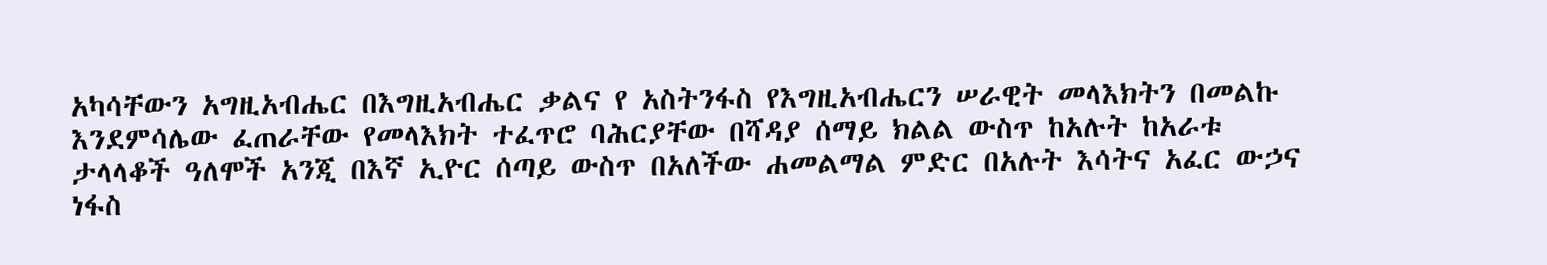አካሳቸውን አግዚአብሔር በእግዚአብሔር ቃልና የ አስትንፋስ የእግዚአብሔርን ሠራዊት መላእክትን በመልኩ እንደምሳሌው ፈጠራቸው የመላእክት ተፈጥሮ ባሕርያቸው በሻዳያ ሰማይ ክልል ውስጥ ከአሉት ከአራቱ ታላላቆች ዓለሞች አንጂ በእኛ ኢዮር ሰጣይ ውስጥ በአለችው ሐመልማል ምድር በአሉት እሳትና አፈር ውኃና ነፋስ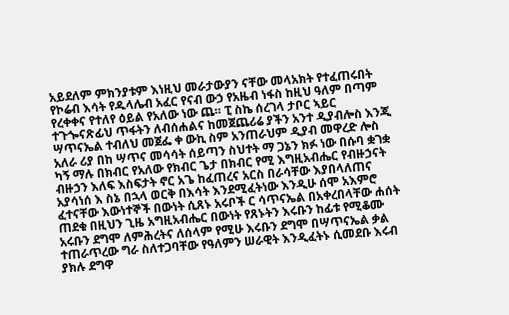አይደለም ምክንያቱም እነዚህ መራታውያን ናቸው መላአክት የተፈጠሩበት የኮሬብ እሳት የዱላሌብ አፈር የናብ ውኃ የአዜብ ነፋስ ከዚህ ዓለም በጣም የረቀቀና የተለየ ዕይል የአለው ነው ጨ። ፒ ስኬ ሰረገላ ታቦር ኣይር ተጉጐናጽፊህ ጥፋትን ለብሰሐልና ከመጀጨሪሬ ያችን አንተ ዲያብሎስ እንጂ ሣጥናኤል ተብለህ መጀፌ ቀ ውኪ ስም አንጠራህም ዲያብ መዋረድ ሎስ አለራ ሪያ በከ ሣጥና መሳሳት ሰይጣን ስህተት ማ ጋኔን ክፉ ነው በሱባ ቋገቋ ካኝ ማሉ በክብር የአለው የክብር ጌታ በክብር የሚ እግዚአብሔር የብዙኃናት ብዙኃን እለፍ እስፍታት ኖር አጌ ከፈጠረና አርስ በራሳቸው እያበላለጠና አያሳነሰ እ ስኔ በኋላ ወርቅ በእሳት እንደሚፈትነው እንዲሁ ሰሞ አእምሮ ፈተናቸው እውነተኞች በውነት ሲጸኑ አሩቦች ር ሳጥናኤል በአቀረበላቸው ሐሰት ጠደቁ በዚህን ጊዜ አግዚአብሔር በውነት የጸኑትን እሩቡን ከፊቱ የሚቆሙ አሩቡን ደግሞ ለምሕረትና ለሰላም የሚሁ እሩቡን ደግሞ በሣጥናኤል ቃል ተጠራጥረው ግራ ስለተጋባቸው የዓለምን ሠራዊት እንዲፈትኑ ሲመደቡ እሩብ ያክሉ ደግዋ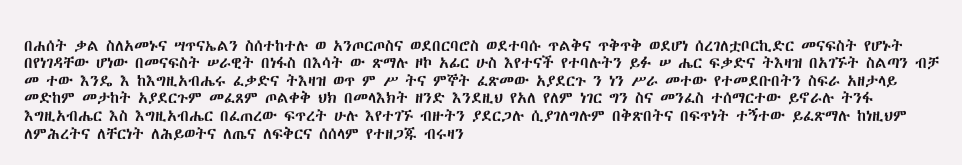በሐሰት ቃል ስለአመኑና ሣጥናኤልን ስሰተከተሉ ወ አንጦርጦስና ወደበርባሮስ ወደተባሱ ጥልቅና ጥቅጥቅ ወደሆነ ሰረገለቷቦርኪድር መናፍስት የሆኑት በየነገዳቸው ሆነው በመናፍስት ሠራዊት በነፋስ በእሳት ው ጽማሉ ዞኮ አፊር ሁስ እየተናች የተባሉትን ይፉ ሠ ሔር ፍቃድና ትእዛዝ በአገኙት ስልጣን ብቻ መ ተው እንዴ እ ከእግዚአብሔሩ ፈቃድና ትእዛዝ ወጥ ም ሥ ትና ምኞት ፈጽመው አያደርጉ ን ነን ሥራ መተው የተመደቡበትን ስፍራ አዘታላይ መድከም መታከት አያደርጉም መፈጸም ጦልቀቅ ህክ በመላእክት ዘንድ እንደዚህ የአለ የለም ነገር ግን ስና መንፈስ ተሰማርተው ይኖራሉ ትንፋ እግዚአብሔር እስ እግዚአብሔር በፈጠረው ፍጥረት ሁሉ እየተገኙ ብዙትን ያደርጋሉ ሲያገለግሉም በቅጽበትና በፍጥነት ተኝተው ይፈጽማሉ ከነዚህም ለምሕረትና ለቸርነት ለሕይወትና ለጤና ለፍቅርና ሰሰላም የተዘጋጁ ብሩዛን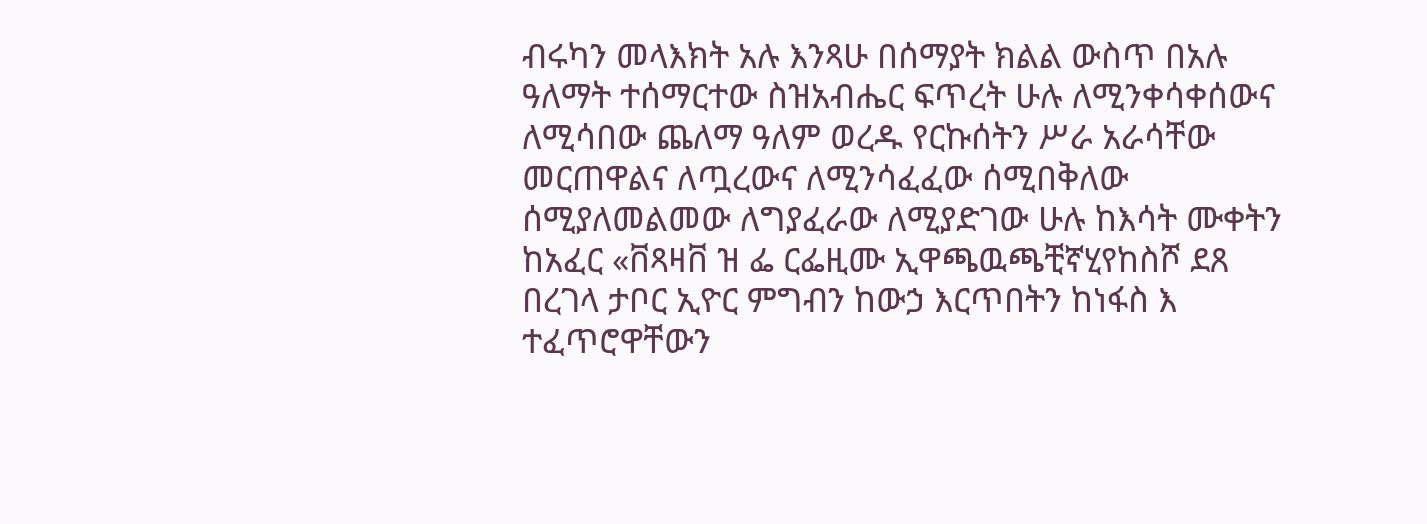ብሩካን መላእክት አሉ እንጻሁ በሰማያት ክልል ውስጥ በአሉ ዓለማት ተሰማርተው ስዝአብሔር ፍጥረት ሁሉ ለሚንቀሳቀሰውና ለሚሳበው ጨለማ ዓለም ወረዱ የርኩሰትን ሥራ አራሳቸው መርጠዋልና ለጧረውና ለሚንሳፈፈው ሰሚበቅለው ሰሚያለመልመው ለግያፈራው ለሚያድገው ሁሉ ከእሳት ሙቀትን ከአፈር «ቨጻዛቨ ዝ ፌ ርፌዚሙ ኢዋጫዉጫቺኛሂየከስሾ ደጸ በረገላ ታቦር ኢዮር ምግብን ከውኃ እርጥበትን ከነፋስ እ ተፈጥሮዋቸውን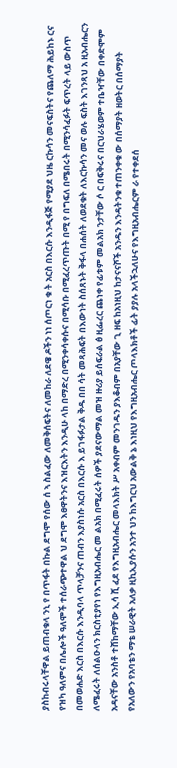ያስከብሩላቸዋል ይጠብቁላ ንኒ የ በጥፋት በኩል ደግሞ የሰው ሰ ኣ ስልፈው ለመቅሰፍትና ለመከራ ለደዌ ዶችን ነነ ሰጦርነ ቁ ት አርስ በእርሱ እንዲፋጅ የሚያደ ህዜ ርኩሳን መናፍስትና የጨለማ ሕይከኑ ርና የዝካ ዓለምና በሌሎች ዓለሞች ተሰራጭተዋል ህ ደግሞ እፀዋትንና እዝርእትን እንዲሁ ላከ በማድረ በሚንቀሳቀሱና በሚሳቡ በሚፈረጥጡት በሚ የ በግፍለ በሜበሩት በሚንሳፈፉት ፍጥረት ላይ ውስጥ በመወሐድ እርስ በእርሱ እንዲባላ ጥላቻንና ጠብን እያስነሱ አርስ በእርሱ እ ይገፋፉታል ቅዱ በበ ሳት መጻሕፍት በእውነት ስሰጸኑት ቅፋላ በሐሰት ለወደቁት ለእርኩሳን መና ወሉ ፍስት እገንጻህ አ ዚአብሔርን ለሜፈሩት ለሰልዑላን ክርስቲያየነ የእግዚአብሔር መ ልአክ በሚፈሩት ሰዎች ያደናውማል መዝ ዙሪያ ይሰፍራል ፅ ዚፌረር ጨነቀ የፊቱም መልአክ ንታቸው ሶ ር በፍቅሩና በርህራሄወም ተቤዣቸው በቀድሞም አዳናቸው አንስቶ ተሸከማቸው ኢሳ ሺ ፈደ የእግዚአብሔር መላእክት ሥ አቀብም መንገዱን ያእቆብም በአያቸው ጊ ዘፍ ከአነዚህ ከታናናሾች አንዱን እንዳትንቁ ተጠንቀቁ ው በሰማያት ዘወትር በሰማያት የአለውን የአባቴን ማቴ ሠራዊት አለቃ ዚኪኢያሱን አንተ ህን ከእግርህ አውልቅ ኔ እነዚህ የእግዚአብሔር ጦላእክቶች ፊት ያያሉ አላችኋለሁና የእግዚአብሔርም ራ የተቀደሰ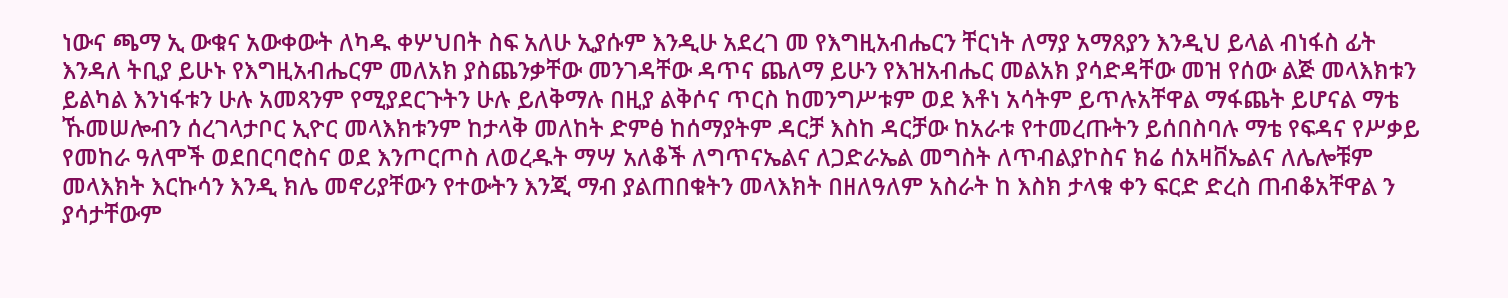ነውና ጫማ ኢ ውቁና አውቀውት ለካዱ ቀሦህበት ስፍ አለሁ ኢያሱም እንዲሁ አደረገ መ የእግዚአብሔርን ቸርነት ለማያ አማጸያን እንዲህ ይላል ብነፋስ ፊት እንዳለ ትቢያ ይሁኑ የእግዚአብሔርም መለአክ ያስጨንቃቸው መንገዳቸው ዳጥና ጨለማ ይሁን የእዝአብሔር መልአክ ያሳድዳቸው መዝ የሰው ልጅ መላእክቱን ይልካል እንነፋቱን ሁሉ አመጻንም የሚያደርጉትን ሁሉ ይለቅማሉ በዚያ ልቅሶና ጥርስ ከመንግሥቱም ወደ እቶነ አሳትም ይጥሉአቸዋል ማፋጨት ይሆናል ማቴ ኹመሠሎብን ሰረገላታቦር ኢዮር መላእክቱንም ከታላቅ መለከት ድምፅ ከሰማያትም ዳርቻ እስከ ዳርቻው ከአራቱ የተመረጡትን ይሰበስባሉ ማቴ የፍዳና የሥቃይ የመከራ ዓለሞች ወደበርባሮስና ወደ እንጦርጦስ ለወረዱት ማሣ አለቆች ለግጥናኤልና ለጋድራኤል መግስት ለጥብልያኮስና ክሬ ሰአዛቨኤልና ለሌሎቹም መላእክት እርኩሳን እንዲ ክሌ መኖሪያቸውን የተውትን እንጂ ማብ ያልጠበቁትን መላእክት በዘለዓለም አስራት ከ እስክ ታላቁ ቀን ፍርድ ድረስ ጠብቆአቸዋል ን ያሳታቸውም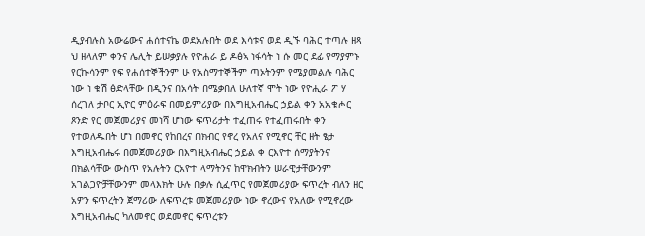ዲያብሉስ አውሬውና ሐሰተናኬ ወደአሉበት ወደ እሳቱና ወደ ዲኙ ባሕር ተጣሉ ዘጻ ህ ዘላለም ቀንና ሌሊት ይሠቃያሉ የዮሐራ ይ ዶፅኣ ነፋሳት ነ ሱ መር ደፊ የማያምኑ የርኩሳንም የፍ የሐሰተኞችንም ሁ የአስማተኞችም ጣኦትንም የሜያመልሉ ባሕር ነው ነ ቁሽ ፅድላቸው በዲንና በአሳት በሜቃበለ ሁለተኛ ሞት ነው የዮሒራ ፖ ሃ ሰረገለ ታቦር ኢዮር ምዕራፍ በመይምሪያው በእግዚአብሔር ኃይል ቀን አአቁሖር ጾንድ የር መጀመሪያና መነሻ ሆነው ፍጥሪታት ተፈጠሩ የተፈጠሩበት ቀን የተወለዱበት ሆነ በመኖር የከበረና በክብር የኖረ የአለና የሚኖር ቸር ዘት ፄታ እግዚአብሔሩ በመጀመሪያው በእግዚአብሔር ኃይል ቀ ርእዮተ ሰማያትንና በክልሳቸው ውስጥ የአሉትን ርአዮተ ላማትንና ከዋክብትን ሠራዊታቸውንም አገልጋዮቻቸውንም መላእክት ሁሉ በቃሉ ሲፈጥር የመጀመሪያው ፍጥረት ብለን ዘር አዎን ፍጥረትን ጀማሪው ለፍጥረቱ መጀመሪያው ነው ኖረውና የአለው የሚኖረው እግዚአብሔር ካለመኖር ወደመኖር ፍጥረቱን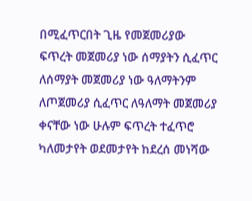በሚፈጥርበት ጊዜ የመጀመሪያው ፍጥረት መጀመሪያ ነው ሰማያትን ሲፈጥር ለሰማያት መጀመሪያ ነው ዓለማትንም ለጦጀመሪያ ሲፈጥር ለዓለማት መጀመሪያ ቀናቸው ነው ሁሉም ፍጥረት ተፈጥሮ ካለመታየት ወደመታየት ከደረሰ መነሻው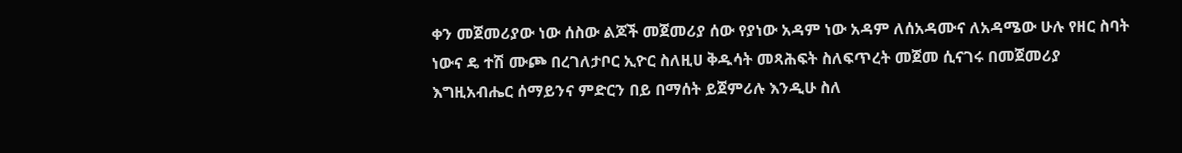ቀን መጀመሪያው ነው ሰስው ልጆች መጀመሪያ ሰው የያነው አዳም ነው አዳም ለሰአዳሙና ለአዳሜው ሁሉ የዘር ስባት ነውና ዴ ተሽ ሙጮ በረገለታቦር ኢዮር ስለዚሀ ቅዱሳት መጻሕፍት ስለፍጥረት መጀመ ሲናገሩ በመጀመሪያ እግዚአብሔር ሰማይንና ምድርን በይ በማሰት ይጀምሪሉ እንዲሁ ስለ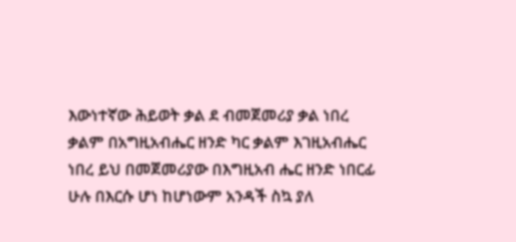እውነተኛው ሕይወት ቃል ደ ብመጀመሪያ ቃል ነበረ ቃልም በአግዚአብሔር ዘንድ ካር ቃልም እገዚአብሔር ነበረ ይህ በመጀመሪያው በእግዚአብ ሔር ዘንድ ነበርፊ ሁሉ በእርሱ ሆነ ከሆነውም አንዳች ስኳ ያለ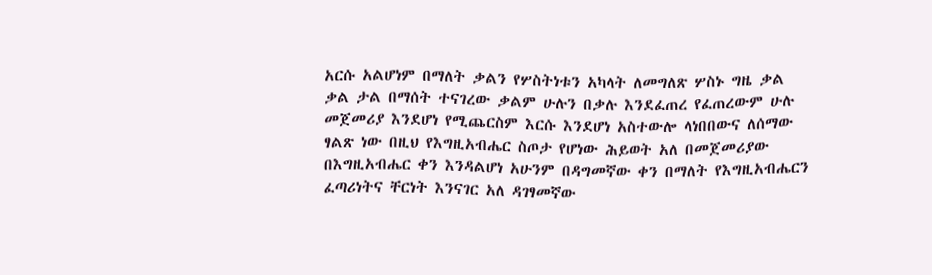አርሱ አልሆነም በማለት ቃልን የሦስትነቱን አካላት ለመግለጽ ሦስኑ ግዜ ቃል ቃል ታል በማሰት ተናገረው ቃልም ሁሉን በቃሉ እንደፈጠረ የፈጠረውም ሁሉ መጀመሪያ እንደሆነ የሚጨርስም እርሱ እንደሆነ አስተውሎ ላነበበውና ለሰማው ፃልጽ ነው በዚህ የእግዚአብሔር ስጦታ የሆነው ሕይወት አለ በመጀመሪያው በእግዚአብሔር ቀን እንዳልሆነ አሁንም በዳግመኛው ቀን በማለት የእግዚአብሔርን ፈጣሪነትና ቸርነት እንናገር አለ ዳገፃመኛው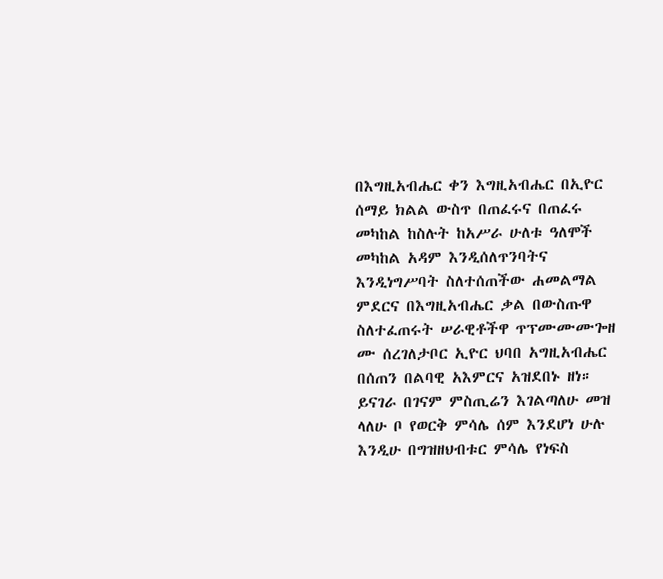በእግዚአብሔር ቀን እግዚአብሔር በኢዮር ሰማይ ክልል ውስጥ በጠፈሩና በጠፈሩ መካከል ከስሉት ከአሥራ ሁለቱ ዓለሞች መካከል አዳም እንዲሰለጥንባትና እንዲነግሥባት ስለተሰጠችው ሐመልማል ምደርና በእግዚአብሔር ቃል በውስጡዋ ስለተፈጠሩት ሠራዊቶችዋ ጥፕሙሙሙጐዘ ሙ ሰረገለታቦር ኢዮር ህባበ አግዚአብሔር በሰጠን በልባዊ አእምርና አዝደበኑ ዘነ። ይናገራ በገናም ምስጢሬን እገልጣለሁ መዝ ላለሁ ቦ የወርቅ ምሳሌ ሰም እንደሆነ ሁሉ እንዲሁ በግዝዘህብቱር ምሳሌ የነፍስ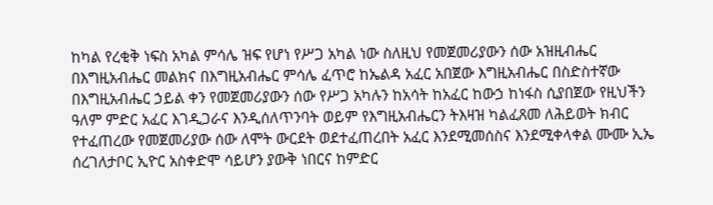ከካል የረቂቅ ነፍስ አካል ምሳሌ ዝፍ የሆነ የሥጋ አካል ነው ስለዚህ የመጀመሪያውን ሰው አዝዚብሔር በእግዚአብሔር መልክና በእግዚአብሔር ምሳሌ ፈጥሮ ከኤልዳ አፈር አበጀው እግዚአብሔር በስድስተኛው በእግዚአብሔር ኃይል ቀን የመጀመሪያውን ሰው የሥጋ አካሉን ከአሳት ከአፈር ከውኃ ከነፋስ ሲያበጀው የዚህችን ዓለም ምድር አፈር እገዲጋራና እንዲሰለጥንባት ወይም የእግዚአብሔርን ትእዛዝ ካልፈጸመ ለሕይወት ክብር የተፈጠረው የመጀመሪያው ሰው ለሞት ውርደት ወደተፈጠረበት አፈር እንደሚመሰስና እንደሚቀላቀል ሙሙ ኢኤ ሰረገለታቦር ኢዮር አስቀድሞ ሳይሆን ያውቅ ነበርና ከምድር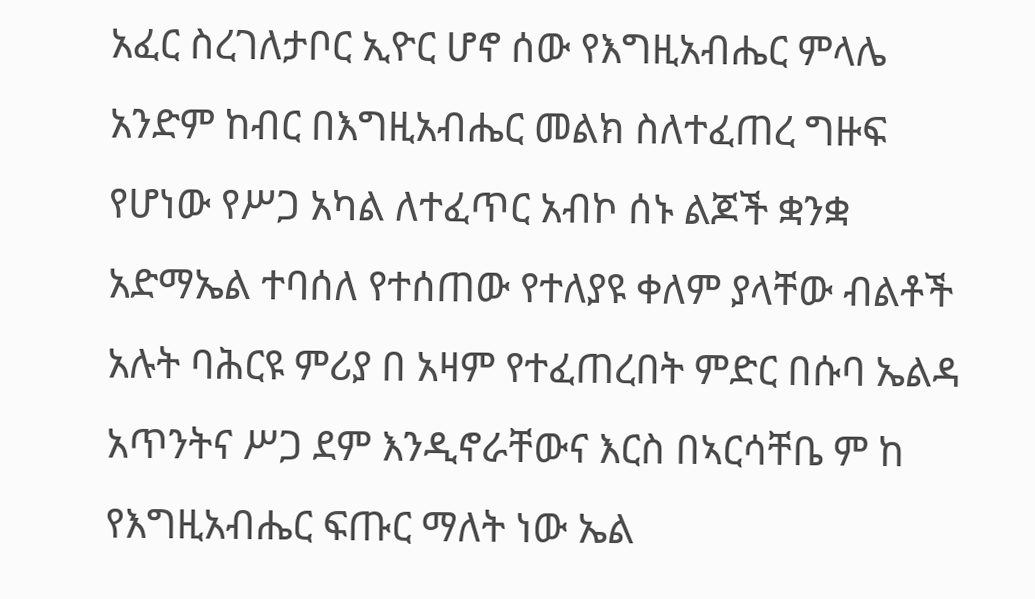አፈር ስረገለታቦር ኢዮር ሆኖ ሰው የእግዚአብሔር ምላሌ አንድም ከብር በእግዚአብሔር መልክ ስለተፈጠረ ግዙፍ የሆነው የሥጋ አካል ለተፈጥር አብኮ ሰኑ ልጆች ቋንቋ አድማኤል ተባሰለ የተሰጠው የተለያዩ ቀለም ያላቸው ብልቶች አሉት ባሕርዩ ምሪያ በ አዛም የተፈጠረበት ምድር በሱባ ኤልዳ አጥንትና ሥጋ ደም እንዲኖራቸውና እርስ በኣርሳቸቤ ም ከ የእግዚአብሔር ፍጡር ማለት ነው ኤል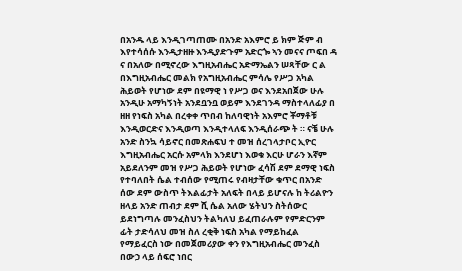በአንዱ ላይ እንዲገጣጠሙ በአንድ አእምሮ ይ ክም ጅም ብ እየተሳሰሱ እንዲታዘዙ እንዲያድጉም አድርጐ ኣን መናና ጦፍበ ዳ ና በአለው በሚኖረው እግዚአብሔር አድማኤልን ሠጻቸው ር ል በእግዚአብሔር መልክ የአግዚአብሔር ምሳሌ የሥጋ አካል ሕይወት የሆነው ደም በዩማዊ ነ የሥጋ ወና እንደአበጀው ሁሉ አንዲሁ አማካኝነት አንደቧንቧ ወይም እንደገንዳ ማስተላለፊያ በ ዘዘ የነፍስ አካል በረቀቀ ጥበብ ከለባዊነት አእምሮ ቾማቶቹ እንዲወርድና እንዲወጣ እንዲተላለፍ እንዲሰራጭ ት ። ናቼ ሁሉ አንድ ስንኳ ሳይኖር በመጽሐፍህ ተ መዝ ሰረገላታቦር ኢዮር እግዚአብሔር አርሱ አምላክ እንደሆነ እወቁ እርሁ ሆራን እኛም አይደለንም መዝ የሥጋ ሕይወት የሆነው ፈሳሽ ደም ደማዊ ነፍስ የተባለበት ሴል ተብሰው የሚጠሩ የብዛታቸው ቁጥር በአንድ ሰው ደም ውስጥ ትእልፊታት አለፍት በላይ ይሆናሉ ከ ትሪልዮን ዘላይ አንድ ጠብታ ደም ሺ ሴል አለው ሄትህን ስትሰውር ይደነግጣሉ መንፈስህን ትልካለህ ይፈጠራሉም የምድርንም ፊት ታድሳለህ መዝ ስለ ረቂቅ ነፍስ አካል የማይከፈል የማይፈርስ ነው በመጀመሪያው ቀን የእግዚአብሔር መንፈስ በውኃ ላይ ሰፍሮ ነበር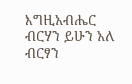እግዚአብሔር ብርሃን ይሁን አለ ብርፃን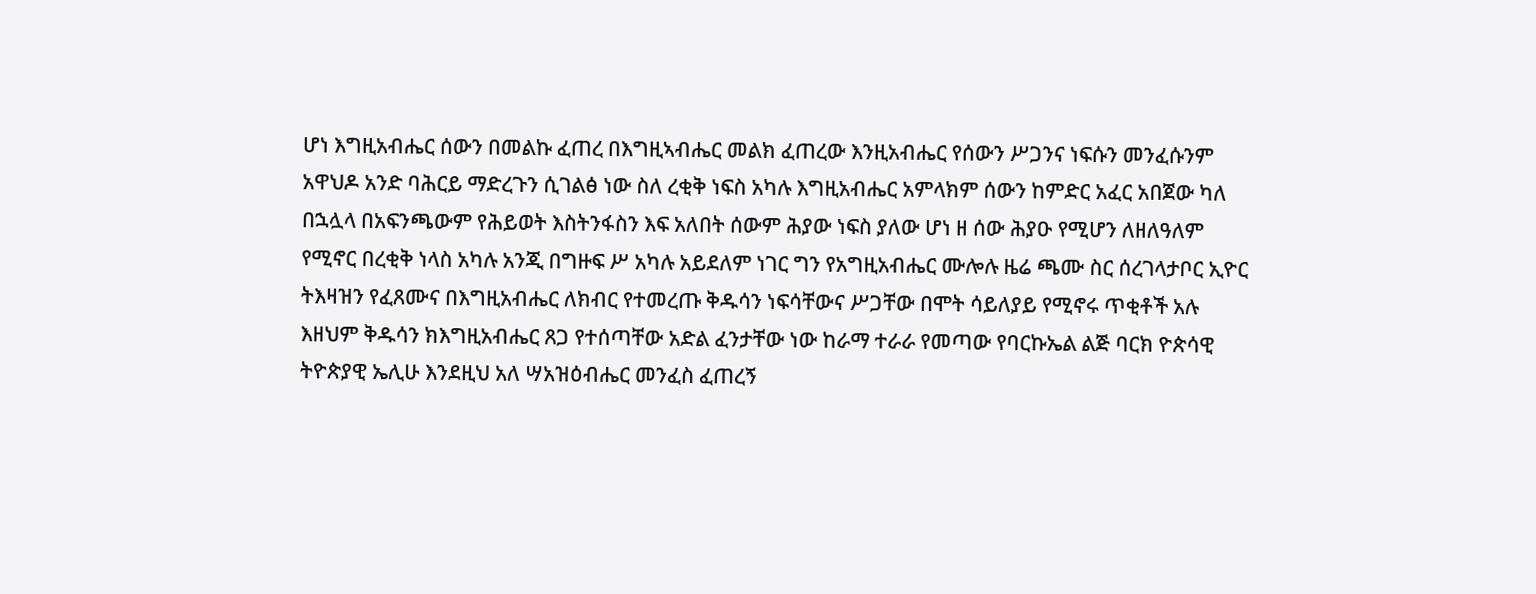ሆነ እግዚአብሔር ሰውን በመልኩ ፈጠረ በእግዚኣብሔር መልክ ፈጠረው እንዚአብሔር የሰውን ሥጋንና ነፍሱን መንፈሱንም አዋህዶ አንድ ባሕርይ ማድረጉን ሲገልፅ ነው ስለ ረቂቅ ነፍስ አካሉ እግዚአብሔር አምላክም ሰውን ከምድር አፈር አበጀው ካለ በኋሏላ በአፍንጫውም የሕይወት እስትንፋስን እፍ አለበት ሰውም ሕያው ነፍስ ያለው ሆነ ዘ ሰው ሕያዑ የሚሆን ለዘለዓለም የሚኖር በረቂቅ ነላስ አካሉ አንጂ በግዙፍ ሥ አካሉ አይደለም ነገር ግን የአግዚአብሔር ሙሎሉ ዜሬ ጫሙ ስር ሰረገላታቦር ኢዮር ትእዛዝን የፈጸሙና በእግዚአብሔር ለክብር የተመረጡ ቅዱሳን ነፍሳቸውና ሥጋቸው በሞት ሳይለያይ የሚኖሩ ጥቂቶች አሉ እዘህም ቅዱሳን ክእግዚአብሔር ጸጋ የተሰጣቸው አድል ፈንታቸው ነው ከራማ ተራራ የመጣው የባርኩኤል ልጅ ባርክ ዮጵሳዊ ትዮጵያዊ ኤሊሁ እንደዚህ አለ ሣአዝዕብሔር መንፈስ ፈጠረኝ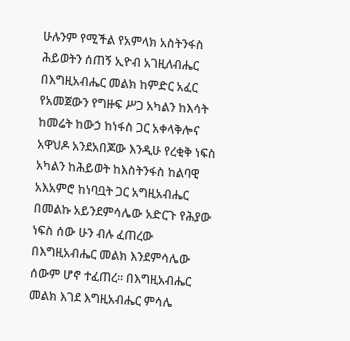ሁሉንም የሚችል የአምላክ አስትንፋስ ሕይወትን ሰጠኝ ኢዮብ አገዚለብሔር በእግዚአብሔር መልክ ከምድር አፈር የአመጀውን የግዙፍ ሥጋ አካልን ከእሳት ከመሬት ከውኃ ከነፋስ ጋር አቀላቅሎና አዋህዶ አንደአበጆው እንዲሁ የረቂቅ ነፍስ አካልን ከሕይወት ከእስትንፋስ ከልባዊ አእአምሮ ከነባቧት ጋር አግዚአብሔር በመልኩ አይንደምሳሌው አድርጉ የሕያው ነፍስ ሰው ሁን ብሉ ፈጠረው በእግዚአብሔር መልክ እንደምሳሌው ሰውም ሆኖ ተፈጠረ። በእግዚአብሔር መልክ እገደ እግዚአብሔር ምሳሌ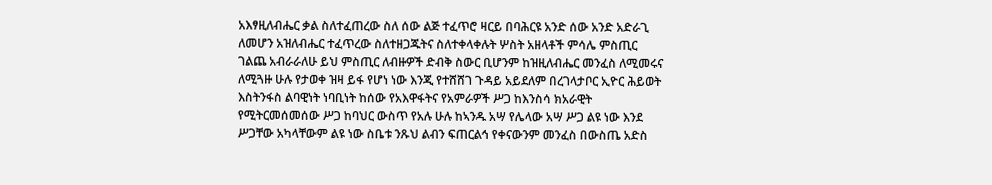አእፃዚለብሔር ቃል ስለተፈጠረው ስለ ሰው ልጅ ተፈጥሮ ዛርይ በባሕርዩ አንድ ሰው አንድ አድራጊ ለመሆን አዝለብሔር ተፈጥረው ስለተዘጋጁትና ስለተቀላቀሉት ሦስት አዘላቶች ምሳሌ ምስጢር ገልጨ አብራራለሁ ይህ ምስጢር ለብዙዎች ድብቅ ስውር ቢሆንም ከዝዚለብሔር መንፈስ ለሚመሩና ለሚጓዙ ሁሉ የታወቀ ዝዛ ይፋ የሆነ ነው እንጂ የተሸሸገ ጉዳይ አይደለም በረገላታቦር ኢዮር ሕይወት እስትንፋስ ልባዊነት ነባቢነት ከሰው የአእዋፋትና የአምራዎች ሥጋ ከእንስሳ ክአራዊት የሚትርመሰመሰው ሥጋ ከባህር ውስጥ የአሉ ሁሉ ከኣንዱ አሣ የሌላው አሣ ሥጋ ልዩ ነው እንደ ሥጋቸው አካላቸውም ልዩ ነው ስቤቱ ንጹህ ልብን ፍጠርልኅ የቀናውንም መንፈስ በውስጤ አድስ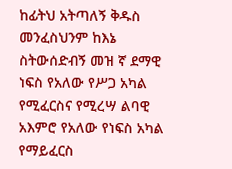ከፊትህ አትጣለኝ ቅዱስ መንፈስህንም ከእኔ ስትውሰድብኝ መዝ ኛ ደማዊ ነፍስ የአለው የሥጋ አካል የሚፈርስና የሚረሣ ልባዊ አእምሮ የአለው የነፍስ አካል የማይፈርስ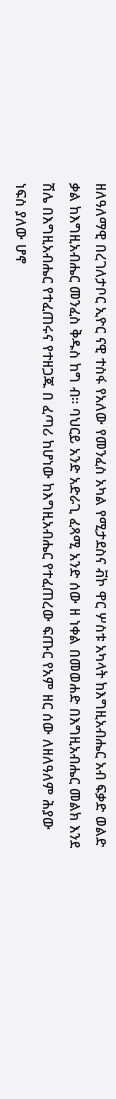ዘለዓለማዊ በረገለታቦር ኢዮር ናዊ ተስፋ የአለው የመንፈስ አካል የሚታደስና ቭኮ ዋር ሦስቱ አካላት ከእግዚአብሔር አብ ፍቃድ ወልድ ቃል ከእግዚአብሔር መንፈስ ቅዱስ ከግ ብ። ባህርይ አንድ አድራጊ ፈጻሚ አንድ ሰው ዘ ነቀል በመወሐድ በእግዚአብሔር መልክ እንደ ሽሌ በእግዚአብሔር የተፈጠሩና የተዘጋጁ በ ፈጣሪ ከሆነው ከእግዚአብሔር የተፈጠረው ፍጡር የአም ዘር ሰው ለዘለዓለም ሕያው ነፍስ ያለው ሆኖ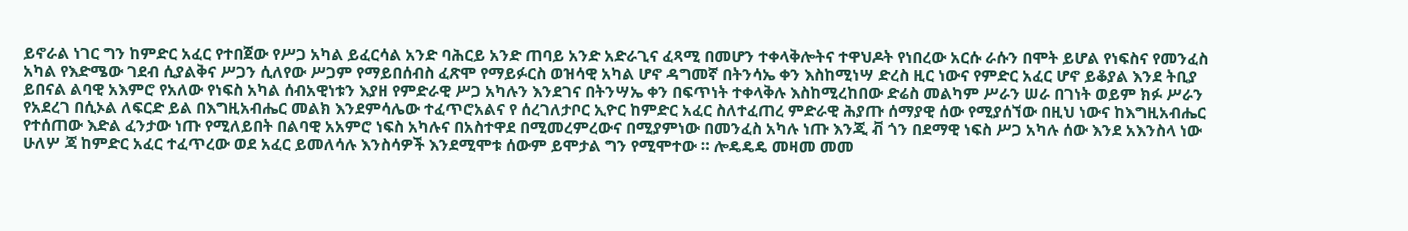ይኖራል ነገር ግን ከምድር አፈር የተበጀው የሥጋ አካል ይፈርሳል አንድ ባሕርይ አንድ ጠባይ አንድ አድራጊና ፈጻሚ በመሆን ተቀላቅሎትና ተዋህዶት የነበረው አርሱ ራሱን በሞት ይሆል የነፍስና የመንፈስ አካል የእድሜው ገደብ ሲያልቅና ሥጋን ሲለየው ሥጋም የማይበሰብስ ፈጽሞ የማይፉርስ ወዝሳዊ አካል ሆኖ ዳግመኛ በትንሳኤ ቀን እስከሚነሣ ድረስ ዚር ነውና የምድር አፈር ሆኖ ይቆያል እንደ ትቢያ ይበናል ልባዊ አእምሮ የአለው የነፍስ አካል ሰብአዊነቱን እያዘ የምድራዊ ሥጋ አካሉን እንደገና በትንሣኤ ቀን በፍጥነት ተቀላቅሉ እስከሚረከበው ድሬስ መልካም ሥራን ሠራ በገነት ወይም ክፉ ሥራን የአደረገ በሲኦል ለፍርድ ይል በእግዚአብሔር መልክ እንደምሳሌው ተፈጥሮአልና የ ሰረገለታቦር ኢዮር ከምድር አፈር ስለተፈጠረ ምድራዊ ሕያጡ ሰማያዊ ሰው የሚያሰኘው በዚህ ነውና ከእግዚአብሔር የተሰጠው እድል ፈንታው ነጡ የሚለይበት በልባዊ አአምሮ ነፍስ አካሉና በአስተዋደ በሚመረምረውና በሚያምነው በመንፈስ አካሉ ነጡ እንጂ ቭ ጎን በደማዊ ነፍስ ሥጋ አካሉ ሰው እንደ አእንስላ ነው ሁለሦ ጃ ከምድር አፈር ተፈጥረው ወደ አፈር ይመለሳሉ እንስሳዎች እንደሚሞቱ ሰውም ይሞታል ግን የሚሞተው ። ሎዴዴዴ መዛመ መመ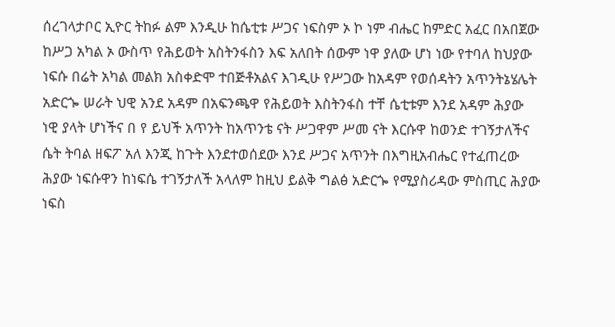ሰረገላታቦር ኢዮር ትከፉ ልም እንዲሁ ከሴቲቱ ሥጋና ነፍስም ኦ ኮ ነም ብሔር ከምድር አፈር በአበጀው ከሥጋ አካል ኦ ውስጥ የሕይወት አስትንፋስን እፍ አለበት ሰውም ነዋ ያለው ሆነ ነው የተባለ ከህያው ነፍሱ በሬት አካል መልክ አስቀድሞ ተበጅቶአልና እገዲሁ የሥጋው ከአዳም የወሰዳትን አጥንትኔሄሌት አድርጐ ሠራት ህዊ አንደ አዳም በአፍንጫዋ የሕይወት እስትንፋስ ተቸ ሴቲቱም እንደ አዳም ሕያው ነዊ ያላት ሆነችና በ የ ይህች አጥንት ከአጥንቴ ናት ሥጋዋም ሥመ ናት እርሱዋ ከወንድ ተገኝታለችና ሴት ትባል ዘፍፖ አለ እንጂ ከጉት እንደተወሰደው እንደ ሥጋና አጥንት በእግዚአብሔር የተፈጠረው ሕያው ነፍሱዋን ከነፍሴ ተገኝታለች አላለም ከዚህ ይልቅ ግልፅ አድርጐ የሚያስሪዳው ምስጢር ሕያው ነፍስ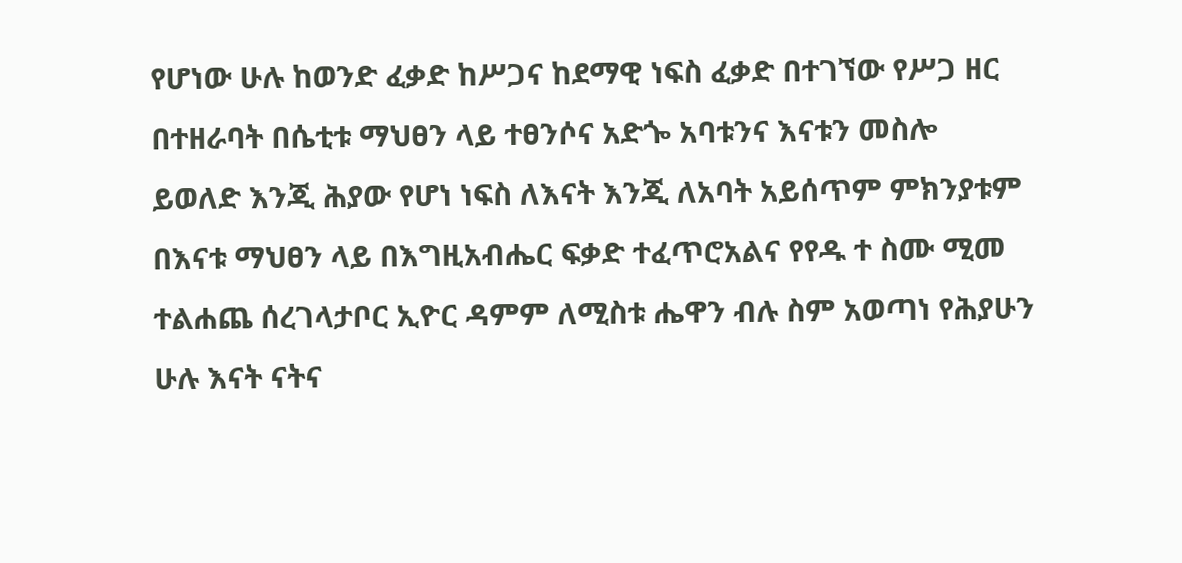የሆነው ሁሉ ከወንድ ፈቃድ ከሥጋና ከደማዊ ነፍስ ፈቃድ በተገኘው የሥጋ ዘር በተዘራባት በሴቲቱ ማህፀን ላይ ተፀንሶና አድጐ አባቱንና እናቱን መስሎ ይወለድ እንጂ ሕያው የሆነ ነፍስ ለእናት እንጂ ለአባት አይሰጥም ምክንያቱም በእናቱ ማህፀን ላይ በእግዚአብሔር ፍቃድ ተፈጥሮአልና የየዱ ተ ስሙ ሚመ ተልሐጨ ሰረገላታቦር ኢዮር ዳምም ለሚስቱ ሔዋን ብሉ ስም አወጣነ የሕያሁን ሁሉ እናት ናትና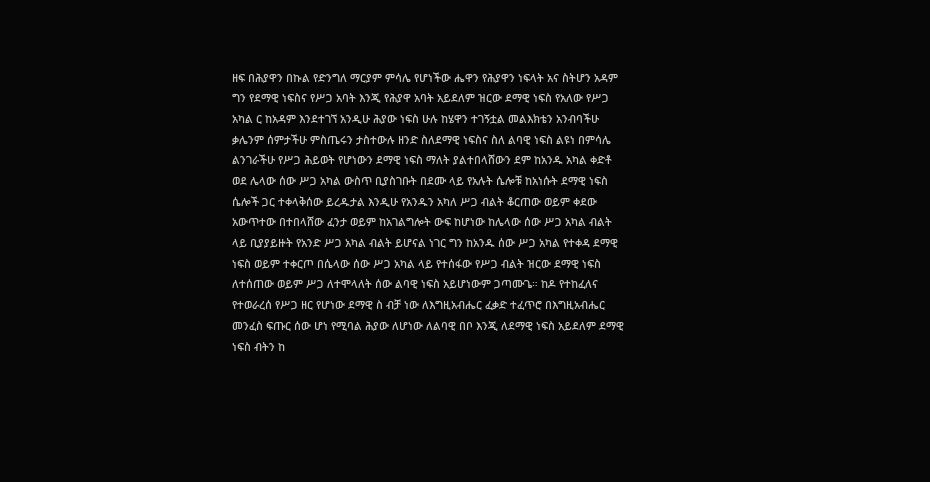ዘፍ በሕያዋን በኩል የድንግለ ማርያም ምሳሌ የሆነችው ሔዋን የሕያዋን ነፍላት አና ስትሆን አዳም ግን የደማዊ ነፍስና የሥጋ አባት እንጂ የሕያዋ አባት አይደለም ዝርው ደማዊ ነፍስ የአለው የሥጋ አካል ር ከአዳም እንደተገኘ አንዲሁ ሕያው ነፍስ ሁሉ ከሄዋን ተገኝቷል መልእክቴን አንብባችሁ ቃሌንም ሰምታችሁ ምስጤሩን ታስተውሉ ዘንድ ስለደማዊ ነፍስና ስለ ልባዊ ነፍስ ልዩነ በምሳሌ ልንገራችሁ የሥጋ ሕይወት የሆነውን ደማዊ ነፍስ ማለት ያልተበላሸውን ደም ከአንዱ አካል ቀድቶ ወደ ሌላው ሰው ሥጋ አካል ውስጥ ቢያስገቡት በደሙ ላይ የአሉት ሴሎቹ ከአነሱት ደማዊ ነፍስ ሴሎች ጋር ተቀላቅሰው ይረዱታል እንዲሁ የአንዱን አካለ ሥጋ ብልት ቆርጠው ወይም ቀደው አውጥተው በተበላሸው ፈንታ ወይም ከአገልግሎት ውፍ ከሆነው ከሌላው ሰው ሥጋ አካል ብልት ላይ ቢያያይዙት የአንድ ሥጋ አካል ብልት ይሆናል ነገር ግን ከአንዱ ሰው ሥጋ አካል የተቀዳ ደማዊ ነፍስ ወይም ተቀርጦ በሴላው ሰው ሥጋ አካል ላይ የተሰፋው የሥጋ ብልት ዝርው ደማዊ ነፍስ ለተሰጠው ወይም ሥጋ ለተሞላለት ሰው ልባዊ ነፍስ አይሆነውም ጋጣሙጌ። ከዶ የተከፈለና የተወራረሰ የሥጋ ዘር የሆነው ደማዊ ስ ብቻ ነው ለእግዚአብሔር ፈቃድ ተፈጥሮ በእግዚአብሔር መንፈስ ፍጡር ሰው ሆነ የሚባል ሕያው ለሆነው ለልባዊ በቦ እንጂ ለደማዊ ነፍስ አይደለም ደማዊ ነፍስ ብትን ከ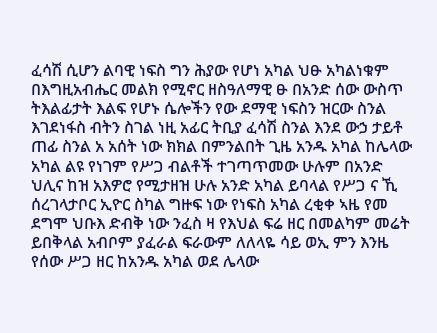ፈሳሽ ሲሆን ልባዊ ነፍስ ግን ሕያው የሆነ አካል ህፁ አካልነቁም በእግዚአብሔር መልክ የሚኖር ዘስዓለማዊ ፁ በአንድ ሰው ውስጥ ትእልፊታት እልፍ የሆኑ ሴሎችን የው ደማዊ ነፍስን ዝርው ስንል እገደነፋስ ብትን ስገል ነዚ አፊር ትቢያ ፈሳሽ ስንል እንደ ውኃ ታይቶ ጠፊ ስንል አ አሰት ነው ክክል በምንልበት ጊዜ አንዱ አካል ከሌላው አካል ልዩ የነገም የሥጋ ብልቶች ተገጣጥመው ሁሉም በአንድ ህሊና ከዝ አእዎሮ የሚታዘዝ ሁሉ አንድ አካል ይባላል የሥጋ ና ኺ ሰረገላታቦር ኢዮር ስካል ግዙፍ ነው የነፍስ አካል ረቂቀ ኣዜ የመ ደግሞ ህቡእ ድብቅ ነው ንፈስ ዛ የእህል ፍሬ ዘር በመልካም መሬት ይበቅላል አብቦም ያፈራል ፍራውም ለለላዬ ሳይ ወኢ ምን እንዜ የሰው ሥጋ ዘር ከአንዱ አካል ወደ ሌላው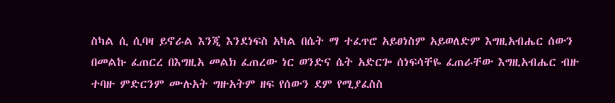ስካል ሲ ሲባዛ ይኖራል እንጂ እንደነፍስ አካል በሴት ማ ተፈጥሮ አይፀነስም አይወለድም እግዚአብሔር ሰውን በመልኩ ፈጠርረ በእግዚአ መልክ ፈጠረው ነር ወንድና ሴት አድርጐ ሰነፍሳቸዬ ፈጠራቸው እግዚአብሔር ብዙ ተባዙ ምድርንም ሙሉአት ግዙአትም ዘፍ የሰውን ደም የሚያፈስስ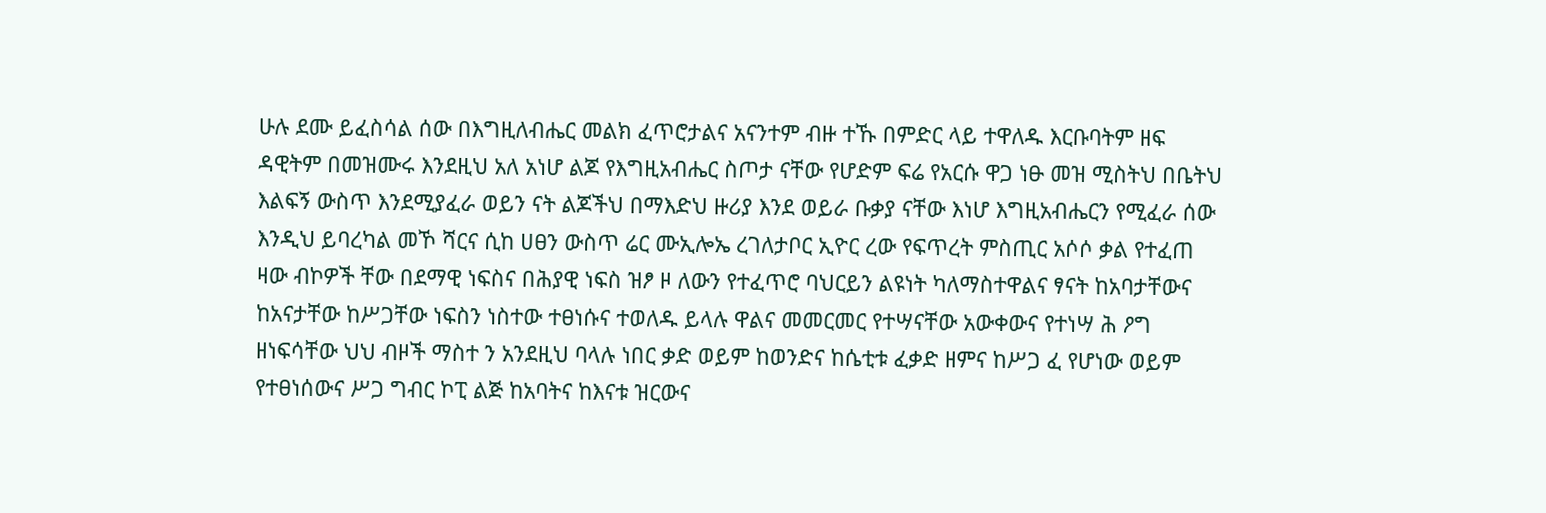ሁሉ ደሙ ይፈስሳል ሰው በእግዚለብሔር መልክ ፈጥሮታልና አናንተም ብዙ ተኹ በምድር ላይ ተዋለዱ እርቡባትም ዘፍ ዳዊትም በመዝሙሩ እንደዚህ አለ አነሆ ልጆ የእግዚአብሔር ስጦታ ናቸው የሆድም ፍሬ የአርሱ ዋጋ ነፁ መዝ ሚስትህ በቤትህ እልፍኝ ውስጥ እንደሚያፈራ ወይን ናት ልጆችህ በማእድህ ዙሪያ እንደ ወይራ ቡቃያ ናቸው እነሆ እግዚአብሔርን የሚፈራ ሰው እንዲህ ይባረካል መኾ ሻርና ሲከ ሀፀን ውስጥ ሬር ሙኢሎኤ ረገለታቦር ኢዮር ረው የፍጥረት ምስጢር አሶሶ ቃል የተፈጠ ዛው ብኮዎች ቸው በደማዊ ነፍስና በሕያዊ ነፍስ ዝፆ ዞ ለውን የተፈጥሮ ባህርይን ልዩነት ካለማስተዋልና ፃናት ከአባታቸውና ከአናታቸው ከሥጋቸው ነፍስን ነስተው ተፀነሱና ተወለዱ ይላሉ ዋልና መመርመር የተሣናቸው አውቀውና የተነሣ ሕ ዖግ ዘነፍሳቸው ህህ ብዞች ማስተ ን አንደዚህ ባላሉ ነበር ቃድ ወይም ከወንድና ከሴቲቱ ፈቃድ ዘምና ከሥጋ ፈ የሆነው ወይም የተፀነሰውና ሥጋ ግብር ኮፒ ልጅ ከአባትና ከእናቱ ዝርውና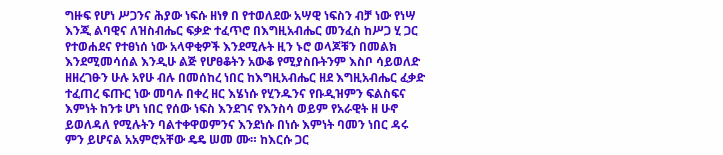ግዙፍ የሆነ ሥጋንና ሕያው ነፍሱ ዘነፃ በ የተወለደው አሣዊ ነፍስን ብቻ ነው የነሣ እንጂ ልባዊና ለዝስብሔር ፍቃድ ተፈጥሮ በእግዚአብሔር መንፈስ ከሥጋ ሂ ጋር የተወሐደና የተፀነሰ ነው አላዋቂዎች እንደሚሉት ዚን ኑሮ ወላጆቹን በመልክ እንደሚመሳሰል እንዲሁ ልጅ የሆፀቆትን አውቆ የሚያስቡትንም እስቦ ሳይወለድ ዘዘረገፁን ሁሉ አየሁ ብሉ በመሰከረ ነበር ከእግዚአብሔር ዘደ እግዚአብሔር ፈቃድ ተፈጠረ ፍጡር ነው መባሉ በቀረ ዘር እሄነሱ የሂንዱንና የቡዲዝምን ፍልስፍና እምነት ከንቱ ሆነ ነበር የሰው ነፍስ እንደገና የእንስሳ ወይም የአራዊት ዘ ሁኖ ይወለዳለ የሚሉትን ባልተቀዋወምንና እንደነሱ በነሱ እምነት ባመን ነበር ዳሩ ምን ይሆናል አአምሮአቸው ዴዴ ሠመ ሙ። ከእርሱ ጋር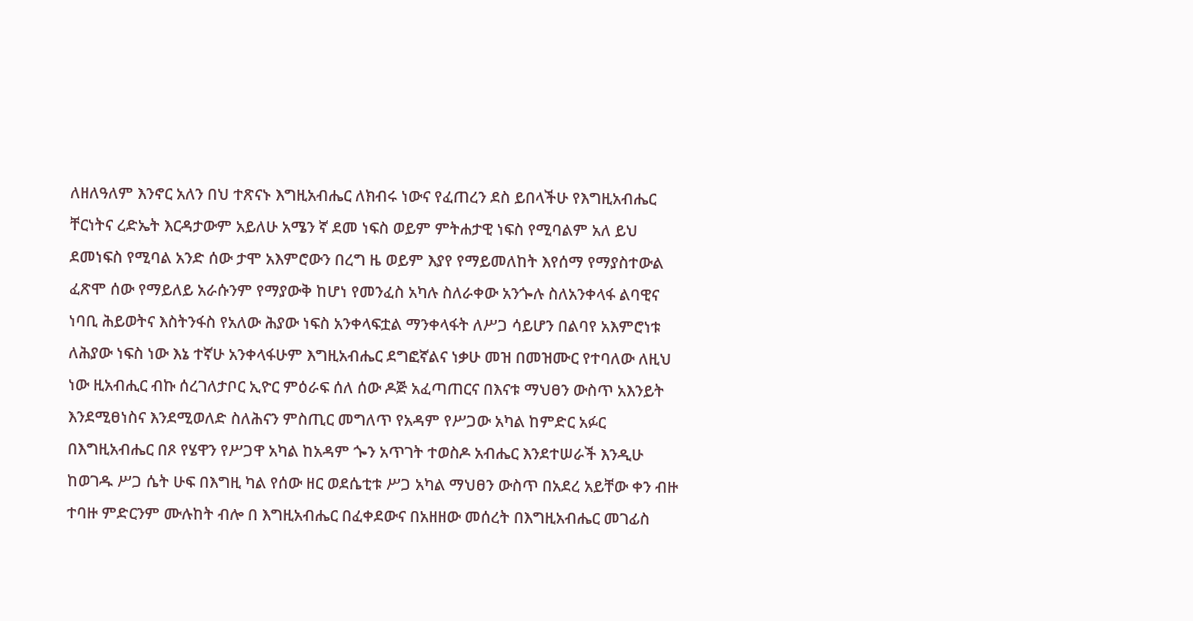ለዘለዓለም እንኖር አለን በህ ተጽናኑ እግዚአብሔር ለክብሩ ነውና የፈጠረን ደስ ይበላችሁ የእግዚአብሔር ቸርነትና ረድኤት እርዳታውም አይለሁ አሜን ኛ ደመ ነፍስ ወይም ምትሐታዊ ነፍስ የሚባልም አለ ይህ ደመነፍስ የሚባል አንድ ሰው ታሞ አእምሮውን በረግ ዜ ወይም እያየ የማይመለከት እየሰማ የማያስተውል ፈጽሞ ሰው የማይለይ አራሱንም የማያውቅ ከሆነ የመንፈስ አካሉ ስለራቀው አንጐሉ ስለአንቀላፋ ልባዊና ነባቢ ሕይወትና እስትንፋስ የአለው ሕያው ነፍስ አንቀላፍቷል ማንቀላፋት ለሥጋ ሳይሆን በልባየ አእምሮነቱ ለሕያው ነፍስ ነው እኔ ተኛሁ አንቀላፋሁም እግዚአብሔር ደግፎኛልና ነቃሁ መዝ በመዝሙር የተባለው ለዚህ ነው ዚአብሒር ብኩ ሰረገለታቦር ኢዮር ምዕራፍ ሰለ ሰው ዶጅ አፈጣጠርና በእናቱ ማህፀን ውስጥ አእንይት እንደሚፀነስና እንደሚወለድ ስለሕናን ምስጢር መግለጥ የአዳም የሥጋው አካል ከምድር አፉር በእግዚአብሔር በጾ የሄዋን የሥጋዋ አካል ከአዳም ጐን አጥገት ተወስዶ አብሔር እንደተሠራች እንዲሁ ከወገዱ ሥጋ ሴት ሁፍ በእግዚ ካል የሰው ዘር ወደሴቲቱ ሥጋ አካል ማህፀን ውስጥ በአደረ አይቸው ቀን ብዙ ተባዙ ምድርንም ሙሉከት ብሎ በ እግዚአብሔር በፈቀደውና በአዘዘው መሰረት በእግዚአብሔር መገፊስ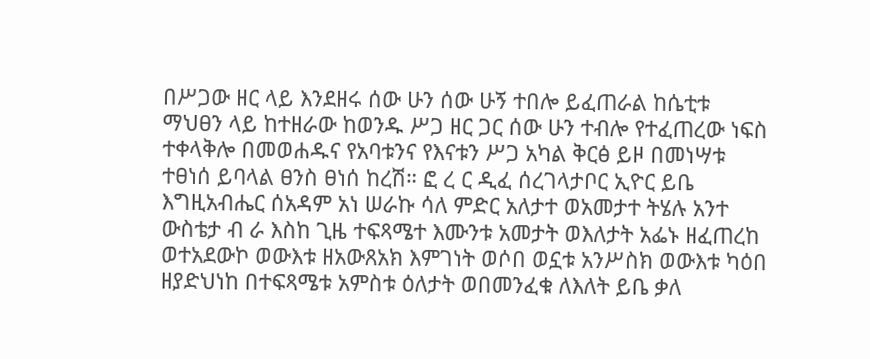በሥጋው ዘር ላይ እንደዘሩ ሰው ሁን ሰው ሁኝ ተበሎ ይፈጠራል ከሴቲቱ ማህፀን ላይ ከተዘራው ከወንዱ ሥጋ ዘር ጋር ሰው ሁን ተብሎ የተፈጠረው ነፍስ ተቀላቅሎ በመወሐዱና የአባቱንና የእናቱን ሥጋ አካል ቅርፅ ይዞ በመነሣቱ ተፀነሰ ይባላል ፀንስ ፀነሰ ከረሽ። ፎ ረ ር ዲፈ ሰረገላታቦር ኢዮር ይቤ እግዚአብሔር ሰአዳም አነ ሠራኩ ሳለ ምድር አለታተ ወአመታተ ትሄሉ አንተ ውስቴታ ብ ራ እስከ ጊዜ ተፍጻሜተ እሙንቱ አመታት ወእለታት አፌኑ ዘፈጠረከ ወተአደውኮ ወውእቱ ዘአውጸአክ እምገነት ወሶበ ወኗቱ አንሥስክ ወውእቱ ካዕበ ዘያድህነከ በተፍጻሜቱ አምስቱ ዕለታት ወበመንፈቁ ለእለት ይቤ ቃለ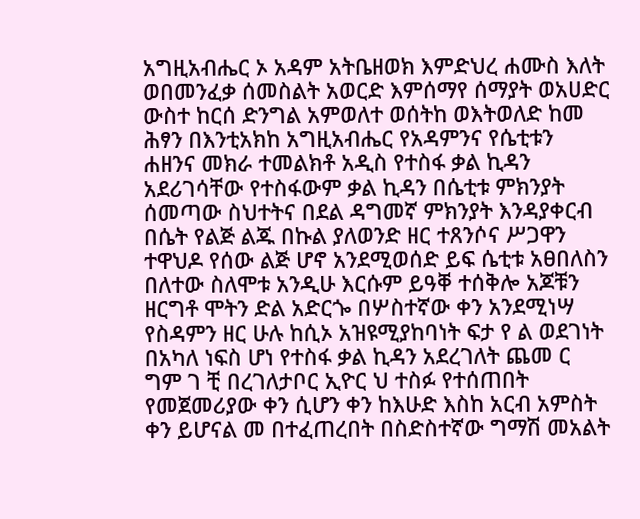አግዚአብሔር ኦ አዳም አትቤዘወክ እምድህረ ሐሙስ እለት ወበመንፈቃ ሰመስልት አወርድ እምሰማየ ሰማያት ወአሀድር ውስተ ከርሰ ድንግል አምወለተ ወሰትከ ወእትወለድ ከመ ሕፃን በእንቲአክከ አግዚአብሔር የአዳምንና የሴቲቱን ሐዘንና መክራ ተመልክቶ አዲስ የተስፋ ቃል ኪዳን አደሪገሳቸው የተስፋውም ቃል ኪዳን በሴቲቱ ምክንያት ሰመጣው ስህተትና በደል ዳግመኛ ምክንያት እንዳያቀርብ በሴት የልጅ ልጁ በኩል ያለወንድ ዘር ተጸንሶና ሥጋዋን ተዋህዶ የሰው ልጅ ሆኖ አንደሚወሰድ ይፍ ሴቲቱ አፀበለስን በለተው ስለሞቱ አንዲሁ እርሱም ይዓቐ ተሰቅሎ አጆቹን ዘርግቶ ሞትን ድል አድርጐ በሦስተኛው ቀን አንደሚነሣ የስዳምን ዘር ሁሉ ከሲኦ አዝዩሚያከባነት ፍታ የ ል ወደገነት በአካለ ነፍስ ሆነ የተስፋ ቃል ኪዳን አደረገለት ጨመ ር ግም ገ ቺ በረገለታቦር ኢዮር ህ ተስፉ የተሰጠበት የመጀመሪያው ቀን ሲሆን ቀን ከእሁድ እስከ አርብ አምስት ቀን ይሆናል መ በተፈጠረበት በስድስተኛው ግማሽ መአልት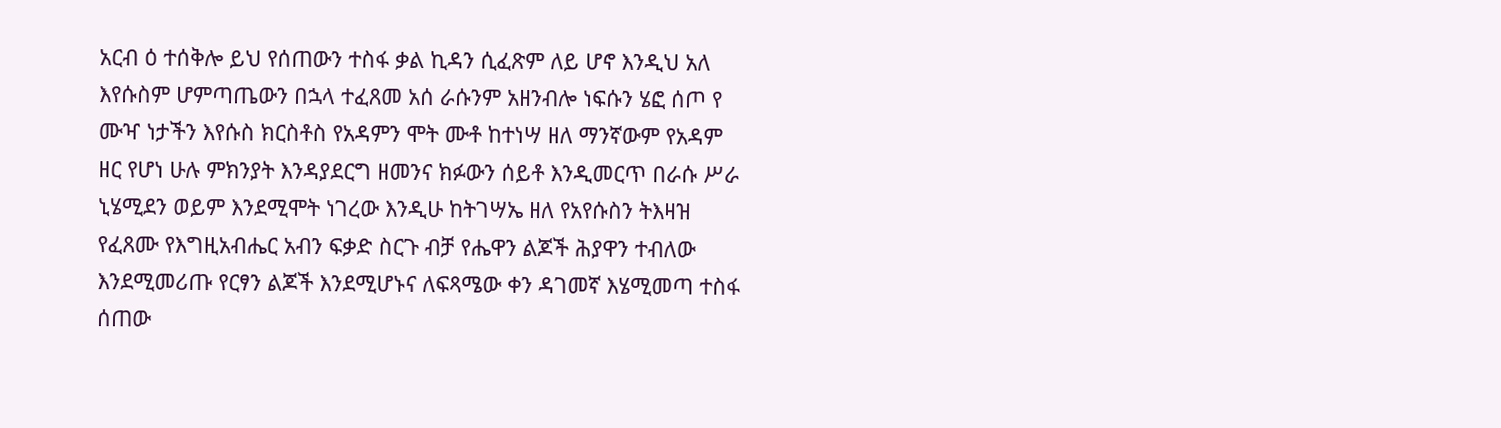አርብ ዕ ተሰቅሎ ይህ የሰጠውን ተስፋ ቃል ኪዳን ሲፈጽም ለይ ሆኖ እንዲህ አለ እየሱስም ሆምጣጤውን በኋላ ተፈጸመ አሰ ራሱንም አዘንብሎ ነፍሱን ሄፎ ሰጦ የ ሙዣ ነታችን እየሱስ ክርስቶስ የአዳምን ሞት ሙቶ ከተነሣ ዘለ ማንኛውም የአዳም ዘር የሆነ ሁሉ ምክንያት እንዳያደርግ ዘመንና ክፉውን ሰይቶ እንዲመርጥ በራሱ ሥራ ኒሄሚደን ወይም እንደሚሞት ነገረው እንዲሁ ከትገሣኤ ዘለ የአየሱስን ትእዛዝ የፈጸሙ የእግዚአብሔር አብን ፍቃድ ስርጉ ብቻ የሔዋን ልጆች ሕያዋን ተብለው እንደሚመሪጡ የርፃን ልጆች እንደሚሆኑና ለፍጻሜው ቀን ዳገመኛ እሄሚመጣ ተስፋ ሰጠው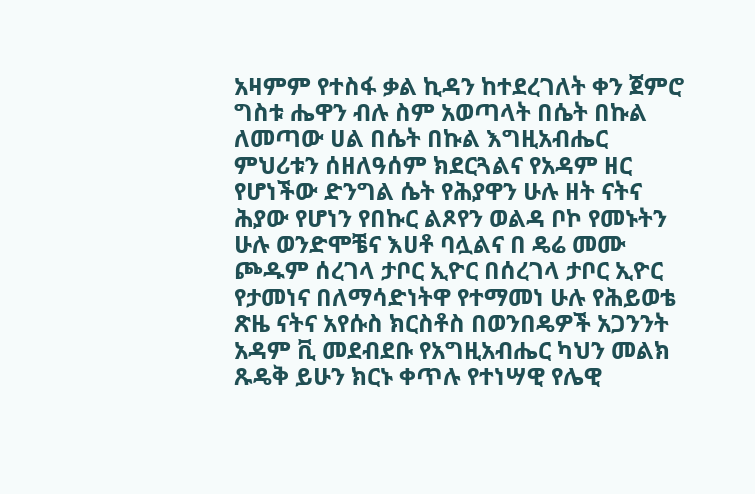አዛምም የተስፋ ቃል ኪዳን ከተደረገለት ቀን ጀምሮ ግስቱ ሔዋን ብሉ ስም አወጣላት በሴት በኩል ለመጣው ሀል በሴት በኩል እግዚአብሔር ምህሪቱን ሰዘለዓሰም ክደርጓልና የአዳም ዘር የሆነችው ድንግል ሴት የሕያዋን ሁሉ ዘት ናትና ሕያው የሆነን የበኩር ልጾየን ወልዳ ቦኮ የመኑትን ሁሉ ወንድሞቼና እሀቶ ባሏልና በ ዴሬ መሙ ጮዱም ሰረገላ ታቦር ኢዮር በሰረገላ ታቦር ኢዮር የታመነና በለማሳድነትዋ የተማመነ ሁሉ የሕይወቴ ጽዜ ናትና አየሱስ ክርስቶስ በወንበዴዎች አጋንንት አዳም ቪ መደብደቡ የአግዚአብሔር ካህን መልክ ጹዴቅ ይሁን ክርኑ ቀጥሉ የተነሣዊ የሌዊ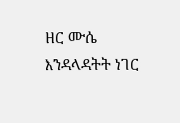ዘር ሙሴ እንዳላዳትት ነገር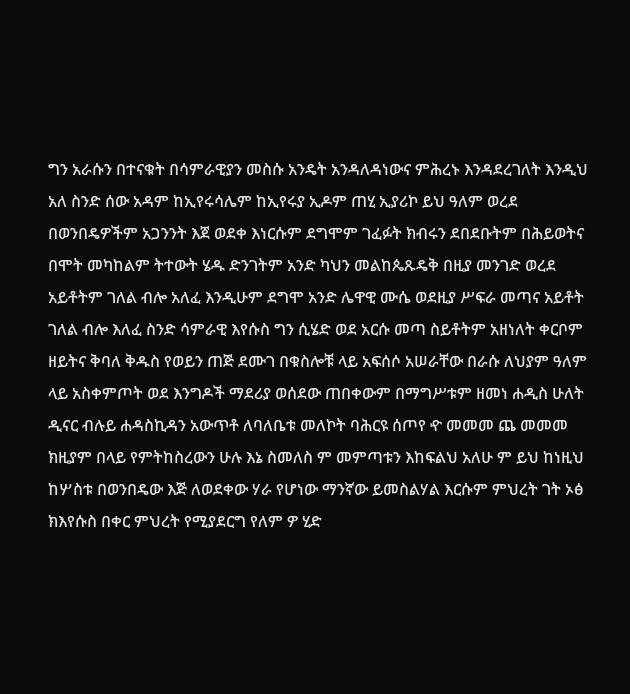ግን አራሱን በተናቁት በሳምራዊያን መስሱ አንዴት አንዳለዳነውና ምሕረኑ እንዳደረገለት እንዲህ አለ ስንድ ሰው አዳም ከኢየሩሳሌም ከኢየሩያ ኢዶም ጠሂ ኢያሪኮ ይህ ዓለም ወረደ በወንበዴዎችም አጋንንት እጀ ወደቀ እነርሱም ደግሞም ገፈፉት ክብሩን ደበደቡትም በሕይወትና በሞት መካከልም ትተውት ሄዱ ድንገትም አንድ ካህን መልከጴጹዴቅ በዚያ መንገድ ወረደ አይቶትም ገለል ብሎ አለፈ እንዲሁም ደግሞ አንድ ሌዋዊ ሙሴ ወደዚያ ሥፍራ መጣና አይቶት ገለል ብሎ እለፈ ስንድ ሳምራዊ እየሱስ ግን ሲሄድ ወደ አርሱ መጣ ስይቶትም አዘነለት ቀርቦም ዘይትና ቅባለ ቅዱስ የወይን ጠጅ ደሙገ በቁስሎቹ ላይ አፍሰሶ አሠራቸው በራሱ ለህያም ዓለም ላይ አስቀምጦት ወደ እንግዶች ማደሪያ ወሰደው ጠበቀውም በማግሥቱም ዘመነ ሐዲስ ሁለት ዲናር ብሉይ ሐዳስኪዳን አውጥቶ ለባለቤቱ መለኮት ባሕርዩ ሰጦየ ዯ መመመ ጨ መመመ ክዚያም በላይ የምትከስረውን ሁሉ እኔ ስመለስ ም መምጣቱን እከፍልህ አለሁ ም ይህ ከነዚህ ከሦስቱ በወንበዴው እጅ ለወደቀው ሃራ የሆነው ማንኛው ይመስልሃል እርሱም ምህረት ገት ኦፅ ክእየሱስ በቀር ምህረት የሚያደርግ የለም ዎ ሂድ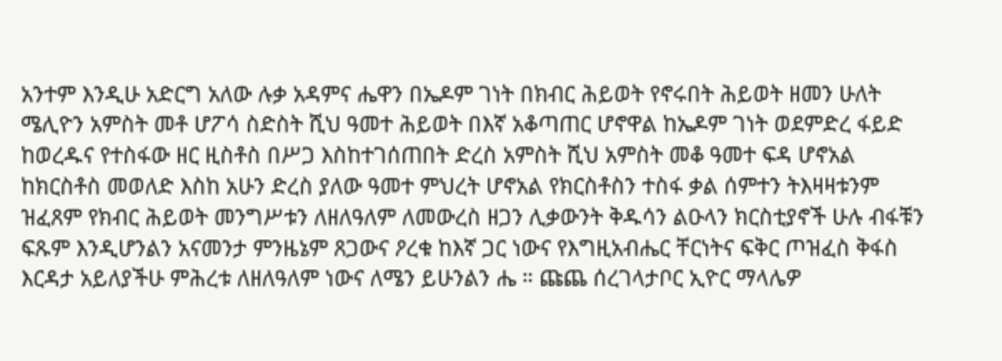አንተም እንዲሁ አድርግ አለው ሉቃ አዳምና ሔዋን በኤዶም ገነት በክብር ሕይወት የኖሩበት ሕይወት ዘመን ሁለት ሜሊዮን አምስት መቶ ሆፖሳ ስድስት ሺህ ዓመተ ሕይወት በእኛ አቆጣጠር ሆኖዋል ከኤዶም ገነት ወደምድረ ፋይድ ከወረዱና የተስፋው ዘር ዚስቶስ በሥጋ እስከተገሰጠበት ድረስ አምስት ሺህ አምስት መቆ ዓመተ ፍዳ ሆኖአል ከክርስቶስ መወለድ እስከ አሁን ድረስ ያለው ዓመተ ምህረት ሆኖአል የክርስቶስን ተስፋ ቃል ሰምተን ትእዛዛቱንም ዝፈጸም የክብር ሕይወት መንግሥቱን ለዘለዓለም ለመውረስ ዘጋን ሊቃውንት ቅዱሳን ልዑላን ክርስቲያኖች ሁሉ ብፋቹን ፍጹም እንዲሆንልን አናመንታ ምንዜኔም ጸጋውና ዖረቁ ከእኛ ጋር ነውና የእግዚአብሔር ቸርነትና ፍቅር ጦዝፈስ ቅፋስ እርዳታ አይለያችሁ ምሕረቱ ለዘለዓለም ነውና ለሜን ይሁንልን ሔ ። ጩጨ ሰረገላታቦር ኢዮር ማላሌዎ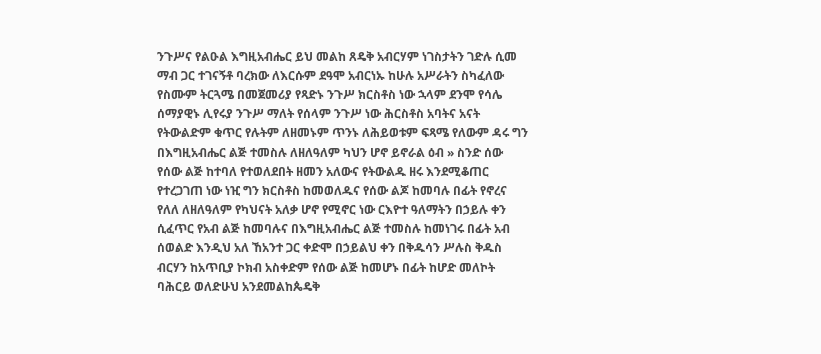ንጉሥና የልዑል እግዚአብሔር ይህ መልከ ጸዴቅ አብርሃም ነገስታትን ገድሉ ሲመ ማብ ጋር ተገናኝቶ ባረክው ለእርሱም ደዓሞ አብርነኡ ከሁሉ አሥራትን ስካፈለው የስሙም ትርጓሜ በመጀመሪያ የጻድኑ ንጉሥ ክርስቶስ ነው ኋላም ደንሞ የሳሌ ሰማያዊኑ ሊየሩያ ንጉሥ ማለት የሰላም ንጉሥ ነው ሕርስቶስ አባትና አናት የትውልድም ቁጥር የሉትም ለዘመኑም ጥንኑ ለሕይወቱም ፍጻሜ የለውም ዳሩ ግን በእግዚአብሔር ልጅ ተመስሉ ለዘለዓለም ካህን ሆኖ ይኖራል ዕብ » ስንድ ሰው የሰው ልጅ ከተባለ የተወለደበት ዘመን አለውና የትውልዱ ዘሩ እንደሚቆጠር የተረጋገጠ ነው ነዢ ግን ክርስቶስ ከመወለዱና የሰው ልጆ ከመባሉ በፊት የኖረና የለለ ለዘለዓለም የካህናት አለቃ ሆኖ የሚኖር ነው ርእዮተ ዓለማትን በኃይሉ ቀን ሲፈጥር የአብ ልጅ ከመባሉና በእግዚአብሔር ልጅ ተመስሉ ከመነገሩ በፊት አብ ሰወልድ እንዲህ አለ ኸአንተ ጋር ቀድሞ በኃይልህ ቀን በቅዱሳን ሥሉስ ቅዱስ ብርሃን ከአጥቢያ ኮክብ አስቀድም የሰው ልጅ ከመሆኑ በፊት ከሆድ መለኮት ባሕርይ ወለድሁህ አንደመልከጴዴቅ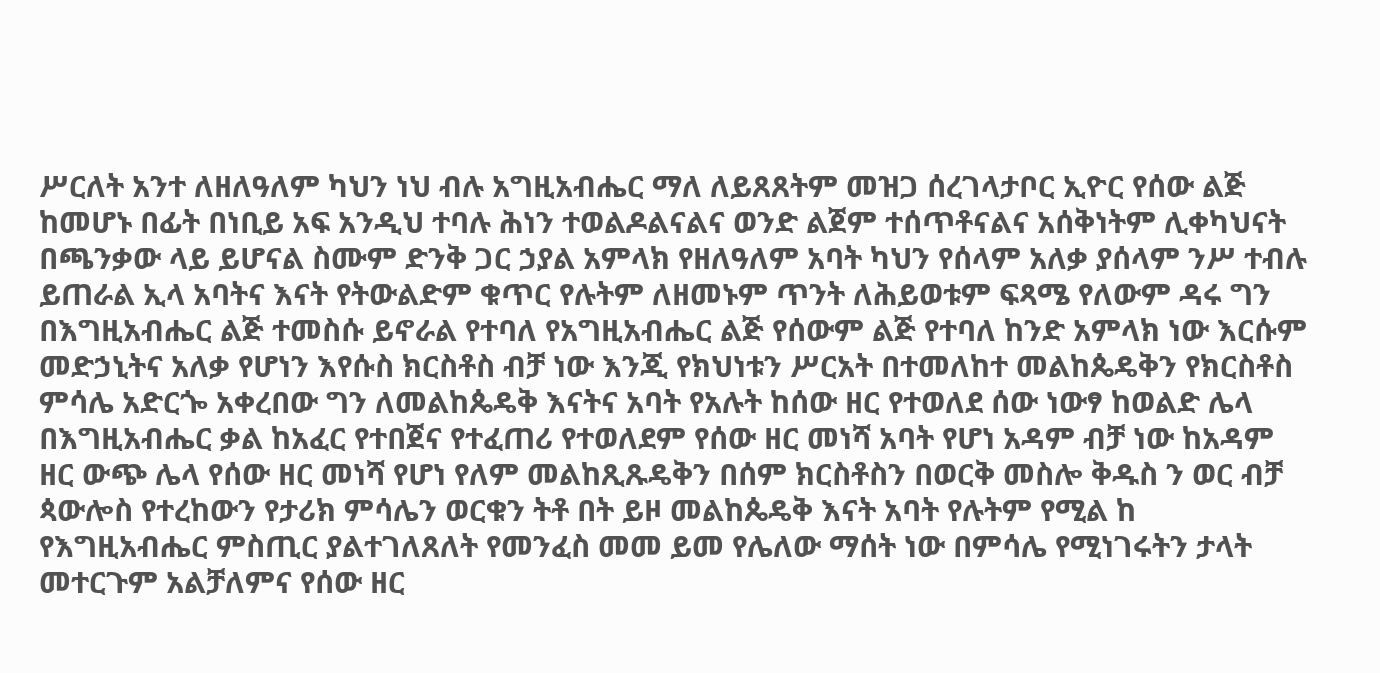ሥርለት አንተ ለዘለዓለም ካህን ነህ ብሉ አግዚአብሔር ማለ ለይጸጸትም መዝጋ ሰረገላታቦር ኢዮር የሰው ልጅ ከመሆኑ በፊት በነቢይ አፍ አንዲህ ተባሉ ሕነን ተወልዶልናልና ወንድ ልጀም ተሰጥቶናልና አሰቅነትም ሊቀካህናት በጫንቃው ላይ ይሆናል ስሙም ድንቅ ጋር ኃያል አምላክ የዘለዓለም አባት ካህን የሰላም አለቃ ያሰላም ንሥ ተብሉ ይጠራል ኢላ አባትና እናት የትውልድም ቁጥር የሉትም ለዘመኑም ጥንት ለሕይወቱም ፍጻሜ የለውም ዳሩ ግን በእግዚአብሔር ልጅ ተመስሱ ይኖራል የተባለ የአግዚአብሔር ልጅ የሰውም ልጅ የተባለ ከንድ አምላክ ነው እርሱም መድኃኒትና አለቃ የሆነን እየሱስ ክርስቶስ ብቻ ነው እንጂ የክህነቱን ሥርአት በተመለከተ መልከጴዴቅን የክርስቶስ ምሳሌ አድርጐ አቀረበው ግን ለመልከጴዴቅ እናትና አባት የአሉት ከሰው ዘር የተወለደ ሰው ነውፃ ከወልድ ሌላ በእግዚአብሔር ቃል ከአፈር የተበጀና የተፈጠሪ የተወለደም የሰው ዘር መነሻ አባት የሆነ አዳም ብቻ ነው ከአዳም ዘር ውጭ ሌላ የሰው ዘር መነሻ የሆነ የለም መልከጺጹዴቅን በሰም ክርስቶስን በወርቅ መስሎ ቅዱስ ን ወር ብቻ ጳውሎስ የተረከውን የታሪክ ምሳሌን ወርቁን ትቶ በት ይዞ መልከጴዴቅ እናት አባት የሉትም የሚል ከ የእግዚአብሔር ምስጢር ያልተገለጸለት የመንፈስ መመ ይመ የሌለው ማሰት ነው በምሳሌ የሚነገሩትን ታላት መተርጉም አልቻለምና የሰው ዘር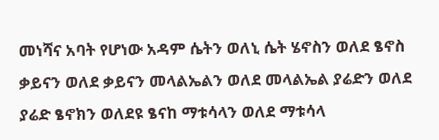መነሻና አባት የሆነው አዳም ሴትን ወለኒ ሴት ሄኖስን ወለደ ፄኖስ ቃይናን ወለደ ቃይናን መላልኤልን ወለደ መላልኤል ያሬድን ወለደ ያሬድ ፄኖክን ወለደዩ ፄናከ ማቱሳላን ወለደ ማቱሳላ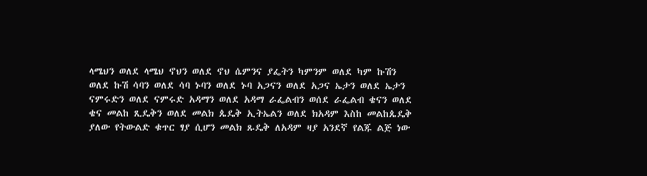ላሜህን ወለደ ላሜህ ኖህን ወለደ ኖህ ሴምንና ያፌትን ካምንም ወለደ ካም ኩሽን ወለደ ኩሽ ሳባን ወለደ ሳባ ኑባን ወለደ ኑባ አጋናን ወለደ አጋና ኤታን ወለደ ኤታን ናምሩድን ወለደ ናምሩድ አዳማን ወለደ አዳማ ራፌልብን ወሰደ ራፌልብ ቄናን ወለደ ቄና መልከ ጺዴቅን ወለደ መልክ ጴዴቅ ኢትኤልን ወለደ ክአዳም እስከ መልከጴዴቅ ያለው የትውልድ ቁጥር ፃያ ሲሆን መልክ ጹዴቅ ለአዳም ዛያ አንደኛ የልጁ ልጅ ነው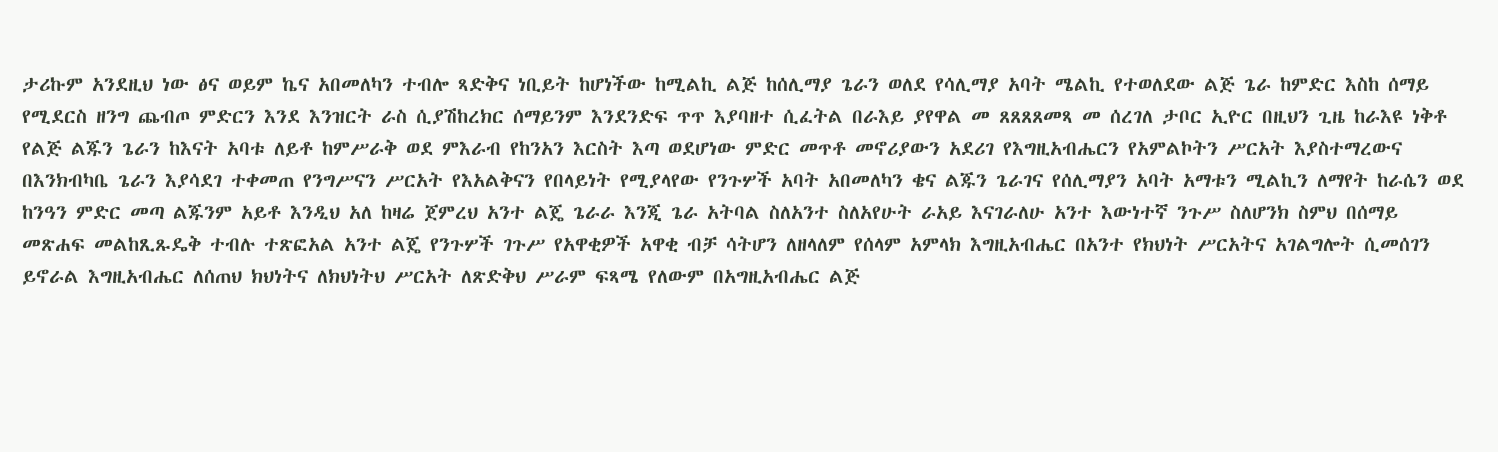ታሪኩም አንደዚህ ነው ፅና ወይም ኬና አበመለካን ተብሎ ጻድቅና ነቢይት ከሆነችው ከሚልኪ ልጅ ከሰሊማያ ጌራን ወለደ የሳሊማያ አባት ሜልኪ የተወለደው ልጅ ጌራ ከምድር እስከ ሰማይ የሚደርስ ዘንግ ጨብጦ ምድርን እንደ እንዝርት ራስ ሲያሽከረክር ሰማይንም እንደንድፍ ጥጥ እያባዘተ ሲፈትል በራእይ ያየዋል መ ጸጸጸጸመጻ መ ሰረገለ ታቦር ኢዮር በዚህን ጊዜ ከራእዩ ነቅቶ የልጅ ልጁን ጌራን ከእናት አባቱ ለይቶ ከምሥራቅ ወደ ምእራብ የከንአን እርስት እጣ ወደሆነው ምድር መጥቶ መኖሪያውን አደሪገ የእግዚአብሔርን የአምልኮትን ሥርአት እያስተማረውና በእንክብካቤ ጌራን እያሳደገ ተቀመጠ የንግሥናን ሥርአት የእአልቅናን የበላይነት የሚያላየው የንጉሦች አባት አበመለካን ቄና ልጁን ጌራገና የሰሊማያን አባት አማቱን ሚልኪን ለማየት ከራሴን ወደ ከንዓን ምድር መጣ ልጁንም አይቶ እንዲህ አለ ከዛሬ ጀምረህ አንተ ልጄ ጌራራ እንጂ ጌራ አትባል ስለአንተ ስለአየሁት ራአይ እናገራለሁ አንተ እውነተኛ ንጉሥ ስለሆንክ ስምህ በሰማይ መጽሐፍ መልከጺጹዴቅ ተብሉ ተጽፎአል አንተ ልጄ የንጉሦች ገጉሥ የአዋቂዎች አዋቂ ብቻ ሳትሆን ለዘላለም የሰላም አምላክ እግዚአብሔር በአንተ የክህነት ሥርአትና አገልግሎት ሲመሰገን ይኖራል እግዚአብሔር ለሰጠህ ክህነትና ለክህነትህ ሥርአት ለጽድቅህ ሥራም ፍጻሜ የለውም በአግዚአብሔር ልጅ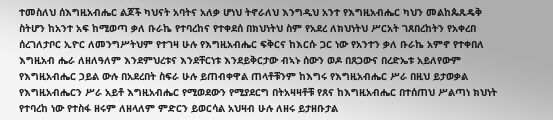ተመስለህ ሰእግዚአብሔር ልጆች ካህናት አባትና አለቃ ሆነህ ትኖራለህ እንግዲህ አንተ የእግዚአብሔር ካህን መልከጴጹዴቅ ስትሆን ከአንተ አፍ ከሚወጣ ቃለ ቡራኬ የተባረከና የተቀደሰ በክህነትህ ስም የአደረ ለክህነትህ ሥርአት ገጸበረከትን የአቀረበ ሰረገለታቦር ኢዮር ለመንግሥትህም የተገዛ ሁሉ የእግዚአብሔር ፍቅርና ከእርሱ ጋር ነው የአንተን ቃለ ቡራኬ አምኖ የተቀበለ እግዚአብ ሔራ ለዘለዓለም እንደምህረቱና እንደቸርነቱ እንደይቅርታው ብኣኑ ሰውን ወዶ በጸጋውና በረድኤቱ አይለየውም የእግዚአብሔር ኃይል ውሉ በአደረበት ስፍራ ሁሉ ይጠብቀዋል ጠላቶቹንም ከእግሩ የእግዚአብሔር ሥራ በዚህ ይታወቃል የእግዚአብሔርን ሥራ አይቶ እግዚአብሔር የሚወደውን የሚያደርግ በትአዛዛቶቹ የጸና ከእግዚአብሔር በተሰጠህ ሥልጣነ ክህነት የተባረከ ነው የተስፋ ዘሩም ለዘላለም ምድርን ይወርሳል አህዛብ ሁሉ ለዘሩ ይታዘቡታል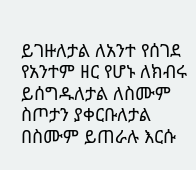ይገዙለታል ለአንተ የሰገደ የአንተም ዘር የሆኑ ለክብሩ ይሰግዱለታል ለስሙም ስጦታን ያቀርቡለታል በስሙም ይጠራሉ እርሱ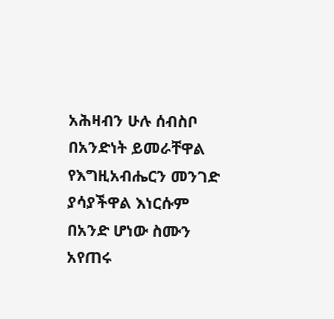አሕዛብን ሁሉ ሰብስቦ በአንድነት ይመራቸዋል የእግዚአብሔርን መንገድ ያሳያችዋል እነርሱም በአንድ ሆነው ስሙን አየጠሩ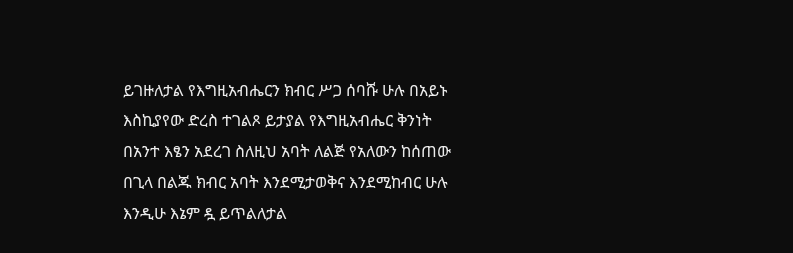ይገዙለታል የእግዚአብሔርን ክብር ሥጋ ሰባሹ ሁሉ በአይኑ እስኪያየው ድረስ ተገልጾ ይታያል የእግዚአብሔር ቅንነት በአንተ እፄን አደረገ ስለዚህ አባት ለልጅ የአለውን ከሰጠው በጊላ በልጁ ክብር አባት እንደሚታወቅና እንደሚከብር ሁሉ እንዲሁ እኔም ዷ ይጥልለታል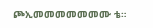ጮኢመመመመመመሙ ቴ።